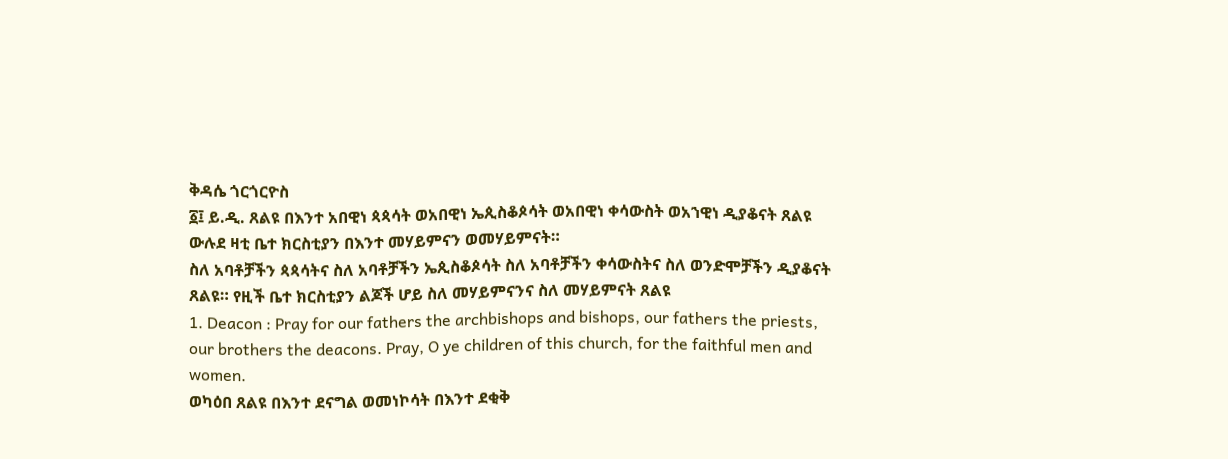ቅዳሴ ጎርጎርዮስ
፩፤ ይ.ዲ. ጸልዩ በእንተ አበዊነ ጳጳሳት ወአበዊነ ኤጲስቆጶሳት ወአበዊነ ቀሳውስት ወአኀዊነ ዲያቆናት ጸልዩ ውሉደ ዛቲ ቤተ ክርስቲያን በእንተ መሃይምናን ወመሃይምናት።
ስለ አባቶቻችን ጳጳሳትና ስለ አባቶቻችን ኤጲስቆጶሳት ስለ አባቶቻችን ቀሳውስትና ስለ ወንድሞቻችን ዲያቆናት ጸልዩ። የዚች ቤተ ክርስቲያን ልጆች ሆይ ስለ መሃይምናንና ስለ መሃይምናት ጸልዩ
1. Deacon : Pray for our fathers the archbishops and bishops, our fathers the priests, our brothers the deacons. Pray, O ye children of this church, for the faithful men and women.
ወካዕበ ጸልዩ በእንተ ደናግል ወመነኮሳት በእንተ ደቂቅ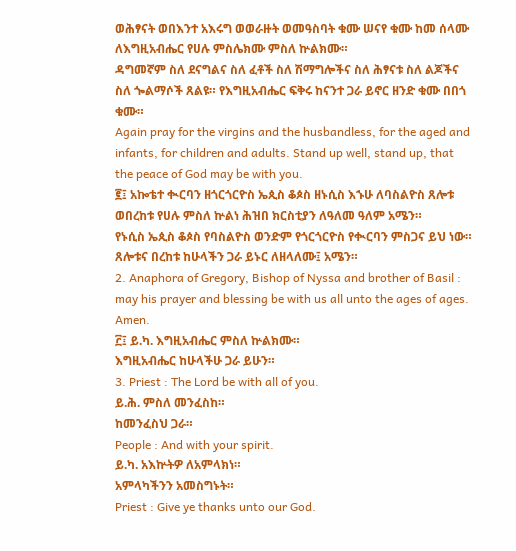ወሕፃናት ወበእንተ አእሩግ ወወራዙት ወመዓስባት ቁሙ ሠናየ ቁሙ ከመ ሰላሙ ለእግዚአብሔር የሀሉ ምስሌክሙ ምስለ ኵልክሙ።
ዳግመኛም ስለ ደናግልና ስለ ፈቶች ስለ ሽማግሎችና ስለ ሕፃናቱ ስለ ልጆችና ስለ ጐልማሶች ጸልዩ። የእግዚአብሔር ፍቅሩ ከናንተ ጋራ ይኖር ዘንድ ቁሙ በበጎ ቁሙ።
Again pray for the virgins and the husbandless, for the aged and infants, for children and adults. Stand up well, stand up, that the peace of God may be with you.
፪፤ አኰቴተ ቊርባን ዘጎርጎርዮስ ኤጲስ ቆጶስ ዘኑሲስ እኁሁ ለባስልዮስ ጸሎቱ ወበረከቱ የሀሉ ምስለ ኵልነ ሕዝበ ክርስቲያን ለዓለመ ዓለም አሜን።
የኑሲስ ኤጲስ ቆጶስ የባስልዮስ ወንድም የጎርጎርዮስ የቊርባን ምስጋና ይህ ነው። ጸሎቱና በረከቱ ከሁላችን ጋራ ይኑር ለዘላለሙ፤ አሜን።
2. Anaphora of Gregory, Bishop of Nyssa and brother of Basil : may his prayer and blessing be with us all unto the ages of ages. Amen.
፫፤ ይ.ካ. እግዚአብሔር ምስለ ኵልክሙ።
እግዚአብሔር ከሁላችሁ ጋራ ይሁን።
3. Priest : The Lord be with all of you.
ይ.ሕ. ምስለ መንፈስከ።
ከመንፈስህ ጋራ።
People : And with your spirit.
ይ.ካ. አእኵትዎ ለአምላክነ።
አምላካችንን አመስግኑት።
Priest : Give ye thanks unto our God.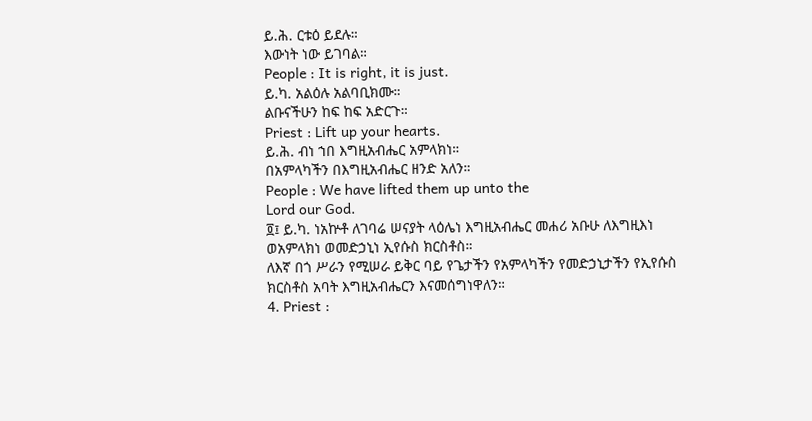ይ.ሕ. ርቱዕ ይደሉ።
እውነት ነው ይገባል።
People : It is right, it is just.
ይ.ካ. አልዕሉ አልባቢክሙ።
ልቡናችሁን ከፍ ከፍ አድርጉ።
Priest : Lift up your hearts.
ይ.ሕ. ብነ ኀበ እግዚአብሔር አምላክነ።
በአምላካችን በእግዚአብሔር ዘንድ አለን።
People : We have lifted them up unto the
Lord our God.
፬፤ ይ.ካ. ነአኵቶ ለገባሬ ሠናያት ላዕሌነ እግዚአብሔር መሐሪ አቡሁ ለእግዚእነ ወአምላክነ ወመድኃኒነ ኢየሱስ ክርስቶስ።
ለእኛ በጎ ሥራን የሚሠራ ይቅር ባይ የጌታችን የአምላካችን የመድኃኒታችን የኢየሱስ ክርስቶስ አባት እግዚአብሔርን እናመሰግነዋለን።
4. Priest :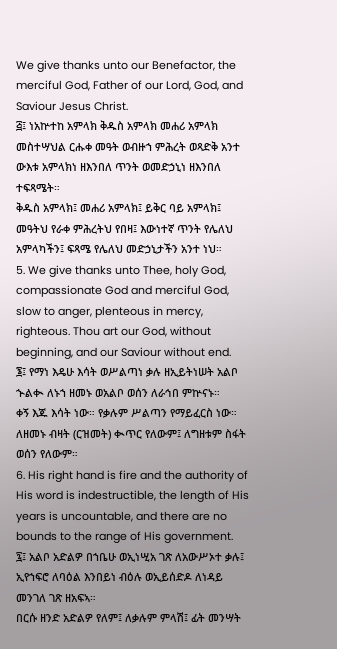We give thanks unto our Benefactor, the merciful God, Father of our Lord, God, and Saviour Jesus Christ.
፭፤ ነአኵተከ አምላክ ቅዱስ አምላክ መሐሪ አምላክ መስተሣህል ርሑቀ መዓት ወብዙኀ ምሕረት ወጻድቅ አንተ ውእቱ አምላክነ ዘእንበለ ጥንት ወመድኃኒነ ዘእንበለ ተፍጻሜት።
ቅዱስ አምላክ፤ መሐሪ አምላክ፤ ይቅር ባይ አምላክ፤ መዓትህ የራቀ ምሕረትህ የበዛ፤ እውነተኛ ጥንት የሌለህ አምላካችን፤ ፍጻሜ የሌለህ መድኃኒታችን አንተ ነህ።
5. We give thanks unto Thee, holy God, compassionate God and merciful God, slow to anger, plenteous in mercy, righteous. Thou art our God, without beginning, and our Saviour without end.
፮፤ የማነ እዴሁ እሳት ወሥልጣነ ቃሉ ዘኢይትነሠት አልቦ ኍልቊ ለኑኀ ዘመኑ ወአልቦ ወሰን ለራኅበ ምኵናኑ።
ቀኝ እጁ እሳት ነው። የቃሉም ሥልጣን የማይፈርስ ነው። ለዘመኑ ብዛት (ርዝመት) ቊጥር የለውም፤ ለግዘቱም ስፋት ወሰን የለውም።
6. His right hand is fire and the authority of His word is indestructible, the length of His years is uncountable, and there are no bounds to the range of His government.
፯፤ አልቦ አድልዎ በኀቤሁ ወኢነሢአ ገጽ ለአውሥኦተ ቃሉ፤ ኢየኀፍሮ ለባዕል እንበይነ ብዕሉ ወኢይሰድዶ ለነዳይ መንገለ ገጽ ዘአፍኣ።
በርሱ ዘንድ አድልዎ የለም፤ ለቃሉም ምላሽ፤ ፊት መንሣት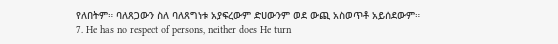የለበትም። ባለጸጋውን ስለ ባለጸግነቱ አያፍረውም ድሀውንም ወደ ውጪ አስወጥቶ አይሰደውም።
7. He has no respect of persons, neither does He turn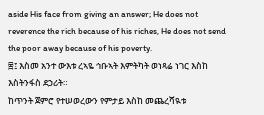aside His face from giving an answer; He does not reverence the rich because of his riches, He does not send the poor away because of his poverty.
፰፤ እስመ አንተ ውእቱ ረኣዬ ኅቡኣት እምትካት ወነጻሬ ነገር እስከ እስትንፋስ ደኃሪት።
ከጥንት ጀምሮ የተሠወረውን የምታይ እስከ መጨረሻዪቱ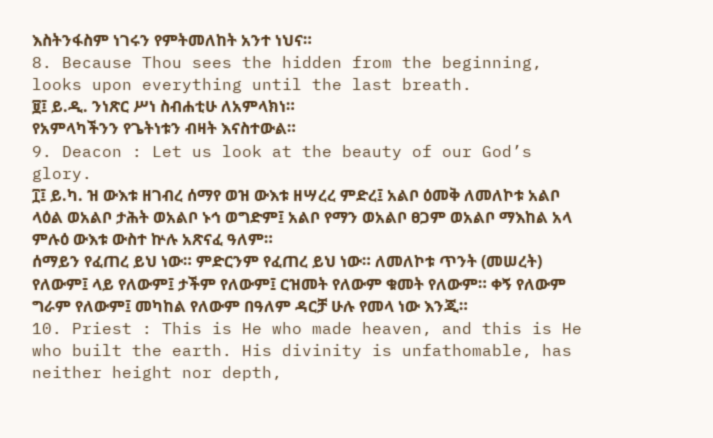እስትንፋስም ነገሩን የምትመለከት አንተ ነህና።
8. Because Thou sees the hidden from the beginning, looks upon everything until the last breath.
፱፤ ይ.ዲ. ንነጽር ሥነ ስብሐቲሁ ለአምላክነ።
የአምላካችንን የጌትነቱን ብዛት እናስተውል።
9. Deacon : Let us look at the beauty of our God’s glory.
፲፤ ይ.ካ. ዝ ውእቱ ዘገብረ ሰማየ ወዝ ውእቱ ዘሣረረ ምድረ፤ አልቦ ዕመቅ ለመለኮቱ አልቦ ላዕል ወአልቦ ታሕት ወአልቦ ኑኅ ወግድም፤ አልቦ የማን ወአልቦ ፀጋም ወአልቦ ማእከል አላ ምሉዕ ውእቱ ውስተ ኵሉ አጽናፈ ዓለም።
ሰማይን የፈጠረ ይህ ነው። ምድርንም የፈጠረ ይህ ነው። ለመለኮቱ ጥንት (መሠረት) የለውም፤ ላይ የለውም፤ ታችም የለውም፤ ርዝመት የለውም ቁመት የለውም። ቀኝ የለውም ግራም የለውም፤ መካከል የለውም በዓለም ዳርቻ ሁሉ የመላ ነው እንጂ።
10. Priest : This is He who made heaven, and this is He who built the earth. His divinity is unfathomable, has neither height nor depth,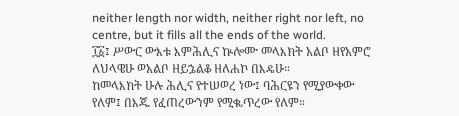neither length nor width, neither right nor left, no centre, but it fills all the ends of the world.
፲፩፤ ሥውር ውእቱ እምሕሊና ኵሎሙ መላእክት አልቦ ዘየአምሮ ለህላዌሁ ወአልቦ ዘይኌልቆ ዘለሐኮ በእዴሁ።
ከመላእክት ሁሉ ሕሊና የተሠወረ ነው፤ ባሕርዩን የሚያውቀው የለም፤ በእጁ የፈጠረውንም የሚቈጥረው የለም።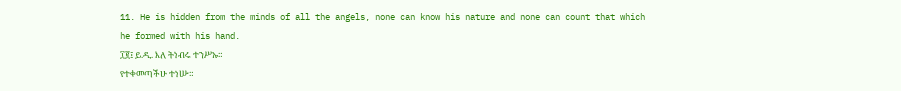11. He is hidden from the minds of all the angels, none can know his nature and none can count that which he formed with his hand.
፲፪፤ ይ.ዲ. እለ ትነብሩ ተንሥኡ።
የተቀመጣችሁ ተነሡ።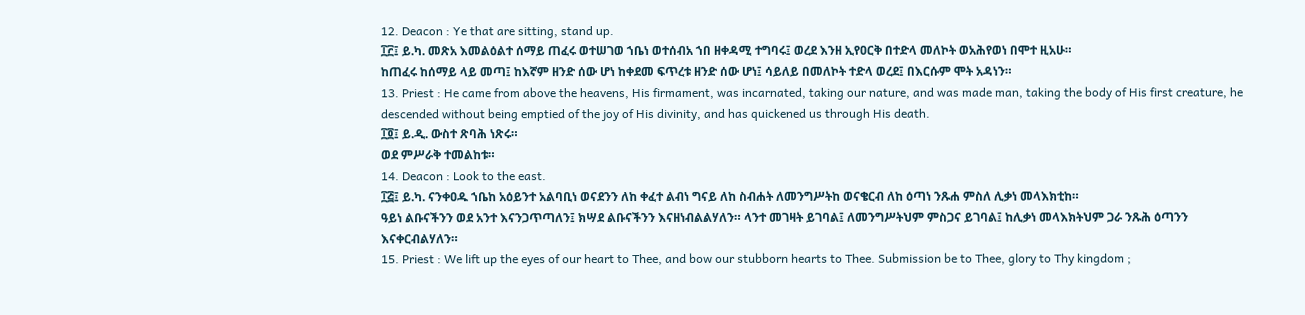12. Deacon : Ye that are sitting, stand up.
፲፫፤ ይ.ካ. መጽአ እመልዕልተ ሰማይ ጠፈሩ ወተሠገወ ኀቤነ ወተሰብአ ኀበ ዘቀዳሚ ተግባሩ፤ ወረደ እንዘ ኢየዐርቅ በተድላ መለኮት ወአሕየወነ በሞተ ዚአሁ።
ከጠፈሩ ከሰማይ ላይ መጣ፤ ከእኛም ዘንድ ሰው ሆነ ከቀደመ ፍጥረቱ ዘንድ ሰው ሆነ፤ ሳይለይ በመለኮት ተድላ ወረደ፤ በእርሱም ሞት አዳነን።
13. Priest : He came from above the heavens, His firmament, was incarnated, taking our nature, and was made man, taking the body of His first creature, he descended without being emptied of the joy of His divinity, and has quickened us through His death.
፲፬፤ ይ.ዲ. ውስተ ጽባሕ ነጽሩ።
ወደ ምሥራቅ ተመልከቱ።
14. Deacon : Look to the east.
፲፭፤ ይ.ካ. ናንቀዐዱ ኀቤከ አዕይንተ አልባቢነ ወናደንን ለከ ቀፈተ ልብነ ግናይ ለከ ስብሐት ለመንግሥትከ ወናቄርብ ለከ ዕጣነ ንጹሐ ምስለ ሊቃነ መላእክቲከ።
ዓይነ ልቡናችንን ወደ አንተ እናንጋጥጣለን፤ ክሣደ ልቡናችንን እናዘነብልልሃለን። ላንተ መገዛት ይገባል፤ ለመንግሥትህም ምስጋና ይገባል፤ ከሊቃነ መላእክትህም ጋራ ንጹሕ ዕጣንን እናቀርብልሃለን።
15. Priest : We lift up the eyes of our heart to Thee, and bow our stubborn hearts to Thee. Submission be to Thee, glory to Thy kingdom ;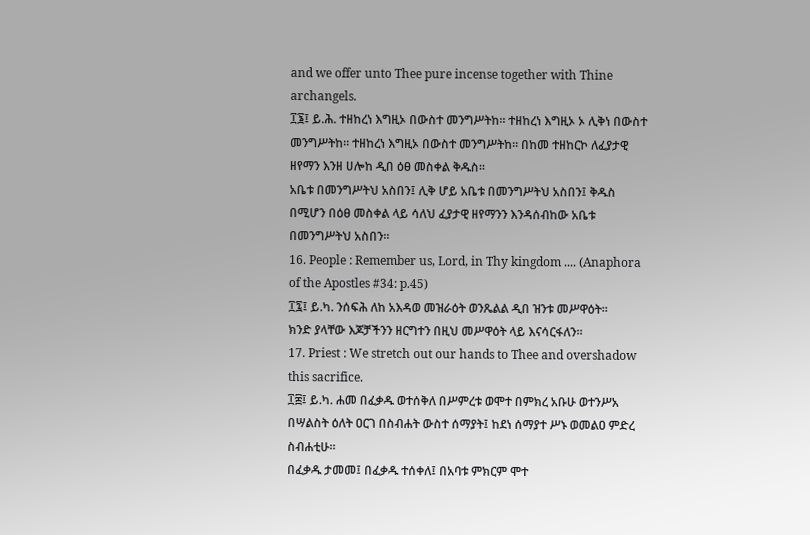and we offer unto Thee pure incense together with Thine archangels.
፲፮፤ ይ.ሕ. ተዘከረነ እግዚኦ በውስተ መንግሥትከ። ተዘከረነ እግዚኦ ኦ ሊቅነ በውስተ መንግሥትከ። ተዘከረነ እግዚኦ በውስተ መንግሥትከ። በከመ ተዘከርኮ ለፈያታዊ ዘየማን እንዘ ሀሎከ ዲበ ዕፀ መስቀል ቅዱስ።
አቤቱ በመንግሥትህ አስበን፤ ሊቅ ሆይ አቤቱ በመንግሥትህ አስበን፤ ቅዱስ በሚሆን በዕፀ መስቀል ላይ ሳለህ ፈያታዊ ዘየማንን እንዳሰብከው አቤቱ በመንግሥትህ አስበን።
16. People : Remember us, Lord, in Thy kingdom .... (Anaphora of the Apostles #34: p.45)
፲፯፤ ይ.ካ. ንሰፍሕ ለከ አእዳወ መዝራዕት ወንጼልል ዲበ ዝንቱ መሥዋዕት።
ክንድ ያላቸው እጆቻችንን ዘርግተን በዚህ መሥዋዕት ላይ እናሳርፋለን።
17. Priest : We stretch out our hands to Thee and overshadow this sacrifice.
፲፰፤ ይ.ካ. ሐመ በፈቃዱ ወተሰቅለ በሥምረቱ ወሞተ በምክረ አቡሁ ወተንሥአ በሣልስት ዕለት ዐርገ በስብሐት ውስተ ሰማያት፤ ከደነ ሰማያተ ሥኑ ወመልዐ ምድረ ስብሐቲሁ።
በፈቃዱ ታመመ፤ በፈቃዱ ተሰቀለ፤ በአባቱ ምክርም ሞተ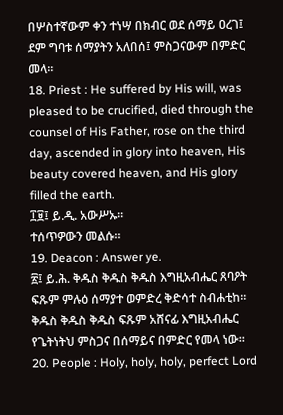በሦስተኛውም ቀን ተነሣ በክብር ወደ ሰማይ ዐረገ፤ ደም ግባቱ ሰማያትን አለበሰ፤ ምስጋናውም በምድር መላ።
18. Priest : He suffered by His will, was pleased to be crucified, died through the counsel of His Father, rose on the third day, ascended in glory into heaven, His beauty covered heaven, and His glory filled the earth.
፲፱፤ ይ.ዲ. አውሥኡ።
ተሰጥዎውን መልሱ።
19. Deacon : Answer ye.
፳፤ ይ.ሕ. ቅዱስ ቅዱስ ቅዱስ እግዚአብሔር ጸባዖት ፍጹም ምሉዕ ሰማያተ ወምድረ ቅድሳተ ስብሐቲከ።
ቅዱስ ቅዱስ ቅዱስ ፍጹም አሸናፊ እግዚአብሔር የጌትነትህ ምስጋና በሰማይና በምድር የመላ ነው።
20. People : Holy, holy, holy, perfect Lord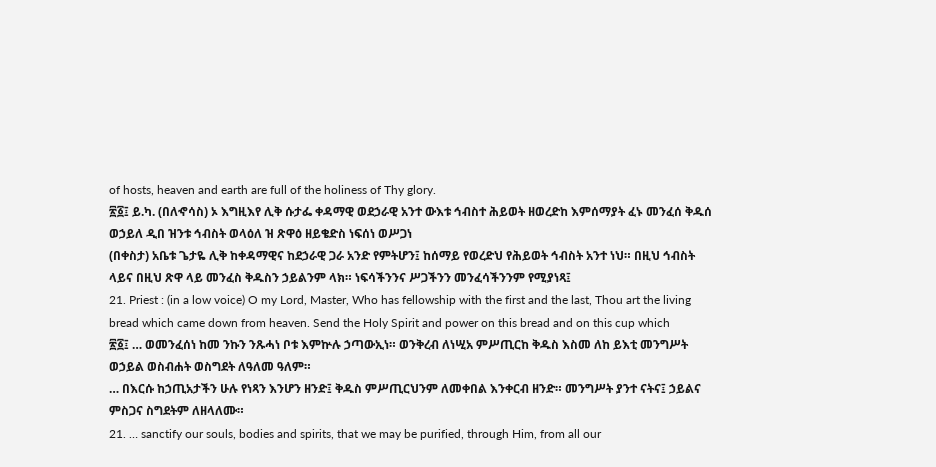of hosts, heaven and earth are full of the holiness of Thy glory.
፳፩፤ ይ.ካ. (በለኆሳስ) ኦ እግዚእየ ሊቅ ሱታፌ ቀዳማዊ ወደኃራዊ አንተ ውእቱ ኅብስተ ሕይወት ዘወረድከ እምሰማያት ፈኑ መንፈሰ ቅዱሰ ወኃይለ ዲበ ዝንቱ ኅብስት ወላዕለ ዝ ጽዋዕ ዘይቄድስ ነፍሰነ ወሥጋነ
(በቀስታ) አቤቱ ጌታዬ ሊቅ ከቀዳማዊና ከደኃራዊ ጋራ አንድ የምትሆን፤ ከሰማይ የወረድህ የሕይወት ኅብስት አንተ ነህ። በዚህ ኅብስት ላይና በዚህ ጽዋ ላይ መንፈስ ቅዱስን ኃይልንም ላክ። ነፍሳችንንና ሥጋችንን መንፈሳችንንም የሚያነጻ፤
21. Priest : (in a low voice) O my Lord, Master, Who has fellowship with the first and the last, Thou art the living bread which came down from heaven. Send the Holy Spirit and power on this bread and on this cup which
፳፩፤ … ወመንፈሰነ ከመ ንኩን ንጹሓነ ቦቱ እምኵሉ ኃጣውኢነ። ወንቅረብ ለነሢአ ምሥጢርከ ቅዱስ እስመ ለከ ይእቲ መንግሥት ወኃይል ወስብሐት ወስግደት ለዓለመ ዓለም።
… በእርሱ ከኃጢአታችን ሁሉ የነጻን እንሆን ዘንድ፤ ቅዱስ ምሥጢርህንም ለመቀበል እንቀርብ ዘንድ። መንግሥት ያንተ ናትና፤ ኃይልና ምስጋና ስግደትም ለዘላለሙ።
21. … sanctify our souls, bodies and spirits, that we may be purified, through Him, from all our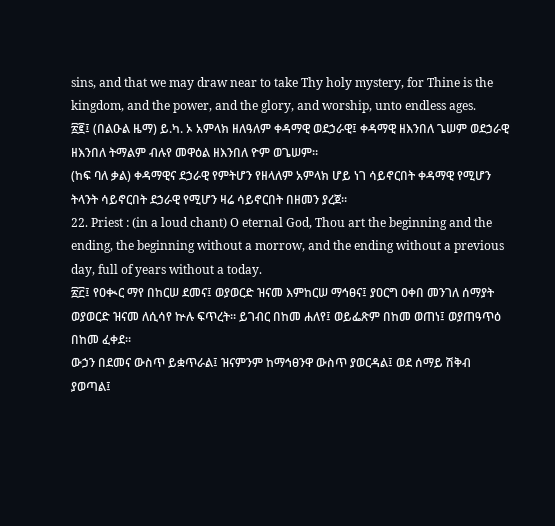sins, and that we may draw near to take Thy holy mystery, for Thine is the kingdom, and the power, and the glory, and worship, unto endless ages.
፳፪፤ (በልዑል ዜማ) ይ.ካ. ኦ አምላክ ዘለዓለም ቀዳማዊ ወደኃራዊ፤ ቀዳማዊ ዘእንበለ ጌሠም ወደኃራዊ ዘእንበለ ትማልም ብሉየ መዋዕል ዘእንበለ ዮም ወጌሠም።
(ከፍ ባለ ቃል) ቀዳማዊና ደኃራዊ የምትሆን የዘላለም አምላክ ሆይ ነገ ሳይኖርበት ቀዳማዊ የሚሆን ትላንት ሳይኖርበት ደኃራዊ የሚሆን ዛሬ ሳይኖርበት በዘመን ያረጀ።
22. Priest : (in a loud chant) O eternal God, Thou art the beginning and the ending, the beginning without a morrow, and the ending without a previous day, full of years without a today.
፳፫፤ የዐቊር ማየ በከርሠ ደመና፤ ወያወርድ ዝናመ እምከርሠ ማኅፀና፤ ያዐርግ ዐቀበ መንገለ ሰማያት ወያወርድ ዝናመ ለሲሳየ ኵሉ ፍጥረት። ይገብር በከመ ሐለየ፤ ወይፌጽም በከመ ወጠነ፤ ወያጠዓጥዕ በከመ ፈቀደ።
ውኃን በደመና ውስጥ ይቋጥራል፤ ዝናምንም ከማኅፀንዋ ውስጥ ያወርዳል፤ ወደ ሰማይ ሽቅብ ያወጣል፤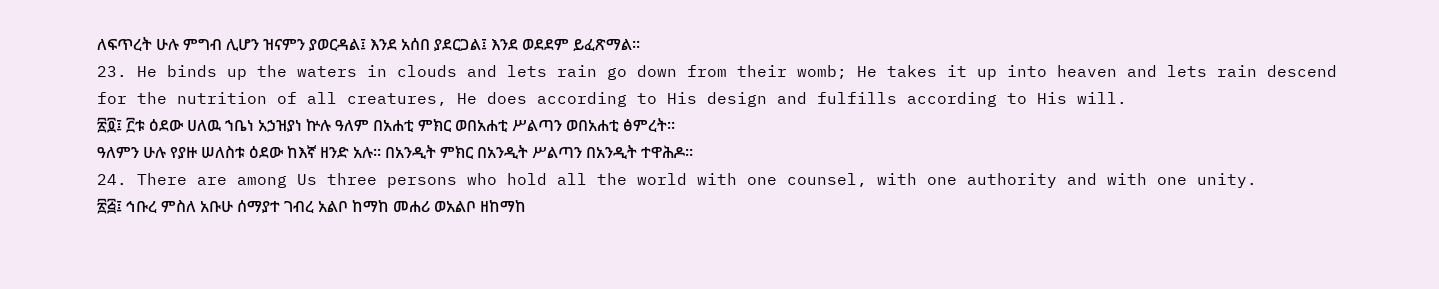ለፍጥረት ሁሉ ምግብ ሊሆን ዝናምን ያወርዳል፤ እንደ አሰበ ያደርጋል፤ እንደ ወደደም ይፈጽማል።
23. He binds up the waters in clouds and lets rain go down from their womb; He takes it up into heaven and lets rain descend for the nutrition of all creatures, He does according to His design and fulfills according to His will.
፳፬፤ ፫ቱ ዕደው ሀለዉ ኀቤነ አኃዝያነ ኵሉ ዓለም በአሐቲ ምክር ወበአሐቲ ሥልጣን ወበአሐቲ ፅምረት።
ዓለምን ሁሉ የያዙ ሠለስቱ ዕደው ከእኛ ዘንድ አሉ። በአንዲት ምክር በአንዲት ሥልጣን በአንዲት ተዋሕዶ።
24. There are among Us three persons who hold all the world with one counsel, with one authority and with one unity.
፳፭፤ ኅቡረ ምስለ አቡሁ ሰማያተ ገብረ አልቦ ከማከ መሐሪ ወአልቦ ዘከማከ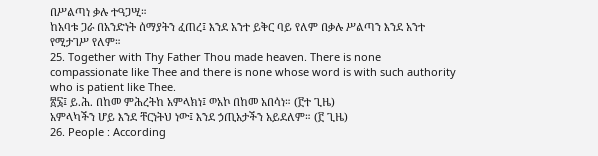በሥልጣነ ቃሉ ተዓጋሢ።
ከአባቱ ጋራ በአንድነት ሰማያትን ፈጠረ፤ እንደ አንተ ይቅር ባይ የለም በቃሉ ሥልጣን እንደ አንተ የሚታገሥ የለም።
25. Together with Thy Father Thou made heaven. There is none compassionate like Thee and there is none whose word is with such authority who is patient like Thee.
፳፮፤ ይ.ሕ. በከመ ምሕረትከ አምላክነ፤ ወአኮ በከመ አበሳነ። (፫ተ ጊዜ)
አምላካችን ሆይ እንደ ቸርነትህ ነው፤ እንደ ኃጢአታችን አይደለም። (፫ ጊዜ)
26. People : According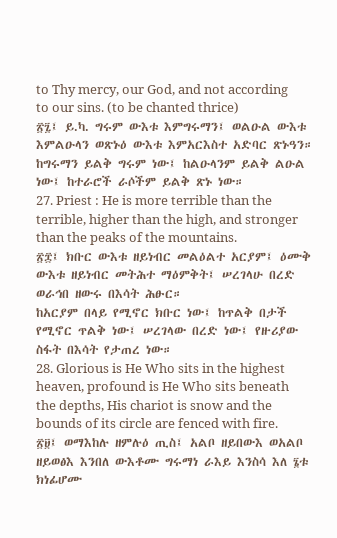to Thy mercy, our God, and not according to our sins. (to be chanted thrice)
፳፯፤ ይ.ካ. ግሩም ውእቱ እምግሩማን፤ ወልዑል ውእቱ እምልዑላን ወጽኑዕ ውእቱ እምአርእስተ አድባር ጽኑዓን።
ከግሩማን ይልቅ ግሩም ነው፤ ከልዑላንም ይልቅ ልዑል ነው፤ ከተራሮች ራሶችም ይልቅ ጽኑ ነው።
27. Priest : He is more terrible than the terrible, higher than the high, and stronger than the peaks of the mountains.
፳፰፤ ክቡር ውእቱ ዘይነብር መልዕልተ አርያም፤ ዕሙቅ ውእቱ ዘይነብር መትሕተ ማዕምቅት፤ ሠረገላሁ በረድ ወራኅበ ዘውሩ በእሳት ሕፁር።
ከአርያም በላይ የሚኖር ክቡር ነው፤ ከጥልቅ በታች የሚኖር ጥልቅ ነው፤ ሠረገላው በረድ ነው፤ የዙሪያው ስፋት በእሳት የታጠረ ነው።
28. Glorious is He Who sits in the highest heaven, profound is He Who sits beneath the depths, His chariot is snow and the bounds of its circle are fenced with fire.
፳፱፤ ወማእከሉ ዘምሉዕ ጢስ፤ አልቦ ዘይበውእ ወአልቦ ዘይወፅእ እንበለ ውእቶሙ ግሩማነ ራእይ እንስሳ እለ ፮ቱ ክነፊሆሙ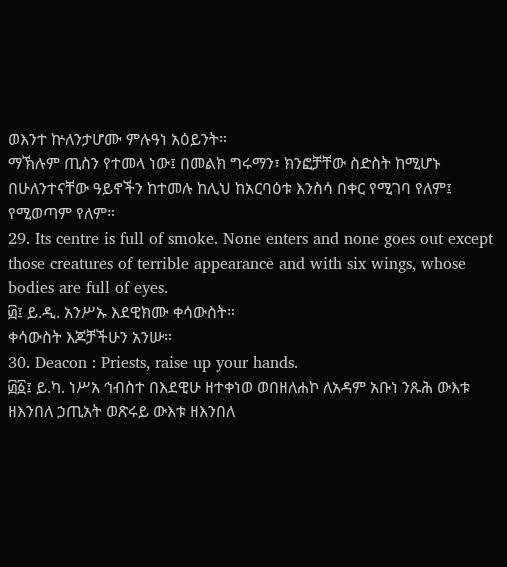ወእንተ ኵለንታሆሙ ምሉዓነ አዕይንት።
ማኽሉም ጢስን የተመላ ነው፤ በመልክ ግሩማን፣ ክንፎቻቸው ስድስት ከሚሆኑ በሁለንተናቸው ዓይኖችን ከተመሉ ከሊህ ከአርባዕቱ እንስሳ በቀር የሚገባ የለም፤ የሚወጣም የለም።
29. Its centre is full of smoke. None enters and none goes out except those creatures of terrible appearance and with six wings, whose bodies are full of eyes.
፴፤ ይ.ዲ. አንሥኡ እደዊክሙ ቀሳውስት።
ቀሳውስት እጆቻችሁን አንሡ።
30. Deacon : Priests, raise up your hands.
፴፩፤ ይ.ካ. ነሥአ ኅብስተ በእደዊሁ ዘተቀነወ ወበዘለሐኮ ለአዳም አቡነ ንጹሕ ውእቱ ዘእንበለ ኃጢአት ወጽሩይ ውእቱ ዘእንበለ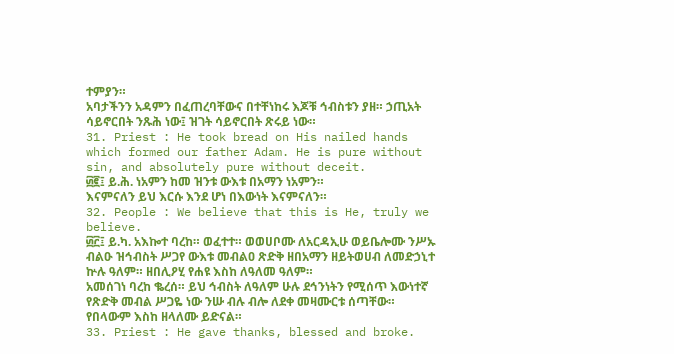ተምያን።
አባታችንን አዳምን በፈጠረባቸውና በተቸነከሩ እጆቹ ኅብስቱን ያዘ። ኃጢአት ሳይኖርበት ንጹሕ ነው፤ ዝገት ሳይኖርበት ጽሩይ ነው።
31. Priest : He took bread on His nailed hands which formed our father Adam. He is pure without sin, and absolutely pure without deceit.
፴፪፤ ይ.ሕ. ነአምን ከመ ዝንቱ ውእቱ በአማን ነአምን።
እናምናለን ይህ እርሱ እንደ ሆነ በእውነት እናምናለን።
32. People : We believe that this is He, truly we believe.
፴፫፤ ይ.ካ. አእኰተ ባረከ። ወፈተተ። ወወሀቦሙ ለአርዳኢሁ ወይቤሎሙ ንሥኡ ብልዑ ዝኅብስት ሥጋየ ውእቱ መብልዐ ጽድቅ ዘበአማን ዘይትወሀብ ለመድኃኒተ ኵሉ ዓለም። ዘበሊዖሂ የሐዩ እስከ ለዓለመ ዓለም።
አመሰገነ ባረከ ቈረሰ። ይህ ኅብስት ለዓለም ሁሉ ደኅንነትን የሚሰጥ እውነተኛ የጽድቅ መብል ሥጋዬ ነው ንሡ ብሉ ብሎ ለደቀ መዛሙርቱ ሰጣቸው። የበላውም እስከ ዘላለሙ ይድናል።
33. Priest : He gave thanks, blessed and broke.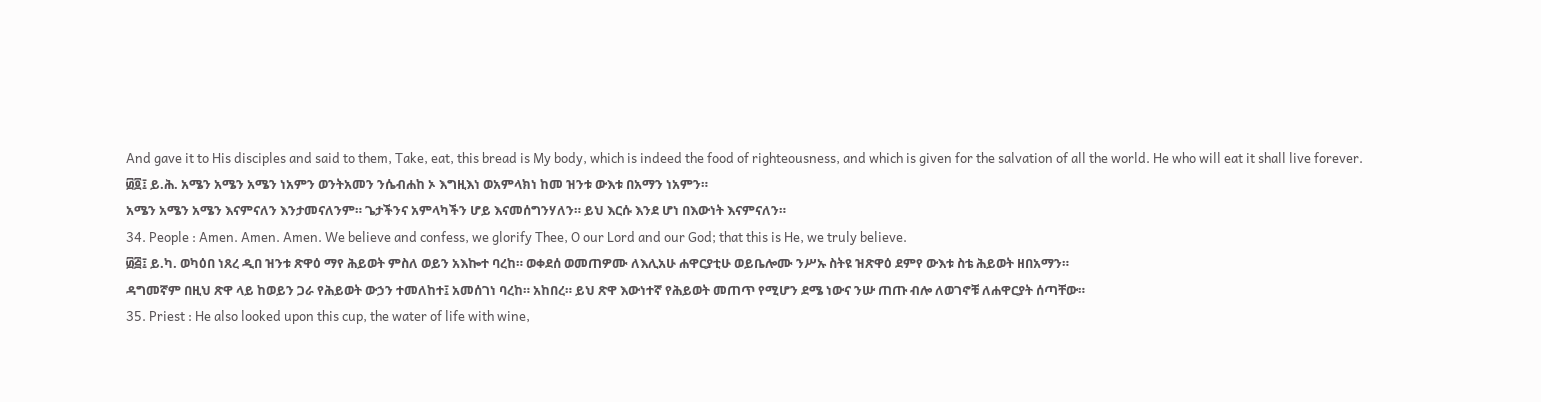And gave it to His disciples and said to them, Take, eat, this bread is My body, which is indeed the food of righteousness, and which is given for the salvation of all the world. He who will eat it shall live forever.
፴፬፤ ይ.ሕ. አሜን አሜን አሜን ነአምን ወንትአመን ንሴብሐከ ኦ እግዚእነ ወአምላክነ ከመ ዝንቱ ውእቱ በአማን ነአምን።
አሜን አሜን አሜን እናምናለን እንታመናለንም። ጌታችንና አምላካችን ሆይ እናመሰግንሃለን። ይህ እርሱ እንደ ሆነ በእውነት እናምናለን።
34. People : Amen. Amen. Amen. We believe and confess, we glorify Thee, O our Lord and our God; that this is He, we truly believe.
፴፭፤ ይ.ካ. ወካዕበ ነጸረ ዲበ ዝንቱ ጽዋዕ ማየ ሕይወት ምስለ ወይን አእኰተ ባረከ። ወቀደሰ ወመጠዎሙ ለእሊአሁ ሐዋርያቲሁ ወይቤሎሙ ንሥኡ ስትዩ ዝጽዋዕ ደምየ ውእቱ ስቴ ሕይወት ዘበአማን።
ዳግመኛም በዚህ ጽዋ ላይ ከወይን ጋራ የሕይወት ውኃን ተመለከተ፤ አመሰገነ ባረከ። አከበረ። ይህ ጽዋ እውነተኛ የሕይወት መጠጥ የሚሆን ደሜ ነውና ንሡ ጠጡ ብሎ ለወገኖቹ ለሐዋርያት ሰጣቸው።
35. Priest : He also looked upon this cup, the water of life with wine,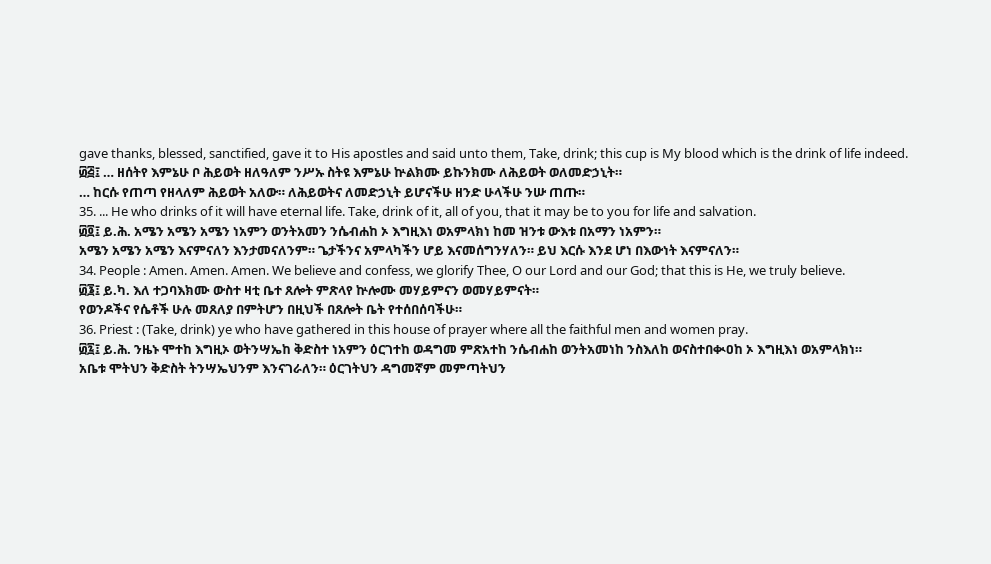gave thanks, blessed, sanctified, gave it to His apostles and said unto them, Take, drink; this cup is My blood which is the drink of life indeed.
፴፭፤ … ዘሰትየ እምኔሁ ቦ ሕይወት ዘለዓለም ንሥኡ ስትዩ እምኔሁ ኵልክሙ ይኩንክሙ ለሕይወት ወለመድኃኒት።
… ከርሱ የጠጣ የዘላለም ሕይወት አለው። ለሕይወትና ለመድኃኒት ይሆናችሁ ዘንድ ሁላችሁ ንሡ ጠጡ።
35. ... He who drinks of it will have eternal life. Take, drink of it, all of you, that it may be to you for life and salvation.
፴፬፤ ይ.ሕ. አሜን አሜን አሜን ነአምን ወንትአመን ንሴብሐከ ኦ እግዚእነ ወአምላክነ ከመ ዝንቱ ውእቱ በአማን ነአምን።
አሜን አሜን አሜን እናምናለን እንታመናለንም። ጌታችንና አምላካችን ሆይ እናመሰግንሃለን። ይህ እርሱ እንደ ሆነ በእውነት እናምናለን።
34. People : Amen. Amen. Amen. We believe and confess, we glorify Thee, O our Lord and our God; that this is He, we truly believe.
፴፮፤ ይ.ካ. እለ ተጋባእክሙ ውስተ ዛቲ ቤተ ጸሎት ምጽላየ ኵሎሙ መሃይምናን ወመሃይምናት።
የወንዶችና የሴቶች ሁሉ መጸለያ በምትሆን በዚህች በጸሎት ቤት የተሰበሰባችሁ።
36. Priest : (Take, drink) ye who have gathered in this house of prayer where all the faithful men and women pray.
፴፯፤ ይ.ሕ. ንዜኑ ሞተከ እግዚኦ ወትንሣኤከ ቅድስተ ነአምን ዕርገተከ ወዳግመ ምጽአተከ ንሴብሐከ ወንትአመነከ ንስእለከ ወናስተበቊዐከ ኦ እግዚእነ ወአምላክነ።
አቤቱ ሞትህን ቅድስት ትንሣኤህንም እንናገራለን። ዕርገትህን ዳግመኛም መምጣትህን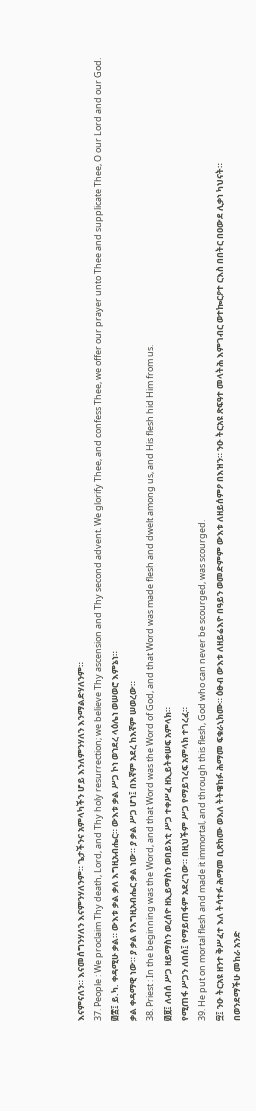እናምናለን። እናመሰግንሃለን እናምንሃለንም። ጌታችንና አምላካችን ሆይ እንለምንሃለን እንማልድሃለንም።
37. People : We proclaim Thy death, Lord, and Thy holy resurrection; we believe Thy ascension and Thy second advent. We glorify Thee, and confess Thee, we offer our prayer unto Thee and supplicate Thee, O our Lord and our God.
፴፰፤ ይ.ካ. ቀዳሚሁ ቃል። ውእቱ ቃል ቃለ እግዚአብሔር። ውእቱ ቃል ሥጋ ኮነ ወኀደረ ላዕሌነ ወሠወሮ እምኔነ።
ቃል ቀዳማዊ ነው። ያ ቃል የእግዚአብሔር ቃል ነው። ያ ቃል ሥጋ ሆነ፤ በእኛም አደረ ከእኛም ሠወረው።
38. Priest : In the beginning was the Word, and that Word was the Word of God, and that Word was made flesh and dwelt among us, and His flesh hid Him from us.
፴፱፤ ለብሰ ሥጋ ዘይማስን ወረሰዮ ዘኢይማስን ወበይእቲ ሥጋ ተቀሥፈ ዘኢይትቀሠፍ አምላክ።
የሚጠፋ ሥጋን ለበሰ፤ የማይጠፋም አደረገው። በዚህችም ሥጋ የማይገረፍ አምላክ ተገረፈ።
39. He put on mortal flesh and made it immortal, and through this flesh, God who can never be scourged, was scourged.
፵፤ ንዑ ትርአዩ ዘንተ ቅሥፈተ እለ ትሳተፉ ሕማመ ቢጽክሙ ወእለ ትትዌከፉ ሕማመ ፍቁራኒክሙ። ዕፁብ ውእቱ ለዘይሬእዮ በዓይን ወመድምም ውእቱ ለዘይሰምዖ በእዝን። ንዑ ትርአዩ ጽፍዓተ መላትሕ እምገብር ወተኰርዖተ ርእስ በበትር በዐውደ ሊቃነ ካህናት።
በወንደማችሁ መከራ አንድ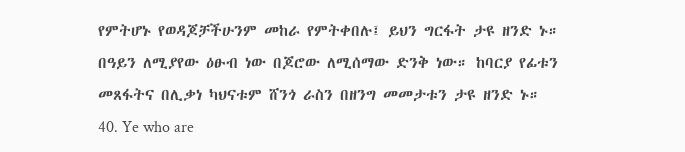የምትሆኑ የወዳጆቻችሁንም መከራ የምትቀበሉ፤ ይህን ግርፋት ታዩ ዘንድ ኑ። በዓይን ለሚያየው ዕፁብ ነው በጆሮው ለሚሰማው ድንቅ ነው። ከባርያ የፊቱን መጸፋትና በሊቃነ ካህናቱም ሸንጎ ራስን በዘንግ መመታቱን ታዩ ዘንድ ኑ።
40. Ye who are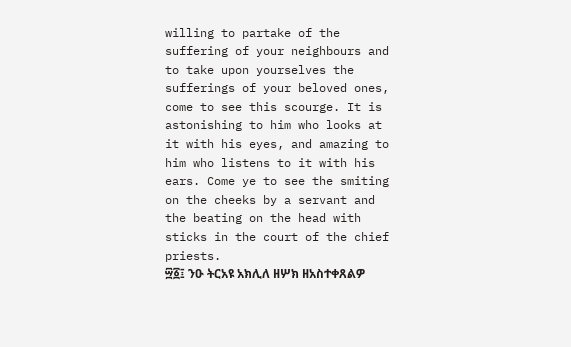willing to partake of the suffering of your neighbours and to take upon yourselves the sufferings of your beloved ones, come to see this scourge. It is astonishing to him who looks at it with his eyes, and amazing to him who listens to it with his ears. Come ye to see the smiting on the cheeks by a servant and the beating on the head with sticks in the court of the chief priests.
፵፩፤ ንዑ ትርአዩ አክሊለ ዘሦክ ዘአስተቀጸልዎ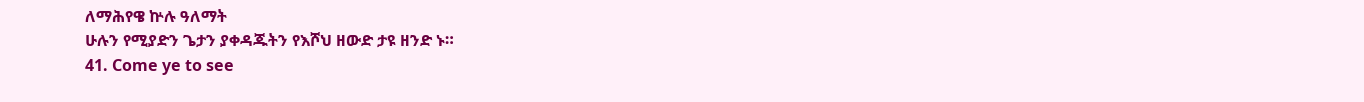ለማሕየዌ ኵሉ ዓለማት
ሁሉን የሚያድን ጌታን ያቀዳጁትን የእሾህ ዘውድ ታዩ ዘንድ ኑ።
41. Come ye to see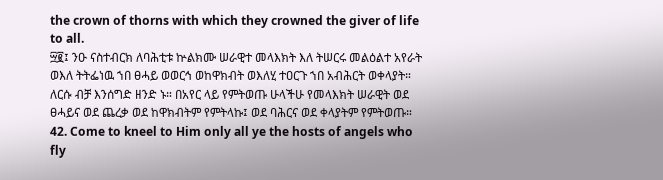the crown of thorns with which they crowned the giver of life to all.
፵፪፤ ንዑ ናስተብርክ ለባሕቲቱ ኵልክሙ ሠራዊተ መላእክት እለ ትሠርሩ መልዕልተ አየራት ወእለ ትትፌነዉ ኀበ ፀሓይ ወወርኅ ወከዋክብት ወእለሂ ተዐርጉ ኀበ አብሕርት ወቀላያት።
ለርሱ ብቻ እንሰግድ ዘንድ ኑ። በአየር ላይ የምትወጡ ሁላችሁ የመላእክት ሠራዊት ወደ ፀሓይና ወደ ጨረቃ ወደ ከዋክብትም የምትላኩ፤ ወደ ባሕርና ወደ ቀላያትም የምትወጡ።
42. Come to kneel to Him only all ye the hosts of angels who fly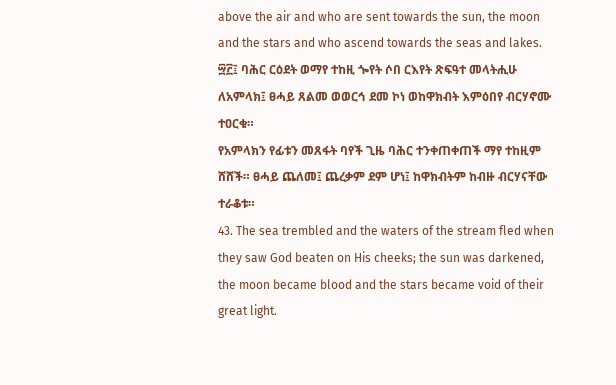above the air and who are sent towards the sun, the moon and the stars and who ascend towards the seas and lakes.
፵፫፤ ባሕር ርዕደት ወማየ ተከዚ ጐየት ሶበ ርእየት ጽፍዓተ መላትሒሁ ለአምላክ፤ ፀሓይ ጸልመ ወወርኅ ደመ ኮነ ወከዋክብት እምዕበየ ብርሃኖሙ ተዐርቁ።
የአምላክን የፊቱን መጸፋት ባየች ጊዜ ባሕር ተንቀጠቀጠች ማየ ተከዚም ሸሸች። ፀሓይ ጨለመ፤ ጨረቃም ደም ሆነ፤ ከዋክብትም ከብዙ ብርሃናቸው ተራቆቱ።
43. The sea trembled and the waters of the stream fled when they saw God beaten on His cheeks; the sun was darkened, the moon became blood and the stars became void of their great light.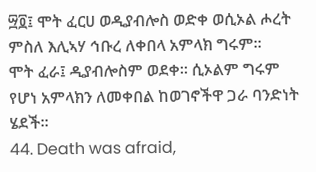፵፬፤ ሞት ፈርሀ ወዲያብሎስ ወድቀ ወሲኦል ሖረት ምስለ እሊኣሃ ኅቡረ ለቀበላ አምላክ ግሩም።
ሞት ፈራ፤ ዲያብሎስም ወደቀ። ሲኦልም ግሩም የሆነ አምላክን ለመቀበል ከወገኖችዋ ጋራ ባንድነት ሄደች።
44. Death was afraid,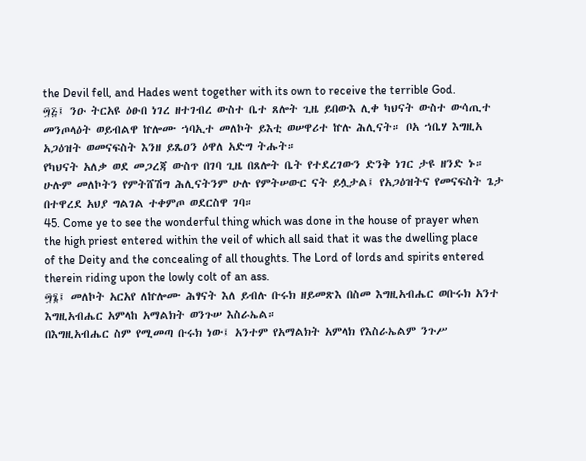the Devil fell, and Hades went together with its own to receive the terrible God.
፵፭፤ ንዑ ትርአዩ ዕፁበ ነገረ ዘተገብረ ውስተ ቤተ ጸሎት ጊዜ ይበውእ ሊቀ ካህናት ውስተ ውሳጢተ መንጦላዕት ወይብልዋ ኵሎሙ ኀባኢተ መለኮት ይእቲ ወሠዋሪተ ኵሉ ሕሊናት። ቦአ ኀቤሃ እግዚአ አጋዕዝት ወመናፍስት እንዘ ይጼዐን ዕዋለ አድግ ትሑት።
የካህናት አለቃ ወደ መጋረጃ ውስጥ በገባ ጊዜ በጸሎት ቤት የተደረገውን ድንቅ ነገር ታዩ ዘንድ ኑ። ሁሉም መለኮትን የምትሸሽግ ሕሊናትንም ሁሉ የምትሠውር ናት ይሏታል፤ የአጋዕዝትና የመናፍስት ጌታ በተዋረደ አህያ ግልገል ተቀምጦ ወደርስዋ ገባ።
45. Come ye to see the wonderful thing which was done in the house of prayer when the high priest entered within the veil of which all said that it was the dwelling place of the Deity and the concealing of all thoughts. The Lord of lords and spirits entered therein riding upon the lowly colt of an ass.
፵፮፤ መለኮት አርአየ ለኵሎሙ ሕፃናት እለ ይብሉ ቡሩክ ዘይመጽእ በስመ እግዚአብሔር ወቡሩክ አንተ እግዚአብሔር አምላከ አማልክት ወንጉሠ እስራኤል።
በእግዚአብሔር ስም የሚመጣ ቡሩክ ነው፤ አንተም የአማልክት አምላክ የእስራኤልም ንጉሥ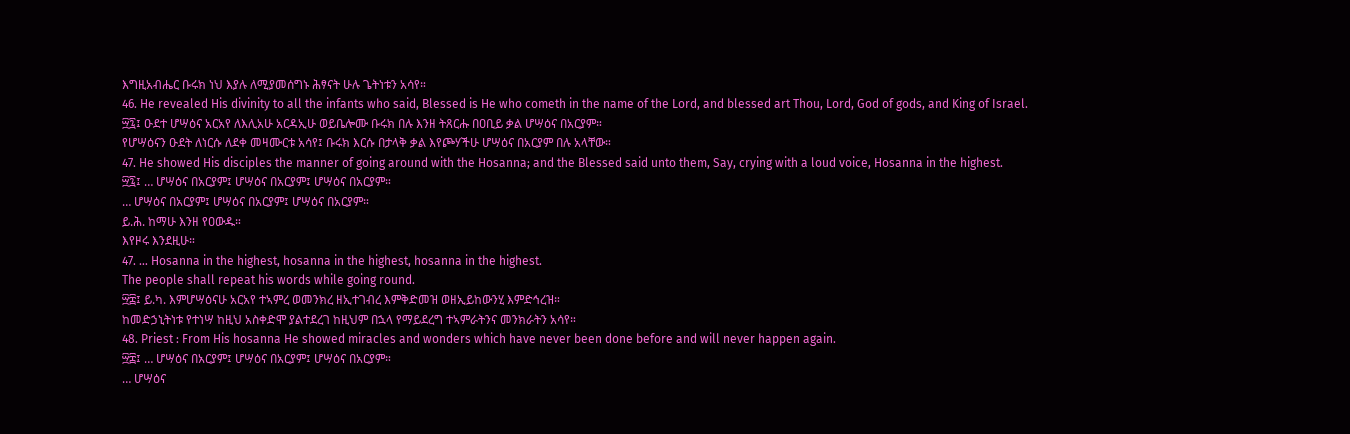እግዚአብሔር ቡሩክ ነህ እያሉ ለሚያመሰግኑ ሕፃናት ሁሉ ጌትነቱን አሳየ።
46. He revealed His divinity to all the infants who said, Blessed is He who cometh in the name of the Lord, and blessed art Thou, Lord, God of gods, and King of Israel.
፵፯፤ ዑደተ ሆሣዕና አርአየ ለእሊአሁ አርዳኢሁ ወይቤሎሙ ቡሩክ በሉ እንዘ ትጸርሑ በዐቢይ ቃል ሆሣዕና በአርያም።
የሆሣዕናን ዑደት ለነርሱ ለደቀ መዛሙርቱ አሳየ፤ ቡሩክ እርሱ በታላቅ ቃል እየጮሃችሁ ሆሣዕና በአርያም በሉ አላቸው።
47. He showed His disciples the manner of going around with the Hosanna; and the Blessed said unto them, Say, crying with a loud voice, Hosanna in the highest.
፵፯፤ … ሆሣዕና በአርያም፤ ሆሣዕና በአርያም፤ ሆሣዕና በአርያም።
… ሆሣዕና በአርያም፤ ሆሣዕና በአርያም፤ ሆሣዕና በአርያም።
ይ.ሕ. ከማሁ እንዘ የዐውዱ።
እየዞሩ እንደዚሁ።
47. … Hosanna in the highest, hosanna in the highest, hosanna in the highest.
The people shall repeat his words while going round.
፵፰፤ ይ.ካ. እምሆሣዕናሁ አርአየ ተኣምረ ወመንክረ ዘኢተገብረ እምቅድመዝ ወዘኢይከውንሂ እምድኅረዝ።
ከመድኃኒትነቱ የተነሣ ከዚህ አስቀድሞ ያልተደረገ ከዚህም በኋላ የማይደረግ ተኣምራትንና መንክራትን አሳየ።
48. Priest : From His hosanna He showed miracles and wonders which have never been done before and will never happen again.
፵፰፤ … ሆሣዕና በአርያም፤ ሆሣዕና በአርያም፤ ሆሣዕና በአርያም።
… ሆሣዕና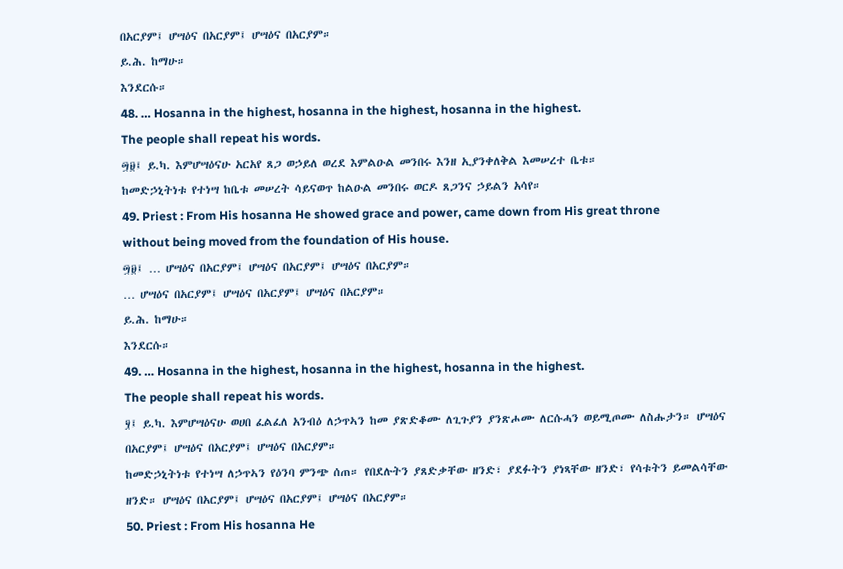በአርያም፤ ሆሣዕና በአርያም፤ ሆሣዕና በአርያም።
ይ.ሕ. ከማሁ።
እንደርሱ።
48. … Hosanna in the highest, hosanna in the highest, hosanna in the highest.
The people shall repeat his words.
፵፱፤ ይ.ካ. እምሆሣዕናሁ አርአየ ጸጋ ወኃይለ ወረደ እምልዑል መንበሩ እንዘ ኢያንቀለቅል እመሠረተ ቤቱ።
ከመድኃኒትነቱ የተነሣ ከቤቱ መሠረት ሳይናወጥ ከልዑል መንበሩ ወርዶ ጸጋንና ኃይልን አሳየ።
49. Priest : From His hosanna He showed grace and power, came down from His great throne without being moved from the foundation of His house.
፵፱፤ … ሆሣዕና በአርያም፤ ሆሣዕና በአርያም፤ ሆሣዕና በአርያም።
… ሆሣዕና በአርያም፤ ሆሣዕና በአርያም፤ ሆሣዕና በአርያም።
ይ.ሕ. ከማሁ።
እንደርሱ።
49. … Hosanna in the highest, hosanna in the highest, hosanna in the highest.
The people shall repeat his words.
፶፤ ይ.ካ. እምሆሣዕናሁ ወሀበ ፈልፈለ አንብዕ ለኃጥኣን ከመ ያጽድቆሙ ለጊጉያን ያንጽሖሙ ለርሱሓን ወይሚጦሙ ለስሑታን። ሆሣዕና በአርያም፤ ሆሣዕና በአርያም፤ ሆሣዕና በአርያም።
ከመድኃኒትነቱ የተነሣ ለኃጥኣን የዕንባ ምንጭ ሰጠ። የበደሉትን ያጸድቃቸው ዘንድ፣ ያደፉትን ያነጻቸው ዘንድ፣ የሳቱትን ይመልሳቸው ዘንድ። ሆሣዕና በአርያም፤ ሆሣዕና በአርያም፤ ሆሣዕና በአርያም።
50. Priest : From His hosanna He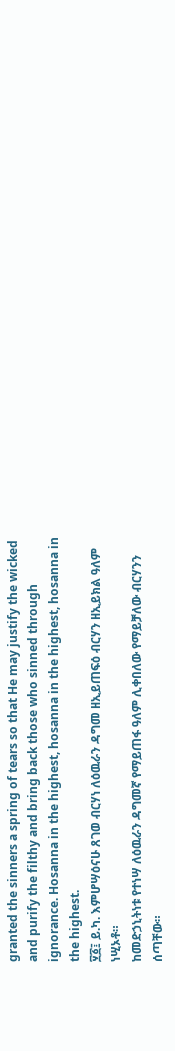granted the sinners a spring of tears so that He may justify the wicked and purify the filthy and bring back those who sinned through ignorance. Hosanna in the highest, hosanna in the highest, hosanna in the highest.
፶፩፤ ይ.ካ. እምሆሣዕናሁ ጸገወ ብርሃነ ለዕዉራን ዳግመ ዘኢይጠፍዕ ብርሃን ዘኢይክል ዓለም ነሢኦቶ።
ከመድኃኒትነቱ የተነሣ ለዕዉራን ዳግመኛ የማይጠፋ ዓለም ሊቀበለው የማይቻለው ብርሃንን ሰጣቸው።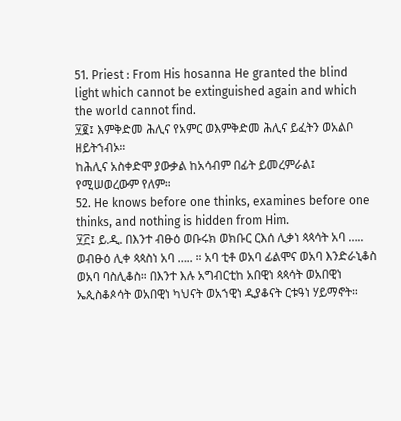51. Priest : From His hosanna He granted the blind light which cannot be extinguished again and which the world cannot find.
፶፪፤ እምቅድመ ሕሊና የአምር ወእምቅድመ ሕሊና ይፈትን ወአልቦ ዘይትኀብኦ።
ከሕሊና አስቀድሞ ያውቃል ከአሳብም በፊት ይመረምራል፤ የሚሠወረውም የለም።
52. He knows before one thinks, examines before one thinks, and nothing is hidden from Him.
፶፫፤ ይ.ዲ. በእንተ ብፁዕ ወቡሩክ ወክቡር ርእሰ ሊቃነ ጳጳሳት አባ ….. ወብፁዕ ሊቀ ጳጳስነ አባ ….. ። አባ ቲቶ ወአባ ፊልሞና ወአባ እንድራኒቆስ ወአባ ባስሊቆስ። በእንተ እሉ አግብርቲከ አበዊነ ጳጳሳት ወአበዊነ ኤጲስቆጶሳት ወአበዊነ ካህናት ወአኀዊነ ዲያቆናት ርቱዓነ ሃይማኖት።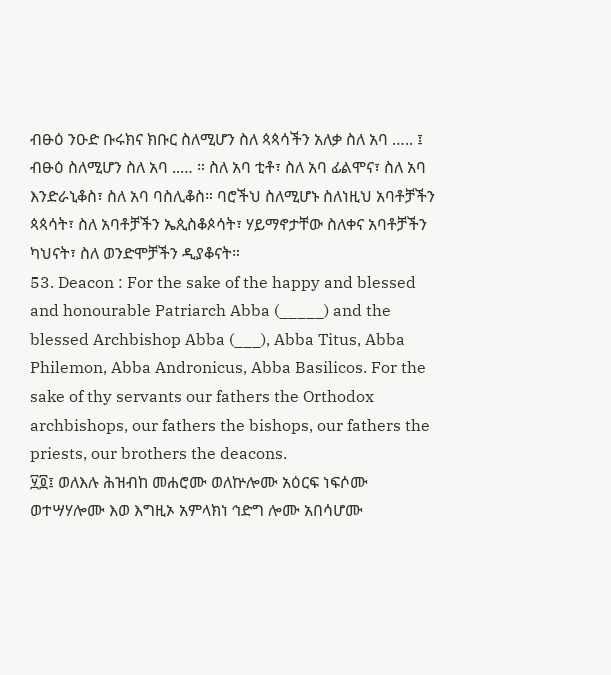ብፁዕ ንዑድ ቡሩክና ክቡር ስለሚሆን ስለ ጳጳሳችን አለቃ ስለ አባ ….. ፤ ብፁዕ ስለሚሆን ስለ አባ ..… ። ስለ አባ ቲቶ፣ ስለ አባ ፊልሞና፣ ስለ አባ እንድራኒቆስ፣ ስለ አባ ባስሊቆስ። ባሮችህ ስለሚሆኑ ስለነዚህ አባቶቻችን ጳጳሳት፣ ስለ አባቶቻችን ኤጲስቆጶሳት፣ ሃይማኖታቸው ስለቀና አባቶቻችን ካህናት፣ ስለ ወንድሞቻችን ዲያቆናት።
53. Deacon : For the sake of the happy and blessed and honourable Patriarch Abba (_____) and the blessed Archbishop Abba (___), Abba Titus, Abba Philemon, Abba Andronicus, Abba Basilicos. For the sake of thy servants our fathers the Orthodox archbishops, our fathers the bishops, our fathers the priests, our brothers the deacons.
፶፬፤ ወለእሉ ሕዝብከ መሐሮሙ ወለኵሎሙ አዕርፍ ነፍሶሙ ወተሣሃሎሙ እወ እግዚኦ አምላክነ ኅድግ ሎሙ አበሳሆሙ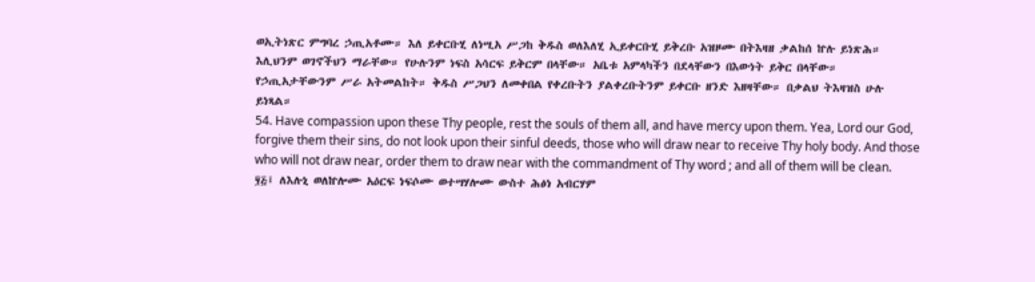ወኢትነጽር ምግባረ ኃጢአቶሙ። እለ ይቀርቡሂ ለነሢአ ሥጋከ ቅዱስ ወለእለሂ ኢይቀርቡሂ ይቅረቡ አዝዞሙ በትእዛዘ ቃልከሰ ኵሉ ይነጽሕ።
እሊህንም ወገኖችህን ማራቸው። የሁሉንም ነፍስ አሳርፍ ይቅርም በላቸው። አቤቱ አምላካችን በደላቸውን በእውነት ይቅር በላቸው። የኃጢአታቸውንም ሥራ አትመልከት። ቅዱስ ሥጋህን ለመቀበል የቀረቡትን ያልቀረቡትንም ይቀርቡ ዘንድ እዘዛቸው። በቃልህ ትእዛዝስ ሁሉ ይነጻል።
54. Have compassion upon these Thy people, rest the souls of them all, and have mercy upon them. Yea, Lord our God, forgive them their sins, do not look upon their sinful deeds, those who will draw near to receive Thy holy body. And those who will not draw near, order them to draw near with the commandment of Thy word ; and all of them will be clean.
፶፭፤ ለእሉኒ ወለኵሎሙ አዕርፍ ነፍሶሙ ወተሣሃሎሙ ውስተ ሕፅነ አብርሃም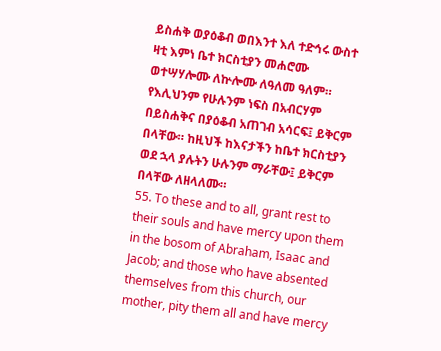ይስሐቅ ወያዕቆብ ወበእንተ እለ ተድኅሩ ውስተ ዛቲ እምነ ቤተ ክርስቲያን መሐሮሙ ወተሣሃሎሙ ለኵሎሙ ለዓለመ ዓለም።
የእሊህንም የሁሉንም ነፍስ በአብርሃም በይስሐቅና በያዕቆብ አጠገብ አሳርፍ፤ ይቅርም በላቸው። ከዚህች ከእናታችን ከቤተ ክርስቲያን ወደ ኋላ ያሉትን ሁሉንም ማራቸው፤ ይቅርም በላቸው ለዘላለሙ።
55. To these and to all, grant rest to their souls and have mercy upon them in the bosom of Abraham, Isaac and Jacob; and those who have absented themselves from this church, our mother, pity them all and have mercy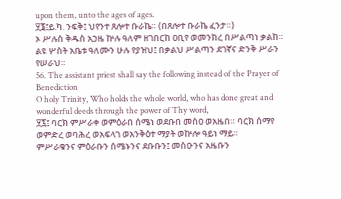upon them, unto the ages of ages.
፶፮፤ይ.ካ. ንፍቅ፤ ህየንተ ጸሎተ ቡራኬ። (በጸሎተ ቡራኬ ፈንታ።)
ኦ ሥሉስ ቅዱስ አኃዜ ኵሉ ዓለም ዘገበርከ ዐቢየ ወመንክረ በሥልጣነ ቃልከ።
ልዩ ሦስት አቤቱ ዓለሙን ሁሉ የያዝህ፤ በቃልህ ሥልጣን ደገኛና ድንቅ ሥራን የሠራህ።
56. The assistant priest shall say the following instead of the Prayer of Benediction
O holy Trinity, Who holds the whole world, who has done great and wonderful deeds through the power of Thy word,
፶፯፤ ባርክ ምሥራቀ ወምዕራበ ሰሜነ ወደቡበ መስዐ ወአዜበ። ባርክ ሰማየ ወምድረ ወባሕረ ወአፍላገ ወአንቅዕተ ማያት ወኵሎ ዓይነ ማይ።
ምሥራቁንና ምዕራቡን ሰሜኑንና ደቡቡን፤ መስዑንና አዜቡን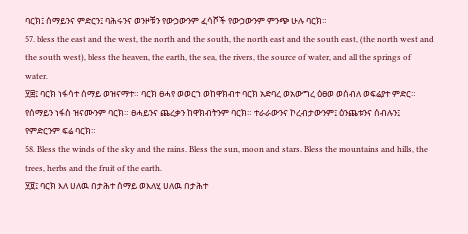ባርክ፤ ሰማይንና ምድርን፤ ባሕሩንና ወንዞቹን የውኃውንም ፈሳሾች የውኃውንም ምንጭ ሁሉ ባርክ።
57. bless the east and the west, the north and the south, the north east and the south east, (the north west and the south west), bless the heaven, the earth, the sea, the rivers, the source of water, and all the springs of water.
፶፰፤ ባርክ ነፋሳተ ሰማይ ወዝናማተ። ባርክ ፀሓየ ወወርኀ ወከዋክብተ ባርክ አድባረ ወአውግረ ዕፀወ ወሰብለ ወፍሬያተ ምድር።
የሰማይን ነፋስ ዝናሙንም ባርክ። ፀሓይንና ጨረቃን ከዋክብትንም ባርክ። ተራራውንና ኮረብታውንም፤ ዕንጨቱንና ሰብሉን፤ የምድርንም ፍሬ ባርክ።
58. Bless the winds of the sky and the rains. Bless the sun, moon and stars. Bless the mountains and hills, the trees, herbs and the fruit of the earth.
፶፱፤ ባርክ እለ ሀለዉ በታሕተ ሰማይ ወእለሂ ሀለዉ በታሕተ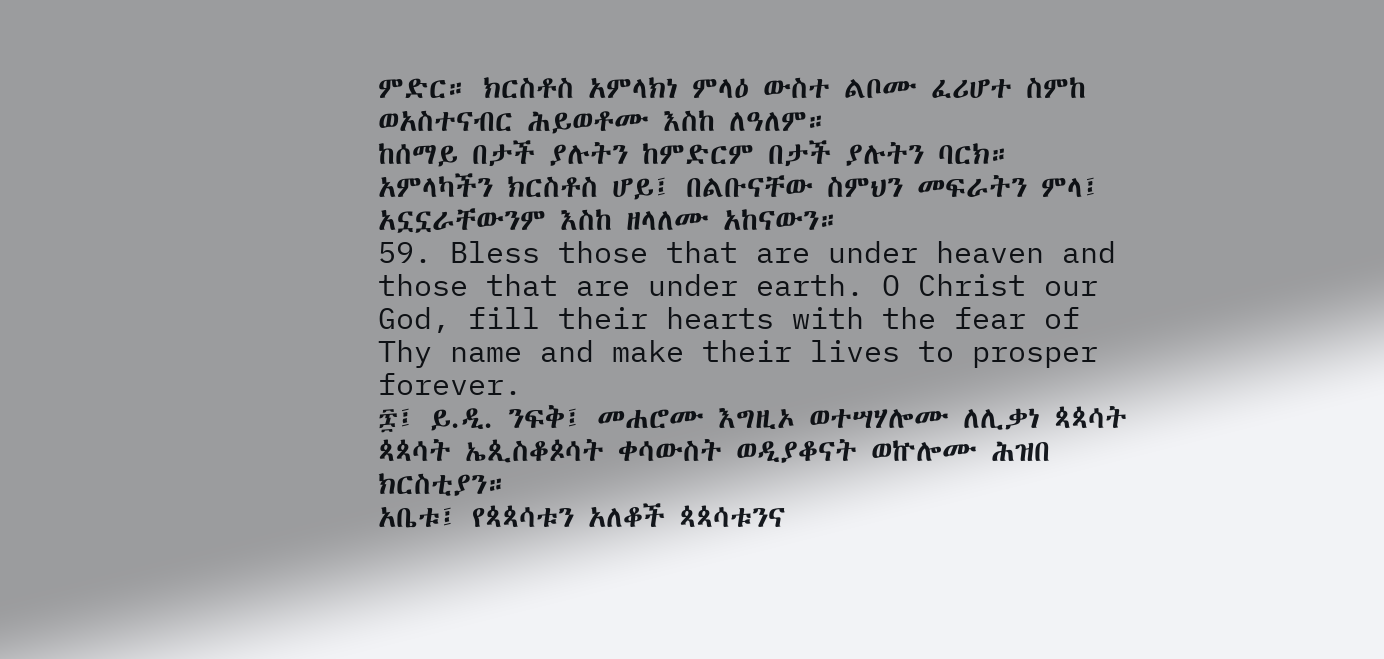ምድር። ክርስቶስ አምላክነ ምላዕ ውስተ ልቦሙ ፈሪሆተ ስምከ ወአስተናብር ሕይወቶሙ እስከ ለዓለም።
ከሰማይ በታች ያሉትን ከምድርም በታች ያሉትን ባርክ። አምላካችን ክርስቶስ ሆይ፤ በልቡናቸው ስምህን መፍራትን ምላ፤ አኗኗራቸውንም እስከ ዘላለሙ አከናውን።
59. Bless those that are under heaven and those that are under earth. O Christ our God, fill their hearts with the fear of Thy name and make their lives to prosper forever.
፷፤ ይ.ዲ. ንፍቅ፤ መሐሮሙ እግዚኦ ወተሣሃሎሙ ለሊቃነ ጳጳሳት ጳጳሳት ኤጲስቆጶሳት ቀሳውስት ወዲያቆናት ወኵሎሙ ሕዝበ ክርስቲያን።
አቤቱ፤ የጳጳሳቱን አለቆች ጳጳሳቱንና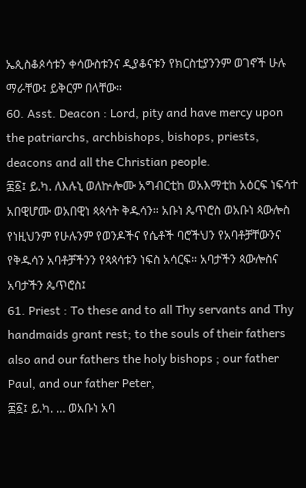ኤጲስቆጶሳቱን ቀሳውስቱንና ዲያቆናቱን የክርስቲያንንም ወገኖች ሁሉ ማራቸው፤ ይቅርም በላቸው።
60. Asst. Deacon : Lord, pity and have mercy upon the patriarchs, archbishops, bishops, priests, deacons and all the Christian people.
፷፩፤ ይ.ካ. ለእሉኒ ወለኵሎሙ አግብርቲከ ወአእማቲከ አዕርፍ ነፍሳተ አበዊሆሙ ወአበዊነ ጳጳሳት ቅዱሳን። አቡነ ጴጥሮስ ወአቡነ ጳውሎስ
የነዚህንም የሁሉንም የወንዶችና የሴቶች ባሮችህን የአባቶቻቸውንና የቅዱሳን አባቶቻችንን የጳጳሳቱን ነፍስ አሳርፍ። አባታችን ጳውሎስና አባታችን ጴጥሮስ፤
61. Priest : To these and to all Thy servants and Thy handmaids grant rest; to the souls of their fathers also and our fathers the holy bishops ; our father Paul, and our father Peter,
፷፩፤ ይ.ካ. … ወአቡነ አባ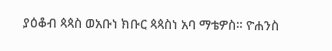ያዕቆብ ጳጳስ ወአቡነ ክቡር ጳጳስነ አባ ማቴዎስ። ዮሐንስ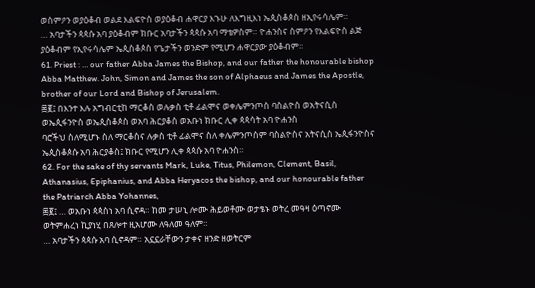ወስምዖን ወያዕቆብ ወልደ እልፍዮስ ወያዕቆብ ሐዋርያ እኁሁ ለእግዚእነ ኤጲስቆጶስ ዘኢየሩሳሌም።
… አባታችን ጳጳሱ አባ ያዕቆብም ክቡር አባታችን ጳጳሱ አባ ማቴዎስም። ዮሐንስና ስምዖን የእልፍዮስ ልጅ ያዕቆብም የኢየሩሳሌም ኤጲስቆጶስ የጌታችን ወንድም የሚሆን ሐዋርያው ያዕቆብም።
61. Priest : … our father Abba James the Bishop, and our father the honourable bishop Abba Matthew. John, Simon and James the son of Alphaeus and James the Apostle, brother of our Lord and Bishop of Jerusalem.
፷፪፤ በእንተ እሉ አግብርቲከ ማርቆስ ወሉቃስ ቲቶ ፊልሞና ወቀሌምንጦስ ባስልዮስ ወአትናሲስ ወኤጲፋንዮስ ወኤጲስቆጶስ ወአባ ሕርያቆስ ወአቡነ ክቡር ሊቀ ጳጳሳት አባ ዮሐንስ
ባሮችህ ስለሚሆኑ ስለ ማርቆስና ሉቃስ ቲቶ ፊልሞና ስለ ቀሌምንጦስም ባስልዮስና አትናሲስ ኤጲፋንዮስና ኤጲስቆጶሱ አባ ሕርያቆስ፤ ክቡር የሚሆን ሊቀ ጳጳሱ አባ ዮሐንስ።
62. For the sake of thy servants Mark, Luke, Titus, Philemon, Clement, Basil, Athanasius, Epiphanius, and Abba Heryacos the bishop, and our honourable father the Patriarch Abba Yohannes,
፷፪፤ … ወአቡነ ጳጳስነ አባ ሲኖዳ። ከመ ታሠኒ ሎሙ ሕይወቶሙ ወታፄኑ ወትረ መዓዛ ዕጣኖሙ ወትምሐረነ ኪያነሂ በጸሎተ ዚአሆሙ ለዓለመ ዓለም።
… አባታችን ጳጳሱ አባ ሲኖዳም። አኗኗራቸውን ታቀና ዘንድ ዘወትርም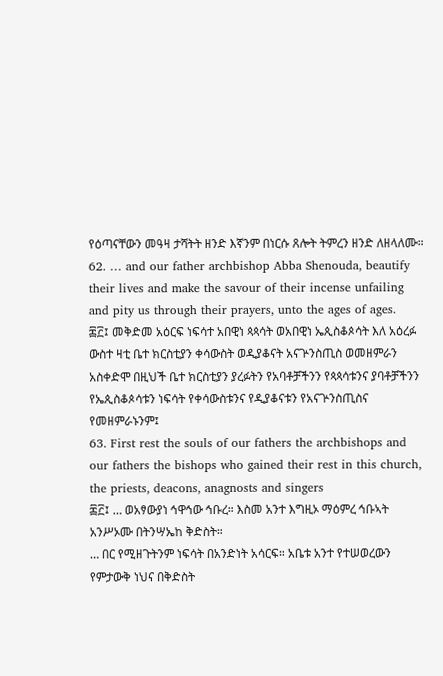የዕጣናቸውን መዓዛ ታሻትት ዘንድ እኛንም በነርሱ ጸሎት ትምረን ዘንድ ለዘላለሙ።
62. … and our father archbishop Abba Shenouda, beautify their lives and make the savour of their incense unfailing and pity us through their prayers, unto the ages of ages.
፷፫፤ መቅድመ አዕርፍ ነፍሳተ አበዊነ ጳጳሳት ወአበዊነ ኤጲስቆጶሳት እለ አዕረፉ ውስተ ዛቲ ቤተ ክርስቲያን ቀሳውስት ወዲያቆናት አናጕንስጢስ ወመዘምራን
አስቀድሞ በዚህች ቤተ ክርስቲያን ያረፉትን የአባቶቻችንን የጳጳሳቱንና ያባቶቻችንን የኤጲስቆጶሳቱን ነፍሳት የቀሳውስቱንና የዲያቆናቱን የአናጕንስጢስና የመዘምራኑንም፤
63. First rest the souls of our fathers the archbishops and our fathers the bishops who gained their rest in this church, the priests, deacons, anagnosts and singers
፷፫፤ … ወአፃውያነ ኅዋኅው ኅቡረ። እስመ አንተ እግዚኦ ማዕምረ ኅቡኣት አንሥኦሙ በትንሣኤከ ቅድስት።
… በር የሚዘጉትንም ነፍሳት በአንድነት አሳርፍ። አቤቱ አንተ የተሠወረውን የምታውቅ ነህና በቅድስት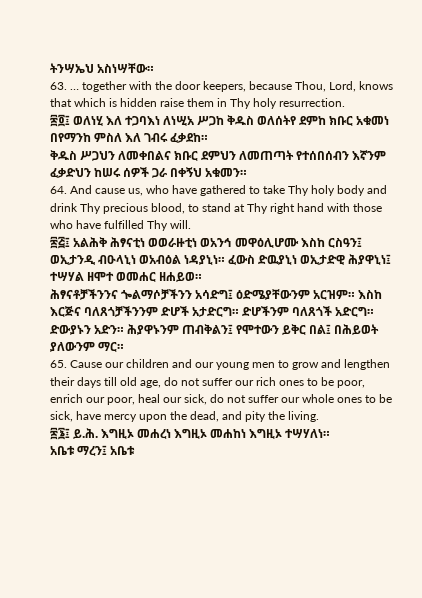ትንሣኤህ አስነሣቸው።
63. … together with the door keepers, because Thou, Lord, knows that which is hidden raise them in Thy holy resurrection.
፷፬፤ ወለነሂ እለ ተጋባእነ ለነሢአ ሥጋከ ቅዱስ ወለሰትየ ደምከ ክቡር አቁመነ በየማንከ ምስለ እለ ገብሩ ፈቃደከ።
ቅዱስ ሥጋህን ለመቀበልና ክቡር ደምህን ለመጠጣት የተሰበሰብን እኛንም ፈቃድህን ከሠሩ ሰዎች ጋራ በቀኝህ አቁመን።
64. And cause us, who have gathered to take Thy holy body and drink Thy precious blood, to stand at Thy right hand with those who have fulfilled Thy will.
፷፭፤ አልሕቅ ሕፃናቲነ ወወራዙቲነ ወአንኅ መዋዕሊሆሙ እስከ ርስዓን፤ ወኢታንዲ ብዑላኒነ ወአብዕል ነዳያኒነ። ፈውስ ድዉያኒነ ወኢታድዊ ሕያዋኒነ፤ ተሣሃል ዘሞተ ወመሐር ዘሐይወ።
ሕፃናቶቻችንንና ጐልማሶቻችንን አሳድግ፤ ዕድሜያቸውንም አርዝም። እስከ እርጅና ባለጸጎቻችንንም ድሆች አታድርግ። ድሆችንም ባለጸጎች አድርግ። ድውያኑን አድን። ሕያዋኑንም ጠብቅልን፤ የሞተውን ይቅር በል፤ በሕይወት ያለውንም ማር።
65. Cause our children and our young men to grow and lengthen their days till old age, do not suffer our rich ones to be poor, enrich our poor, heal our sick, do not suffer our whole ones to be sick, have mercy upon the dead, and pity the living.
፷፮፤ ይ.ሕ. እግዚኦ መሐረነ እግዚኦ መሐከነ እግዚኦ ተሣሃለነ።
አቤቱ ማረን፤ አቤቱ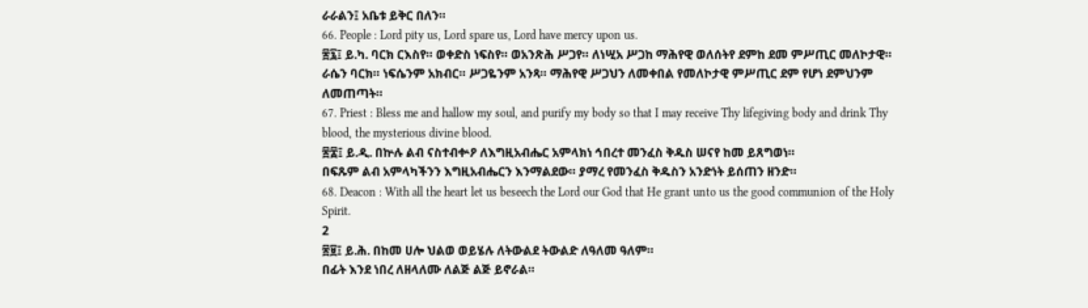ራራልን፤ አቤቱ ይቅር በለን።
66. People : Lord pity us, Lord spare us, Lord have mercy upon us.
፷፯፤ ይ.ካ. ባርክ ርእስየ። ወቀድስ ነፍስየ። ወአንጽሕ ሥጋየ። ለነሢአ ሥጋከ ማሕየዊ ወለሰትየ ደምከ ደመ ምሥጢር መለኮታዊ።
ራሴን ባርክ። ነፍሴንም አክብር። ሥጋዬንም አንጻ። ማሕየዊ ሥጋህን ለመቀበል የመለኮታዊ ምሥጢር ደም የሆነ ደምህንም ለመጠጣት።
67. Priest : Bless me and hallow my soul, and purify my body so that I may receive Thy lifegiving body and drink Thy blood, the mysterious divine blood.
፷፰፤ ይ.ዲ. በኵሉ ልብ ናስተብቍዖ ለእግዚአብሔር አምላክነ ኅበረተ መንፈስ ቅዱስ ሠናየ ከመ ይጸግወነ።
በፍጹም ልብ አምላካችንን እግዚአብሔርን እንማልደው። ያማረ የመንፈስ ቅዱስን አንድነት ይሰጠን ዘንድ።
68. Deacon : With all the heart let us beseech the Lord our God that He grant unto us the good communion of the Holy Spirit.
2
፷፱፤ ይ.ሕ. በከመ ሀሎ ህልወ ወይሄሉ ለትውልደ ትውልድ ለዓለመ ዓለም።
በፊት እንደ ነበረ ለዘላለሙ ለልጅ ልጅ ይኖራል።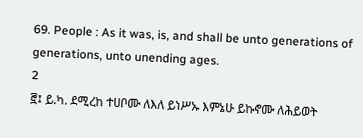69. People : As it was, is, and shall be unto generations of generations, unto unending ages.
2
፸፤ ይ.ካ. ደሚረከ ተሀቦሙ ለእለ ይነሥኡ እምኔሁ ይኩኖሙ ለሕይወት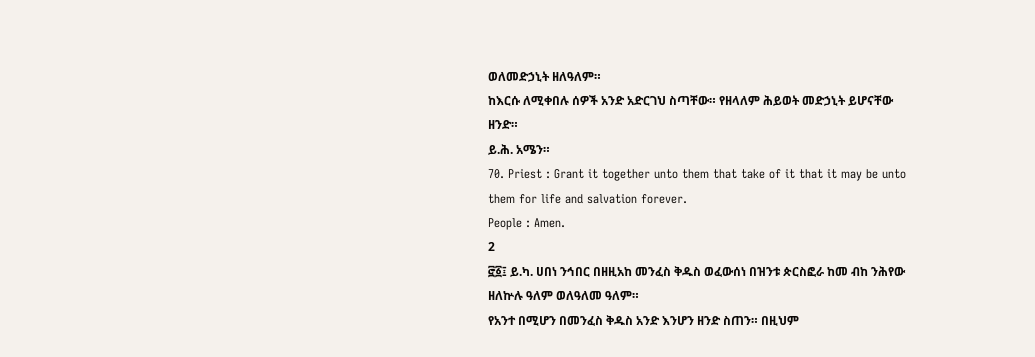ወለመድኃኒት ዘለዓለም።
ከእርሱ ለሚቀበሉ ሰዎች አንድ አድርገህ ስጣቸው። የዘላለም ሕይወት መድኃኒት ይሆናቸው ዘንድ።
ይ.ሕ. አሜን።
70. Priest : Grant it together unto them that take of it that it may be unto them for life and salvation forever.
People : Amen.
2
፸፩፤ ይ.ካ. ሀበነ ንኅበር በዘዚአከ መንፈስ ቅዱስ ወፈውሰነ በዝንቱ ጵርስፎራ ከመ ብከ ንሕየው ዘለኵሉ ዓለም ወለዓለመ ዓለም።
የአንተ በሚሆን በመንፈስ ቅዱስ አንድ እንሆን ዘንድ ስጠን። በዚህም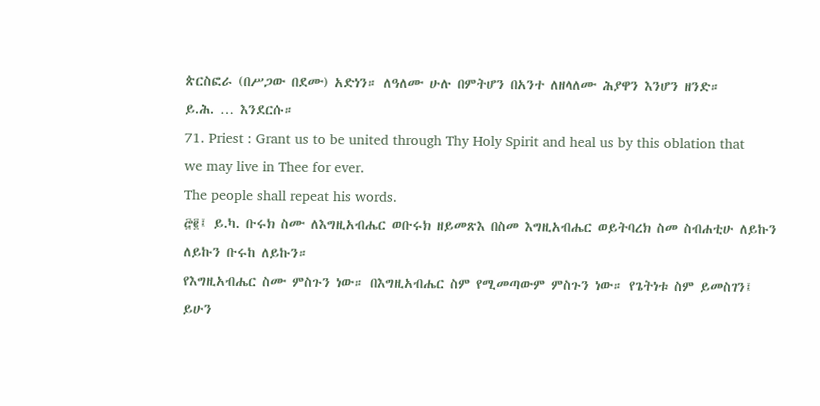ጵርስፎራ (በሥጋው በደሙ) አድነን። ለዓለሙ ሁሉ በምትሆን በአንተ ለዘላለሙ ሕያዋን እንሆን ዘንድ።
ይ.ሕ. … እንደርሱ።
71. Priest : Grant us to be united through Thy Holy Spirit and heal us by this oblation that we may live in Thee for ever.
The people shall repeat his words.
፸፪፤ ይ.ካ. ቡሩክ ስሙ ለእግዚአብሔር ወቡሩክ ዘይመጽእ በስመ እግዚአብሔር ወይትባረክ ስመ ስብሐቲሁ ለይኩን ለይኩን ቡሩከ ለይኩን።
የእግዚአብሔር ስሙ ምስጉን ነው። በእግዚአብሔር ስም የሚመጣውም ምስጉን ነው። የጌትነቱ ስም ይመስገን፤ ይሁን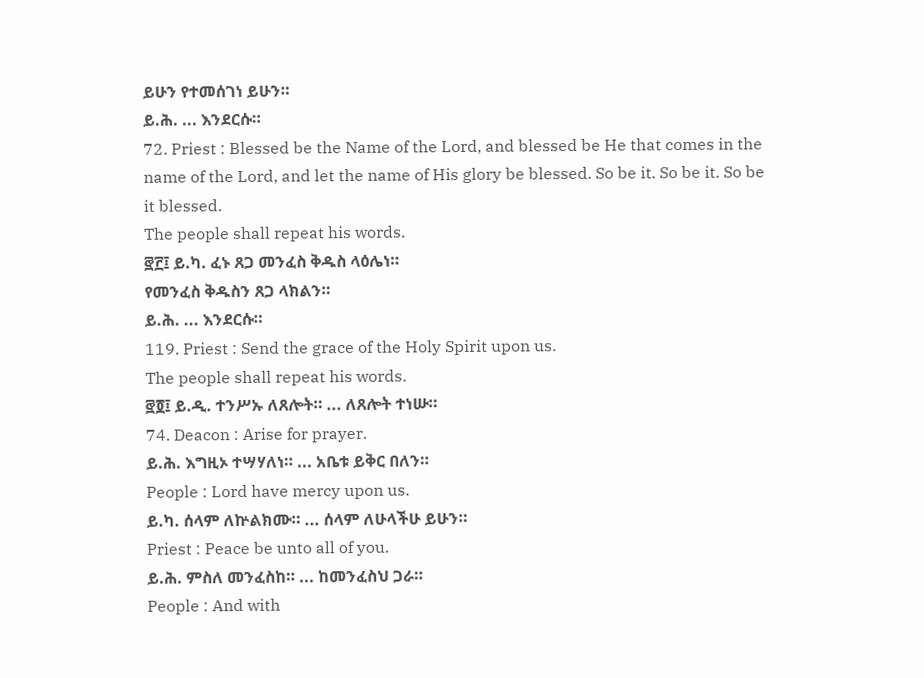ይሁን የተመሰገነ ይሁን።
ይ.ሕ. ... እንደርሱ።
72. Priest : Blessed be the Name of the Lord, and blessed be He that comes in the name of the Lord, and let the name of His glory be blessed. So be it. So be it. So be it blessed.
The people shall repeat his words.
፸፫፤ ይ.ካ. ፈኑ ጸጋ መንፈስ ቅዱስ ላዕሌነ።
የመንፈስ ቅዱስን ጸጋ ላክልን።
ይ.ሕ. ... እንደርሱ።
119. Priest : Send the grace of the Holy Spirit upon us.
The people shall repeat his words.
፸፬፤ ይ.ዲ. ተንሥኡ ለጸሎት። ... ለጸሎት ተነሡ።
74. Deacon : Arise for prayer.
ይ.ሕ. እግዚኦ ተሣሃለነ። ... አቤቱ ይቅር በለን።
People : Lord have mercy upon us.
ይ.ካ. ሰላም ለኵልክሙ። ... ሰላም ለሁላችሁ ይሁን።
Priest : Peace be unto all of you.
ይ.ሕ. ምስለ መንፈስከ። ... ከመንፈስህ ጋራ።
People : And with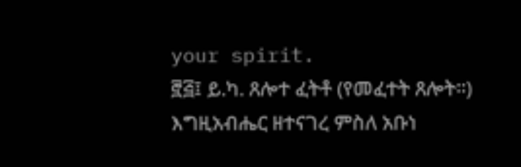your spirit.
፸፭፤ ይ.ካ. ጸሎተ ፈትቶ (የመፈተት ጸሎት።)
እግዚአብሔር ዘተናገረ ምስለ አቡነ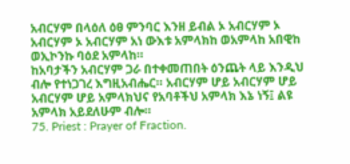አብርሃም በላዕለ ዕፀ ምንባር እንዘ ይብል ኦ አብርሃም ኦ አብርሃም ኦ አብርሃም አነ ውእቱ አምላክከ ወአምላከ አበዊከ ወኢኮንኩ ባዕደ አምላከ።
ከአባታችን አብርሃም ጋራ በተቀመጠበት ዕንጨት ላይ እንዲህ ብሎ የተነጋገረ እግዚአብሔር። አብርሃም ሆይ አብርሃም ሆይ አብርሃም ሆይ አምላክህና የአባቶችህ አምላክ እኔ ነኝ፤ ልዩ አምላክ አይደለሁም ብሎ።
75. Priest : Prayer of Fraction.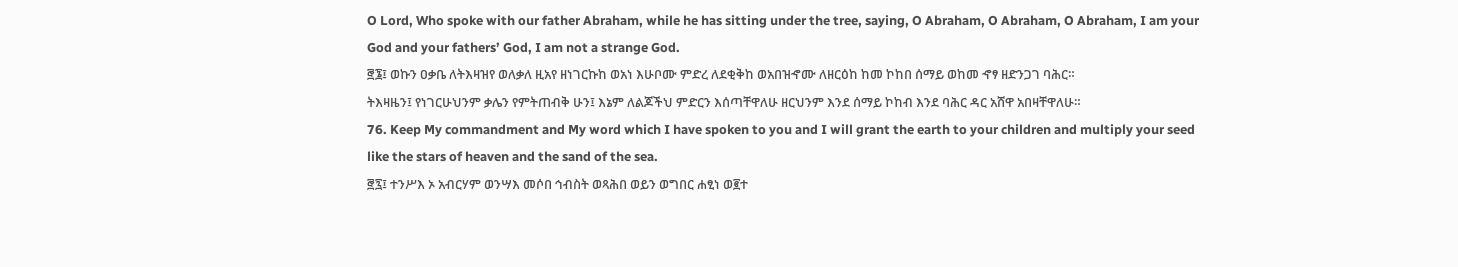O Lord, Who spoke with our father Abraham, while he has sitting under the tree, saying, O Abraham, O Abraham, O Abraham, I am your God and your fathers’ God, I am not a strange God.
፸፮፤ ወኩን ዐቃቤ ለትእዛዝየ ወለቃለ ዚአየ ዘነገርኩከ ወአነ እሁቦሙ ምድረ ለደቂቅከ ወአበዝኆሙ ለዘርዕከ ከመ ኮከበ ሰማይ ወከመ ኆፃ ዘድንጋገ ባሕር።
ትእዛዜን፤ የነገርሁህንም ቃሌን የምትጠብቅ ሁን፤ እኔም ለልጆችህ ምድርን እሰጣቸዋለሁ ዘርህንም እንደ ሰማይ ኮከብ እንደ ባሕር ዳር አሸዋ አበዛቸዋለሁ።
76. Keep My commandment and My word which I have spoken to you and I will grant the earth to your children and multiply your seed like the stars of heaven and the sand of the sea.
፸፯፤ ተንሥእ ኦ አብርሃም ወንሣእ መሶበ ኅብስት ወጻሕበ ወይን ወግበር ሐፂነ ወ፪ተ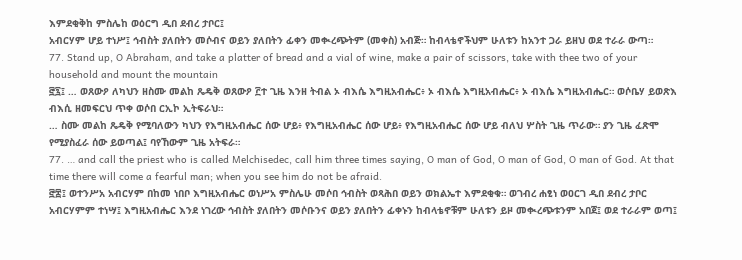እምደቂቅከ ምስሌከ ወዕርግ ዲበ ደብረ ታቦር፤
አብርሃም ሆይ ተነሥ፤ ኅብስት ያለበትን መሶብና ወይን ያለበትን ፊቀን መቊረጭትም (መቀስ) አብጅ። ከብላቴኖችህም ሁለቱን ከአንተ ጋራ ይዘህ ወደ ተራራ ውጣ።
77. Stand up, O Abraham, and take a platter of bread and a vial of wine, make a pair of scissors, take with thee two of your household and mount the mountain
፸፯፤ … ወጸውዖ ለካህን ዘስሙ መልከ ጼዴቅ ወጸውዖ ፫ተ ጊዜ እንዘ ትብል ኦ ብእሴ እግዚአብሔር፥ ኦ ብእሴ እግዚአብሔር፥ ኦ ብእሴ እግዚአብሔር። ወሶቤሃ ይወጽእ ብእሲ ዘመፍርህ ጥቀ ወሶበ ርኢኮ ኢትፍራህ።
… ስሙ መልከ ጼዴቅ የሚባለውን ካህን የእግዚአብሔር ሰው ሆይ፥ የእግዚአብሔር ሰው ሆይ፥ የእግዚአብሔር ሰው ሆይ ብለህ ሦስት ጊዜ ጥራው። ያን ጊዜ ፈጽሞ የሚያስፈራ ሰው ይወጣል፤ ባየኸውም ጊዜ አትፍራ።
77. … and call the priest who is called Melchisedec, call him three times saying, O man of God, O man of God, O man of God. At that time there will come a fearful man; when you see him do not be afraid.
፸፰፤ ወተንሥአ አብርሃም በከመ ነበቦ እግዚአብሔር ወነሥአ ምስሌሁ መሶበ ኅብስት ወጻሕበ ወይን ወክልኤተ እምደቂቁ። ወገብረ ሐፂነ ወዐርገ ዲበ ደብረ ታቦር
አብርሃምም ተነሣ፤ እግዚአብሔር እንደ ነገረው ኅብስት ያለበትን መሶቡንና ወይን ያለበትን ፊቀኑን ከብላቴኖቹም ሁለቱን ይዞ መቊረጭቱንም አበጀ፤ ወደ ተራራም ወጣ፤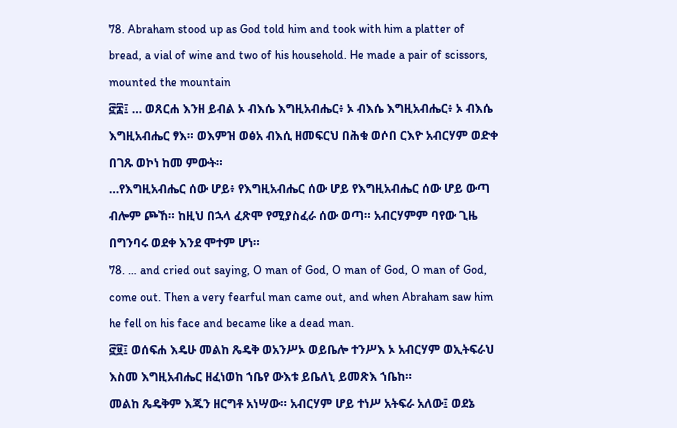78. Abraham stood up as God told him and took with him a platter of bread, a vial of wine and two of his household. He made a pair of scissors, mounted the mountain
፸፰፤ … ወጸርሐ እንዘ ይብል ኦ ብእሴ እግዚአብሔር፥ ኦ ብእሴ እግዚአብሔር፥ ኦ ብእሴ እግዚአብሔር ፃእ። ወእምዝ ወፅአ ብእሲ ዘመፍርህ በሕቁ ወሶበ ርእዮ አብርሃም ወድቀ በገጹ ወኮነ ከመ ምውት።
…የእግዚአብሔር ሰው ሆይ፥ የእግዚአብሔር ሰው ሆይ የእግዚአብሔር ሰው ሆይ ውጣ ብሎም ጮኸ። ከዚህ በኋላ ፈጽሞ የሚያስፈራ ሰው ወጣ። አብርሃምም ባየው ጊዜ በግንባሩ ወደቀ እንደ ሞተም ሆነ።
78. … and cried out saying, O man of God, O man of God, O man of God, come out. Then a very fearful man came out, and when Abraham saw him he fell on his face and became like a dead man.
፸፱፤ ወሰፍሐ እዴሁ መልከ ጼዴቅ ወአንሥኦ ወይቤሎ ተንሥእ ኦ አብርሃም ወኢትፍራህ እስመ እግዚአብሔር ዘፈነወከ ኀቤየ ውእቱ ይቤለኒ ይመጽእ ኀቤከ።
መልከ ጼዴቅም እጁን ዘርግቶ አነሣው። አብርሃም ሆይ ተነሥ አትፍራ አለው፤ ወደኔ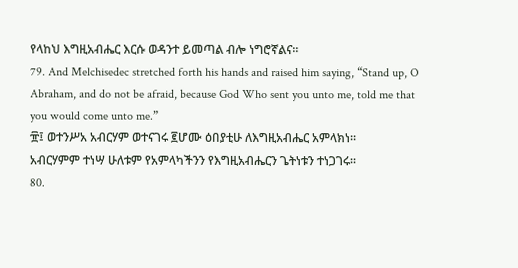የላከህ እግዚአብሔር እርሱ ወዳንተ ይመጣል ብሎ ነግሮኛልና።
79. And Melchisedec stretched forth his hands and raised him saying, “Stand up, O Abraham, and do not be afraid, because God Who sent you unto me, told me that you would come unto me.”
፹፤ ወተንሥአ አብርሃም ወተናገሩ ፪ሆሙ ዕበያቲሁ ለእግዚአብሔር አምላክነ።
አብርሃምም ተነሣ ሁለቱም የአምላካችንን የእግዚአብሔርን ጌትነቱን ተነጋገሩ።
80.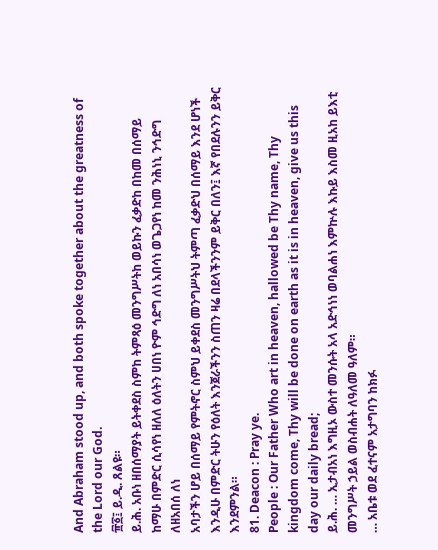And Abraham stood up, and both spoke together about the greatness of the Lord our God.
፹፩፤ ይ.ዲ. ጸልዩ።
ይ.ሕ. አቡነ ዘበሰማያት ይትቀደስ ስምከ ትምጻዕ መንግሥትከ ወይኩን ፈቃድከ በከመ በሰማይ ከማሁ በምድር ሲሳየነ ዘለለ ዕለትን ሀበነ ዮም ኅድግ ለነ አበሳነ ወጌጋየነ ከመ ንሕነኒ ንኅድግ ለዘአበሰ ለነ
አባታችን ሆይ በሰማይ የምትኖር ስምህ ይቀደስ መንግሥትህ ትምጣ ፈቃድህ በሰማይ እንደ ሆነች እንዲሁ በምድር ትሁን የዕለት እንጀራችንን ስጠን ዛሬ በደላችንንም ይቅር በለን፤ እኛ የበደሉንን ይቅር እንደምንል።
81. Deacon : Pray ye.
People : Our Father Who art in heaven, hallowed be Thy name, Thy kingdom come, Thy will be done on earth as it is in heaven, give us this day our daily bread;
ይ.ሕ. … ኢታብአነ እግዚኦ ውስተ መንሱት አላ አድኅነነ ወባልሐነ እምኵሉ እኩይ እስመ ዚአከ ይእቲ መንግሥት ኃይል ወስብሐት ለዓለመ ዓለም።
… አቤቱ ወደ ፈተናም አታግባን ከክፉ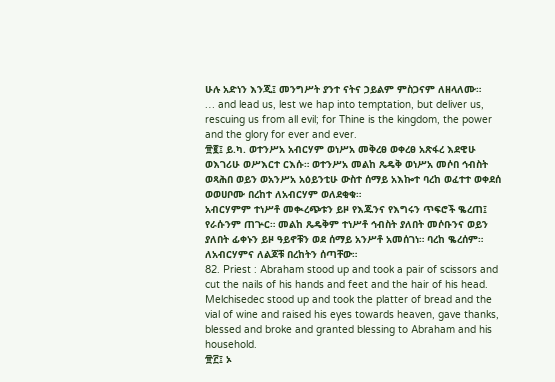ሁሉ አድነን እንጂ፤ መንግሥት ያንተ ናትና ኃይልም ምስጋናም ለዘላለሙ።
… and lead us, lest we hap into temptation, but deliver us, rescuing us from all evil; for Thine is the kingdom, the power and the glory for ever and ever.
፹፪፤ ይ.ካ. ወተንሥአ አብርሃም ወነሥአ መቅረፀ ወቀረፀ አጽፋረ እደዊሁ ወእገሪሁ ወሥእርተ ርእሱ። ወተንሥአ መልከ ጼዴቅ ወነሥአ መሶበ ኅብስት ወጻሕበ ወይን ወአንሥአ አዕይንቲሁ ውስተ ሰማይ አእኰተ ባረከ ወፈተተ ወቀደሰ ወወሀቦሙ በረከተ ለአብርሃም ወለደቂቁ።
አብርሃምም ተነሥቶ መቊረጭቱን ይዞ የእጁንና የእግሩን ጥፍሮች ቈረጠ፤ የራሱንም ጠጕር። መልከ ጼዴቅም ተነሥቶ ኅብስት ያለበት መሶቡንና ወይን ያለበት ፊቀኑን ይዞ ዓይኖቹን ወደ ሰማይ አንሥቶ አመሰገነ። ባረከ ቈረሰም። ለአብርሃምና ለልጆቹ በረከትን ሰጣቸው።
82. Priest : Abraham stood up and took a pair of scissors and cut the nails of his hands and feet and the hair of his head. Melchisedec stood up and took the platter of bread and the vial of wine and raised his eyes towards heaven, gave thanks, blessed and broke and granted blessing to Abraham and his household.
፹፫፤ ኦ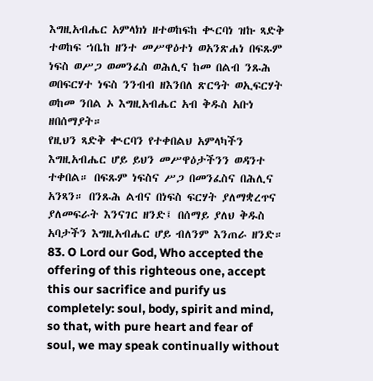እግዚአብሔር አምላክነ ዘተወከፍከ ቊርባነ ዝኩ ጻድቅ ተወከፍ ኀቤከ ዘንተ መሥዋዕተነ ወአንጽሐነ በፍጹም ነፍስ ወሥጋ ወመንፈስ ወሕሊና ከመ በልብ ንጹሕ ወበፍርሃተ ነፍስ ንንብብ ዘእንበለ ጽርዓት ወኢፍርሃት ወከመ ንበል ኦ እግዚአብሔር አብ ቅዱስ አቡነ ዘበሰማያት።
የዚህን ጻድቅ ቊርባን የተቀበልህ አምላካችን እግዚአብሔር ሆይ ይህን መሥዋዕታችንን ወዳንተ ተቀበል። በፍጹም ነፍስና ሥጋ በመንፈስና በሕሊና አንጻን። በንጹሕ ልብና በነፍስ ፍርሃት ያለማቋረጥና ያለመፍራት እንናገር ዘንድ፤ በሰማይ ያለህ ቅዱስ አባታችን እግዚአብሔር ሆይ ብለንም እንጠራ ዘንድ።
83. O Lord our God, Who accepted the offering of this righteous one, accept this our sacrifice and purify us completely: soul, body, spirit and mind, so that, with pure heart and fear of soul, we may speak continually without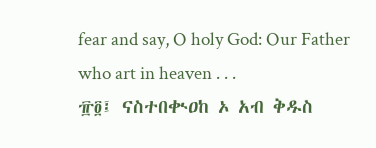fear and say, O holy God: Our Father who art in heaven . . .
፹፬፤ ናስተበቊዐከ ኦ አብ ቅዱስ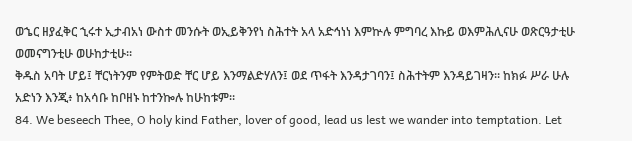ወኄር ዘያፈቅር ኂሩተ ኢታብአነ ውስተ መንሱት ወኢይቅንየነ ስሕተት አላ አድኅነነ እምኵሉ ምግባረ እኩይ ወእምሕሊናሁ ወጽርዓታቲሁ ወመናግንቲሁ ወሁከታቲሁ።
ቅዱስ አባት ሆይ፤ ቸርነትንም የምትወድ ቸር ሆይ እንማልድሃለን፤ ወደ ጥፋት እንዳታገባን፤ ስሕተትም እንዳይገዛን። ከክፉ ሥራ ሁሉ አድነን እንጂ፥ ከአሳቡ ከቦዘኑ ከተንኰሉ ከሁከቱም።
84. We beseech Thee, O holy kind Father, lover of good, lead us lest we wander into temptation. Let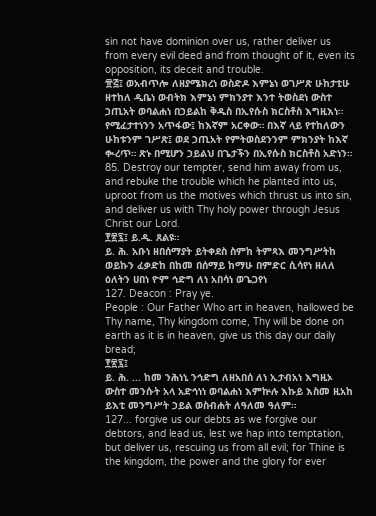sin not have dominion over us, rather deliver us from every evil deed and from thought of it, even its opposition, its deceit and trouble.
፹፭፤ ወአብጥሎ ለዘያሜክረነ ወስድዶ እምኔነ ወገሥጽ ሁከታቲሁ ዘተከለ ዲቤነ ወብትክ እምኔነ ምክንያተ እንተ ትወስደነ ውስተ ኃጢአት ወባልሐነ በኃይልከ ቅዱስ በኢየሱስ ክርስቶስ እግዚእነ።
የሚፈታተነንን አጥፋው፤ ከእኛም አርቀው። በእኛ ላይ የተከለውን ሁከቱንም ገሥጽ፤ ወደ ኃጢአት የምትወስደንንም ምክንያት ከእኛ ቊረጥ። ጽኑ በሚሆን ኃይልህ በጌታችን በኢየሱስ ክርስቶስ አድነን።
85. Destroy our tempter, send him away from us, and rebuke the trouble which he planted into us, uproot from us the motives which thrust us into sin, and deliver us with Thy holy power through Jesus Christ our Lord.
፻፳፯፤ ይ.ዲ. ጸልዩ።
ይ. ሕ. አቡነ ዘበሰማያት ይትቀደስ ስምከ ትምጻእ መንግሥትከ ወይኩን ፈቃድከ በከመ በሰማይ ከማሁ በምድር ሲሳየነ ዘለለ ዕለትን ሀበነ ዮም ኅድግ ለነ አበሳነ ወጌጋየነ
127. Deacon : Pray ye.
People : Our Father Who art in heaven, hallowed be Thy name, Thy kingdom come, Thy will be done on earth as it is in heaven, give us this day our daily bread;
፻፳፯፤
ይ. ሕ. ... ከመ ንሕነኒ ንኅድግ ለዘአበሰ ለነ ኢታብአነ እግዚኦ ውስተ መንሱት አላ አድኅነነ ወባልሐነ እምኵሉ እኩይ እስመ ዚአከ ይእቲ መንግሥት ኃይል ወስብሐት ለዓለመ ዓለም።
127... forgive us our debts as we forgive our debtors, and lead us, lest we hap into temptation, but deliver us, rescuing us from all evil; for Thine is the kingdom, the power and the glory for ever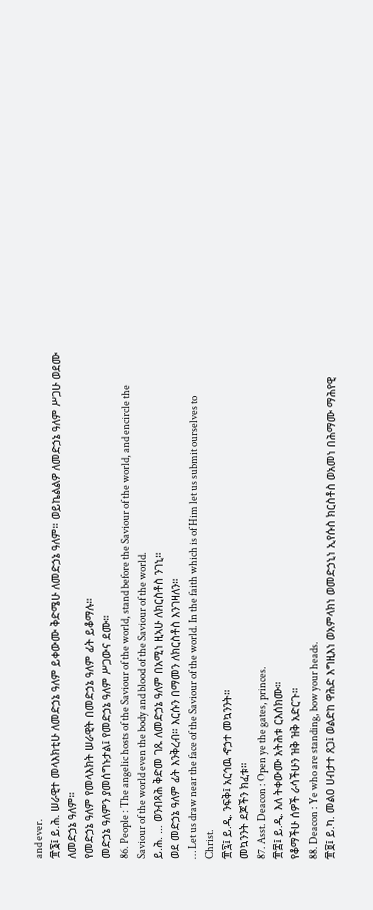and ever.
፹፮፤ ይ.ሕ. ሠራዊተ መላእክቲሁ ለመድኃኔ ዓለም ይቀውሙ ቅድሜሁ ለመድኃኔ ዓለም። ወይኬልልዎ ለመድኃኔ ዓለም ሥጋሁ ወደሙ ለመድኃኔ ዓለም።
የመድኃኔ ዓለም የመላእክት ሠራዊት በመድኃኔ ዓለም ፊት ይቆማሉ።
መድኃኔ ዓለምን ያመሰግኑታል፤ የመድኃኔ ዓለም ሥጋውና ደሙ።
86. People : The angelic hosts of the Saviour of the world, stand before the Saviour of the world, and encircle the Saviour of the world even the body and blood of the Saviour of the world.
ይ.ሕ. … ወንብጻሕ ቅድመ ገጹ ለመድኃኔ ዓለም በአሚነ ዚኣሁ ለክርስቶስ ንገኒ።
ወደ መድኃኔ ዓለም ፊት እንቅረብ። እርሱን በማመን ለክርስቶስ እንገዛለን።
… Let us draw near the face of the Saviour of the world. In the faith which is of Him let us submit ourselves to Christ.
፹፯፤ ይ.ዲ. ንፍቅ፤ አርኅዉ ኆኃተ መኳንንት።
መኳንንት ደጆችን ክፈቱ።
87. Asst. Deacon : Open ye the gates, princes.
፹፰፤ ይ.ዲ. እለ ትቀውሙ አትሕቱ ርእሰክሙ።
የቆማችሁ ሰዎች ራሳችሁን ዝቅ ዝቅ አድርጉ።
88. Deacon : Ye who are standing, bow your heads.
፹፱፤ ይ.ካ. መልዐ ሀብታተ ጸጋ፤ ወልድከ ዋሕድ እግዚእነ ወአምላክነ ወመድኃኒነ ኢየሱስ ክርስቶስ ወአመነ በሕማሙ ማሕየዊ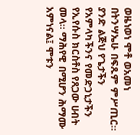ወዜነወነ ሞቶ ወአመነ በትንሣኤሁ በፍጹም ምሥጢር።
ያንድ ልጅህ የጌታችን የአምላካችንና የመድኃኒታችን የኢየሱስ ክርስቶስ የጸጋው ሀብት መላ። ማሕየዊ በሚሆን ሕማሙ አምነናል፤ ሞቱን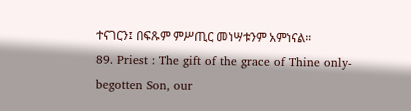ተናገርን፤ በፍጹም ምሥጢር መነሣቱንም አምነናል።
89. Priest : The gift of the grace of Thine only-begotten Son, our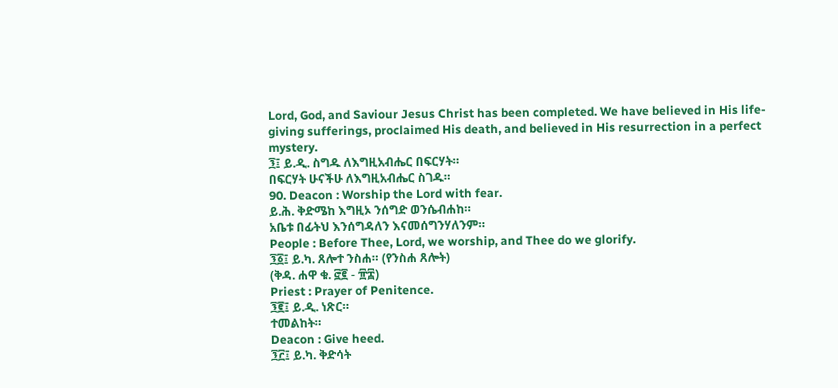Lord, God, and Saviour Jesus Christ has been completed. We have believed in His life-giving sufferings, proclaimed His death, and believed in His resurrection in a perfect mystery.
፺፤ ይ.ዲ. ስግዱ ለእግዚአብሔር በፍርሃት።
በፍርሃት ሁናችሁ ለእግዚአብሔር ስገዱ።
90. Deacon : Worship the Lord with fear.
ይ.ሕ. ቅድሜከ እግዚኦ ንሰግድ ወንሴብሐከ።
አቤቱ በፊትህ እንሰግዳለን እናመሰግንሃለንም።
People : Before Thee, Lord, we worship, and Thee do we glorify.
፺፩፤ ይ.ካ. ጸሎተ ንስሐ። (የንስሐ ጸሎት)
(ቅዳ. ሐዋ ቁ. ፸፪ - ፹፰)
Priest : Prayer of Penitence.
፺፪፤ ይ.ዲ. ነጽር።
ተመልከት።
Deacon : Give heed.
፺፫፤ ይ.ካ. ቅድሳት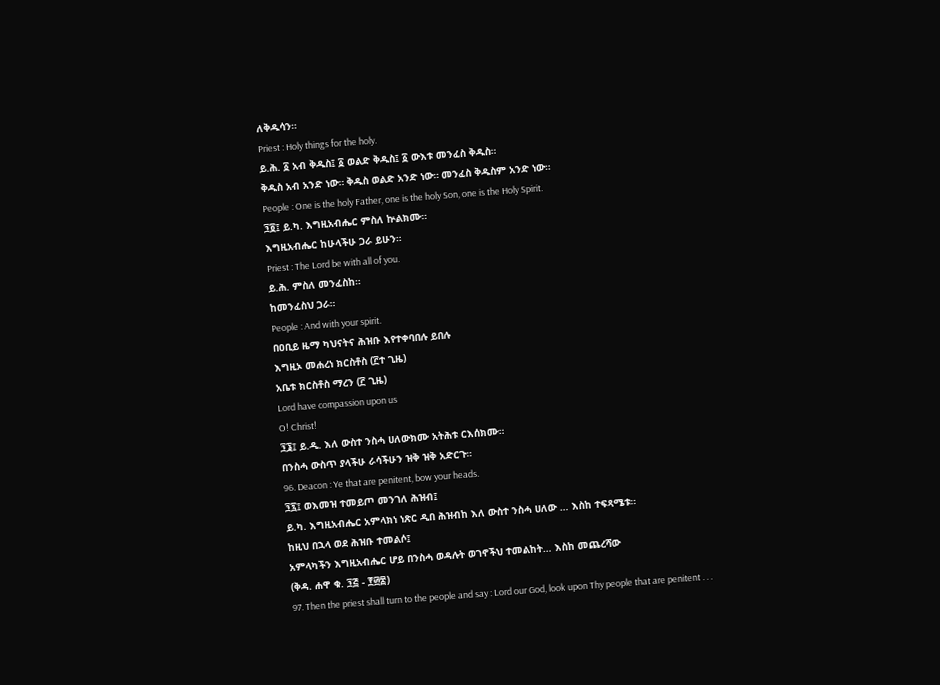ለቅዱሳን።
Priest : Holy things for the holy.
ይ.ሕ. ፩ አብ ቅዱስ፤ ፩ ወልድ ቅዱስ፤ ፩ ውእቱ መንፈስ ቅዱስ።
ቅዱስ አብ አንድ ነው። ቅዱስ ወልድ አንድ ነው። መንፈስ ቅዱስም አንድ ነው።
People : One is the holy Father, one is the holy Son, one is the Holy Spirit.
፺፬፤ ይ.ካ. እግዚአብሔር ምስለ ኵልክሙ።
እግዚአብሔር ከሁላችሁ ጋራ ይሁን።
Priest : The Lord be with all of you.
ይ.ሕ. ምስለ መንፈስከ።
ከመንፈስህ ጋራ።
People : And with your spirit.
በዐቢይ ዜማ ካህናትና ሕዝቡ እየተቀባበሉ ይበሉ
እግዚኦ መሐረነ ክርስቶስ (፫ተ ጊዜ)
አቤቱ ክርስቶስ ማረን (፫ ጊዜ)
Lord have compassion upon us
O! Christ!
፺፮፤ ይ.ዲ. እለ ውስተ ንስሓ ሀለውክሙ አትሕቱ ርእሰክሙ።
በንስሓ ውስጥ ያላችሁ ራሳችሁን ዝቅ ዝቅ አድርጉ።
96. Deacon : Ye that are penitent, bow your heads.
፺፯፤ ወእመዝ ተመይጦ መንገለ ሕዝብ፤
ይ.ካ. እግዚአብሔር አምላክነ ነጽር ዲበ ሕዝብከ እለ ውስተ ንስሓ ሀለው … እስከ ተፍጻሜቱ።
ከዚህ በኋላ ወደ ሕዝቡ ተመልሶ፤
አምላካችን እግዚአብሔር ሆይ በንስሓ ወዳሉት ወገኖችህ ተመልከት… እስከ መጨረሻው
(ቅዳ. ሐዋ ቁ. ፺፭ - ፻፴፰)
97. Then the priest shall turn to the people and say : Lord our God, look upon Thy people that are penitent . . .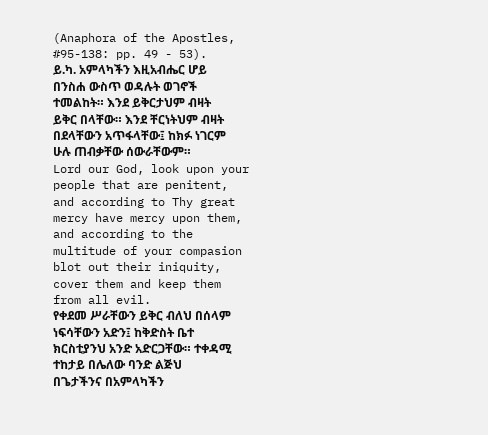(Anaphora of the Apostles, #95-138: pp. 49 - 53).
ይ.ካ. አምላካችን እዚአብሔር ሆይ በንስሐ ውስጥ ወዳሉት ወገኖች ተመልከት። እንደ ይቅርታህም ብዛት ይቅር በላቸው። እንደ ቸርነትህም ብዛት በደላቸውን አጥፋላቸው፤ ከክፉ ነገርም ሁሉ ጠብቃቸው ሰውራቸውም።
Lord our God, look upon your people that are penitent, and according to Thy great mercy have mercy upon them, and according to the multitude of your compasion blot out their iniquity, cover them and keep them from all evil.
የቀደመ ሥራቸውን ይቅር ብለህ በሰላም ነፍሳቸውን አድን፤ ከቅድስት ቤተ ክርስቲያንህ አንድ አድርጋቸው። ተቀዳሚ ተከታይ በሌለው ባንድ ልጅህ በጌታችንና በአምላካችን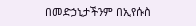በመድኃኒታችንም በኢየሱስ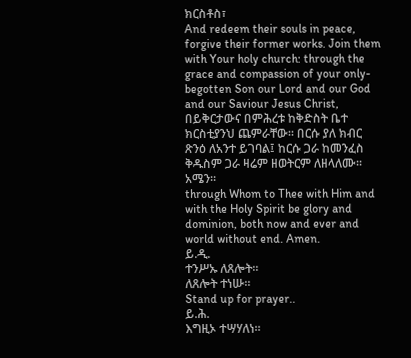ክርስቶስ፣
And redeem their souls in peace, forgive their former works. Join them with Your holy church: through the grace and compassion of your only-begotten Son our Lord and our God and our Saviour Jesus Christ,
በይቅርታውና በምሕረቱ ከቅድስት ቤተ ክርስቲያንህ ጨምራቸው። በርሱ ያለ ክብር ጽንዕ ለአንተ ይገባል፤ ከርሱ ጋራ ከመንፈስ ቅዱስም ጋራ ዛሬም ዘወትርም ለዘላለሙ። አሜን።
through Whom to Thee with Him and with the Holy Spirit be glory and dominion, both now and ever and world without end. Amen.
ይ.ዲ.
ተንሥኡ ለጸሎት።
ለጸሎት ተነሡ።
Stand up for prayer..
ይ.ሕ.
እግዚኦ ተሣሃለነ።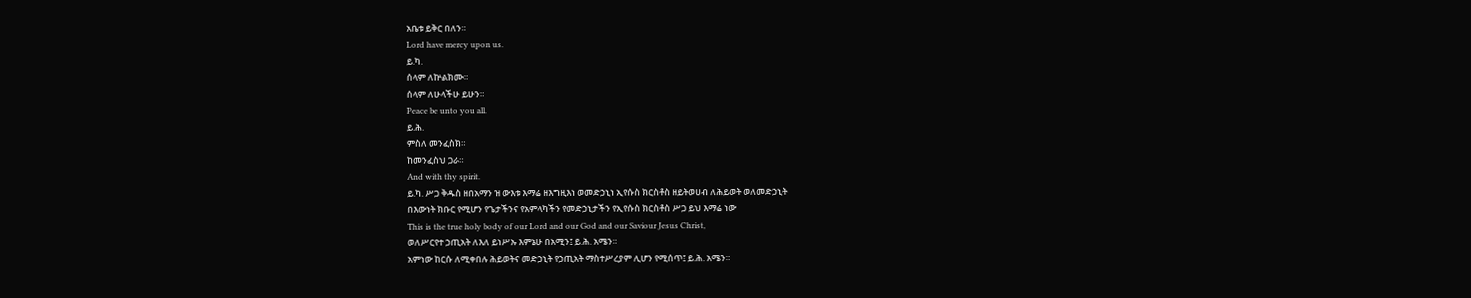አቤቱ ይቅር በለን።
Lord have mercy upon us.
ይ.ካ.
ሰላም ለኵልክሙ።
ሰላም ለሁላችሁ ይሁን።
Peace be unto you all.
ይ.ሕ.
ምስለ መንፈስክ።
ከመንፈስህ ጋራ።
And with thy spirit.
ይ.ካ. ሥጋ ቅዱስ ዘበአማን ዝ ውእቱ እማሬ ዘእግዚእነ ወመድኃኒነ ኢየሱስ ክርስቶስ ዘይትወሀብ ለሕይወት ወለመድኃኒት
በእውነት ክቡር የሚሆን የጌታችንና የአምላካችን የመድኃኒታችን የኢየሱስ ክርስቶስ ሥጋ ይህ እማሬ ነው
This is the true holy body of our Lord and our God and our Saviour Jesus Christ,
ወለሥርየተ ኃጢአት ለእለ ይነሥኡ እምኔሁ በአሚን፤ ይ.ሕ. አሜን።
አምነው ከርሱ ለሚቀበሉ ሕይወትና መድኃኒት የኃጢአት ማስተሥረያም ሊሆን የሚሰጥ፤ ይ.ሕ. አሜን።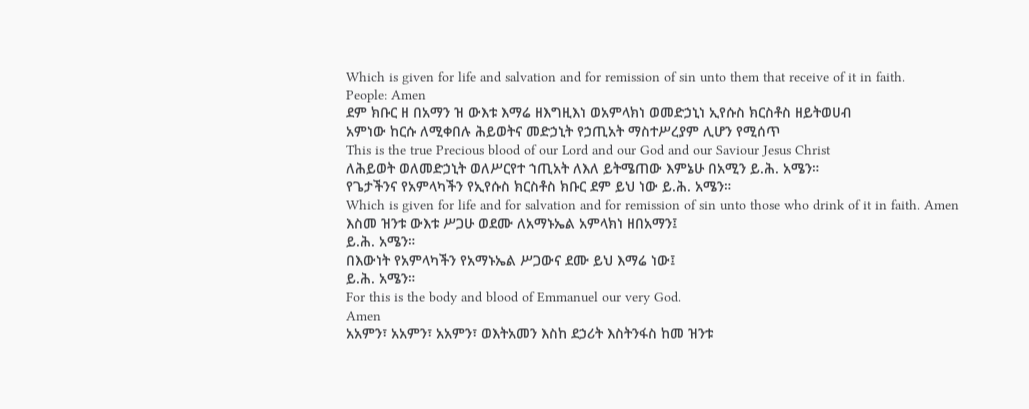Which is given for life and salvation and for remission of sin unto them that receive of it in faith.
People: Amen
ደም ክቡር ዘ በአማን ዝ ውእቱ እማሬ ዘእግዚእነ ወአምላክነ ወመድኃኒነ ኢየሱስ ክርስቶስ ዘይትወሀብ
አምነው ከርሱ ለሚቀበሉ ሕይወትና መድኃኒት የኃጢአት ማስተሥረያም ሊሆን የሚሰጥ
This is the true Precious blood of our Lord and our God and our Saviour Jesus Christ
ለሕይወት ወለመድኃኒት ወለሥርየተ ኀጢአት ለእለ ይትሜጠው እምኔሁ በአሚን ይ.ሕ. አሜን።
የጌታችንና የአምላካችን የኢየሱስ ክርስቶስ ክቡር ደም ይህ ነው ይ.ሕ. አሜን።
Which is given for life and for salvation and for remission of sin unto those who drink of it in faith. Amen
እስመ ዝንቱ ውእቱ ሥጋሁ ወደሙ ለአማኑኤል አምላክነ ዘበአማን፤
ይ.ሕ. አሜን።
በእውነት የአምላካችን የአማኑኤል ሥጋውና ደሙ ይህ እማሬ ነው፤
ይ.ሕ. አሜን።
For this is the body and blood of Emmanuel our very God.
Amen
አአምን፣ አአምን፣ አአምን፣ ወእትአመን እስከ ደኃሪት እስትንፋስ ከመ ዝንቱ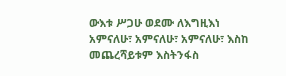ውእቱ ሥጋሁ ወደሙ ለእግዚእነ
አምናለሁ፣ አምናለሁ፣ አምናለሁ፣ እስከ መጨረሻይቱም እስትንፋስ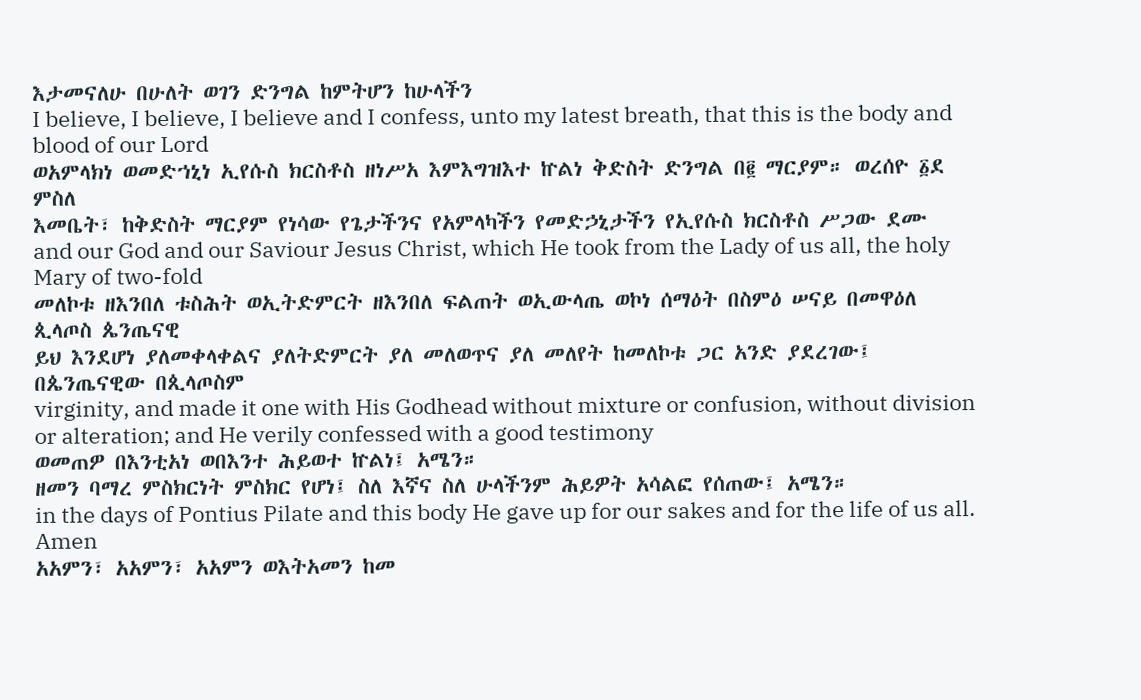እታመናለሁ በሁለት ወገን ድንግል ከምትሆን ከሁላችን
I believe, I believe, I believe and I confess, unto my latest breath, that this is the body and blood of our Lord
ወአምላክነ ወመድኀኒነ ኢየሱስ ክርስቶስ ዘነሥአ እምእግዝእተ ኵልነ ቅድስት ድንግል በ፪ ማርያም። ወረሰዮ ፩ደ ምስለ
እመቤት፣ ከቅድስት ማርያም የነሳው የጌታችንና የአምላካችን የመድኃኒታችን የኢየሱስ ክርስቶስ ሥጋው ደሙ
and our God and our Saviour Jesus Christ, which He took from the Lady of us all, the holy Mary of two-fold
መለኮቱ ዘእንበለ ቱስሕት ወኢትድምርት ዘእንበለ ፍልጠት ወኢውላጤ ወኮነ ሰማዕት በስምዕ ሠናይ በመዋዕለ ጲላጦስ ጴንጤናዊ
ይህ እንደሆነ ያለመቀላቀልና ያለትድምርት ያለ መለወጥና ያለ መለየት ከመለኮቱ ጋር አንድ ያደረገው፤ በጴንጤናዊው በጲላጦስም
virginity, and made it one with His Godhead without mixture or confusion, without division or alteration; and He verily confessed with a good testimony
ወመጠዎ በእንቲአነ ወበእንተ ሕይወተ ኵልነ፤ አሜን።
ዘመን ባማረ ምስክርነት ምስክር የሆነ፤ ስለ እኛና ስለ ሁላችንም ሕይዎት አሳልፎ የሰጠው፤ አሜን።
in the days of Pontius Pilate and this body He gave up for our sakes and for the life of us all. Amen
አአምን፣ አአምን፣ አአምን ወእትአመን ከመ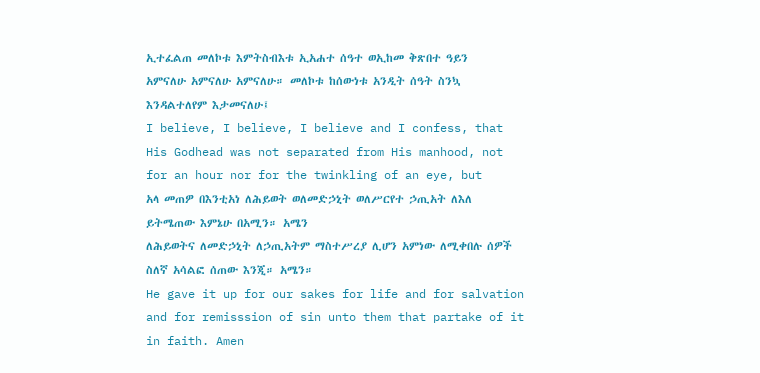ኢተፈልጠ መለኮቱ እምትስብእቱ ኢአሐተ ሰዓተ ወኢከመ ቅጽበተ ዓይን
አምናለሁ አምናለሁ አምናለሁ። መለኮቱ ከሰውነቱ አንዲት ሰዓት ስንኳ እንዳልተለየም እታመናለሁ፤
I believe, I believe, I believe and I confess, that His Godhead was not separated from His manhood, not for an hour nor for the twinkling of an eye, but
አላ መጠዎ በእንቲአነ ለሕይወት ወለመድኃኒት ወለሥርየተ ኃጢአት ለእለ ይትሜጠው እምኔሁ በአሚን። አሜን
ለሕይወትና ለመድኃኒት ለኃጢአትም ማስተሥረያ ሊሆን አምነው ለሚቀበሉ ሰዎች ስለኛ አሳልፎ ሰጠው እንጂ። አሜን።
He gave it up for our sakes for life and for salvation and for remisssion of sin unto them that partake of it in faith. Amen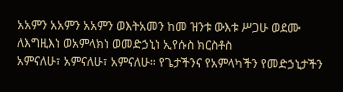አአምን አአምን አአምን ወእትአመን ከመ ዝንቱ ውእቱ ሥጋሁ ወደሙ ለእግዚእነ ወአምላክነ ወመድኃኒነ ኢየሱስ ክርስቶስ
አምናለሁ፣ አምናለሁ፣ አምናለሁ። የጌታችንና የአምላካችን የመድኃኒታችን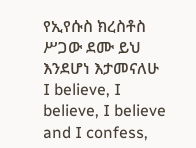የኢየሱስ ክረስቶስ ሥጋው ደሙ ይህ እንደሆነ እታመናለሁ
I believe, I believe, I believe and I confess,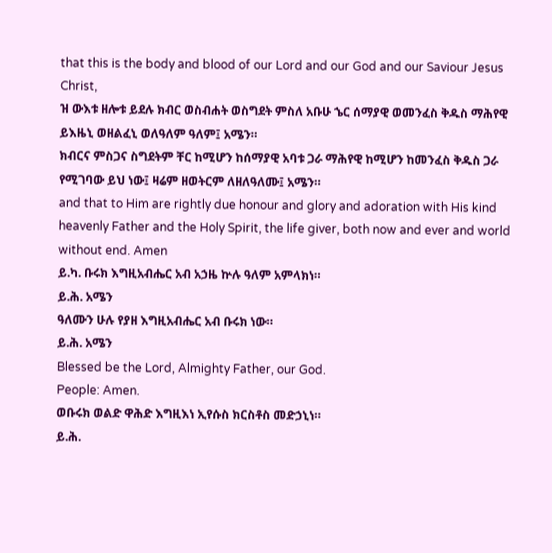that this is the body and blood of our Lord and our God and our Saviour Jesus Christ,
ዝ ውእቱ ዘሎቱ ይደሉ ክብር ወስብሐት ወስግደት ምስለ አቡሁ ኄር ሰማያዊ ወመንፈስ ቅዱስ ማሕየዊ ይእዜኒ ወዘልፈኒ ወለዓለም ዓለም፤ አሜን።
ክብርና ምስጋና ስግደትም ቸር ከሚሆን ከሰማያዊ አባቱ ጋራ ማሕየዊ ከሚሆን ከመንፈስ ቅዱስ ጋራ የሚገባው ይህ ነው፤ ዛሬም ዘወትርም ለዘለዓለሙ፤ አሜን።
and that to Him are rightly due honour and glory and adoration with His kind heavenly Father and the Holy Spirit, the life giver, both now and ever and world without end. Amen
ይ.ካ. ቡሩክ እግዚአብሔር አብ አኃዜ ኵሉ ዓለም አምላክነ።
ይ.ሕ. አሜን
ዓለሙን ሁሉ የያዘ እግዚአብሔር አብ ቡሩክ ነው።
ይ.ሕ. አሜን
Blessed be the Lord, Almighty Father, our God.
People: Amen.
ወቡሩክ ወልድ ዋሕድ እግዚእነ ኢየሱስ ክርስቶስ መድኃኒነ።
ይ.ሕ.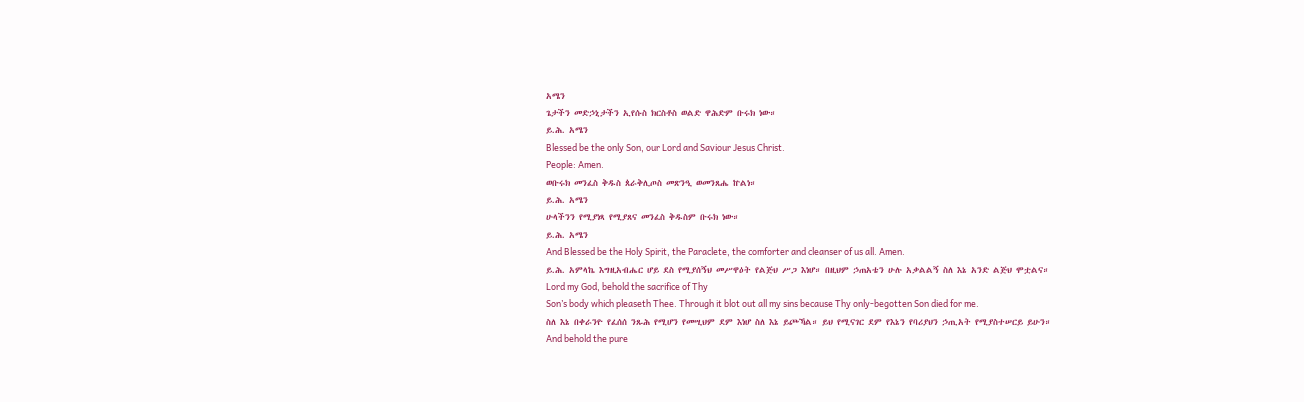አሜን
ጌታችን መድኃኒታችን ኢየሱስ ክርስቶስ ወልድ ዋሕድም ቡሩክ ነው።
ይ.ሕ. አሜን
Blessed be the only Son, our Lord and Saviour Jesus Christ.
People: Amen.
ወቡሩክ መንፈስ ቅዱስ ጰራቅሊጦስ መጽንዒ ወመንጸሔ ኵልነ።
ይ.ሕ. አሜን
ሁላችንን የሚያነጻ የሚያጸና መንፈስ ቅዱስም ቡሩክ ነው።
ይ.ሕ. አሜን
And Blessed be the Holy Spirit, the Paraclete, the comforter and cleanser of us all. Amen.
ይ.ሕ. አምላኬ እግዚአብሔር ሆይ ደስ የሚያሰኝህ መሥዋዕት የልጅህ ሥጋ እነሆ። በዚህም ኃጠአቴን ሁሉ አቃልልኝ ስለ እኔ አንድ ልጅህ ሞቷልና።
Lord my God, behold the sacrifice of Thy
Son’s body which pleaseth Thee. Through it blot out all my sins because Thy only-begotten Son died for me.
ስለ እኔ በቀራንዮ የፈሰሰ ንጹሕ የሚሆን የመሢህም ደም እነሆ ስለ እኔ ይጮኻል። ይህ የሚናገር ደም የእኔን የባሪያህን ኃጢአት የሚያስተሠርይ ይሁን።
And behold the pure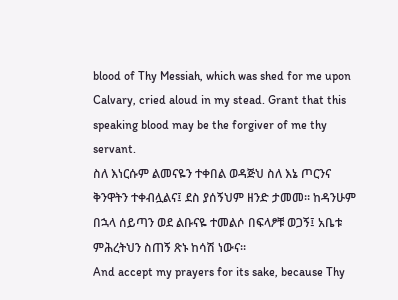blood of Thy Messiah, which was shed for me upon Calvary, cried aloud in my stead. Grant that this speaking blood may be the forgiver of me thy servant.
ስለ እነርሱም ልመናዬን ተቀበል ወዳጅህ ስለ እኔ ጦርንና ቅንዋትን ተቀብሏልና፤ ደስ ያሰኝህም ዘንድ ታመመ። ከዳንሁም በኋላ ሰይጣን ወደ ልቡናዬ ተመልሶ በፍላፆቹ ወጋኝ፤ አቤቱ ምሕረትህን ስጠኝ ጽኑ ከሳሽ ነውና።
And accept my prayers for its sake, because Thy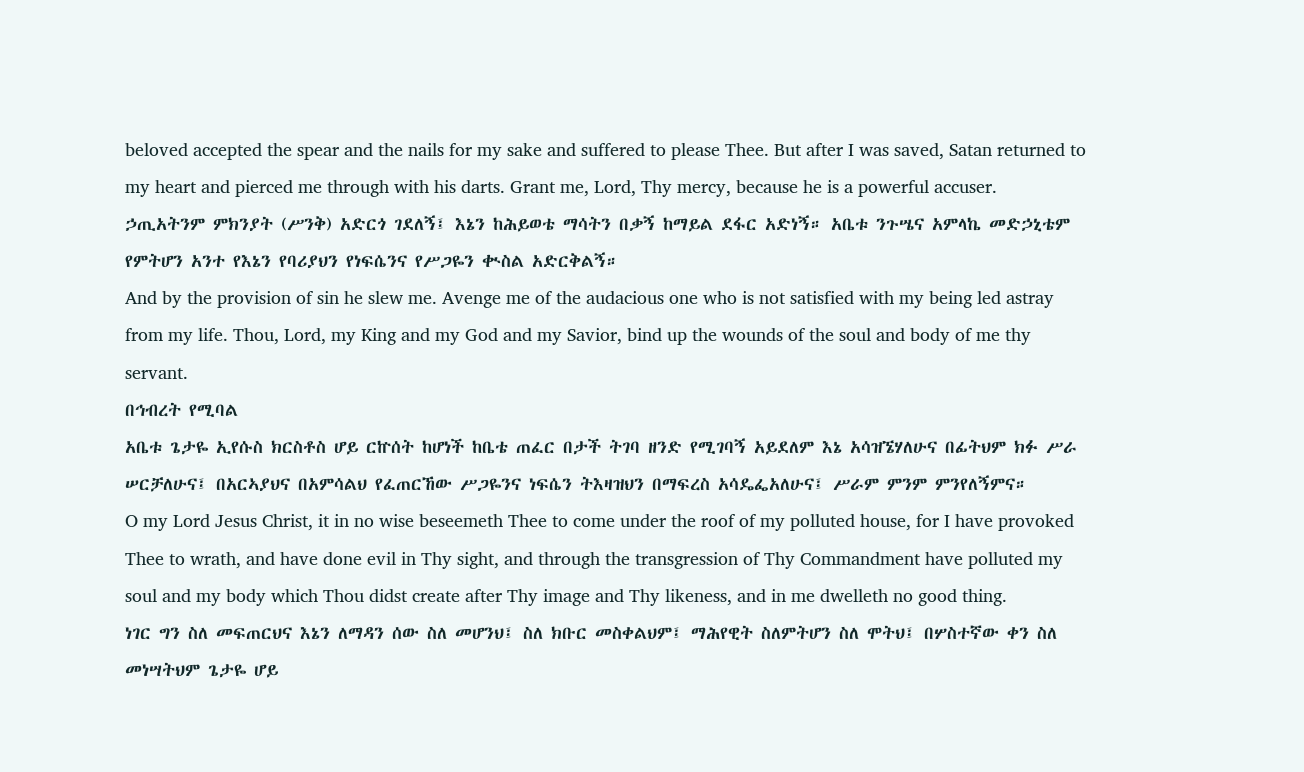beloved accepted the spear and the nails for my sake and suffered to please Thee. But after I was saved, Satan returned to my heart and pierced me through with his darts. Grant me, Lord, Thy mercy, because he is a powerful accuser.
ኃጢአትንም ምክንያት (ሥንቅ) አድርጎ ገደለኝ፤ እኔን ከሕይወቴ ማሳትን በቃኝ ከማይል ደፋር አድነኝ። አቤቱ ንጉሤና አምላኬ መድኃኒቴም የምትሆን አንተ የእኔን የባሪያህን የነፍሴንና የሥጋዬን ቊስል አድርቅልኝ።
And by the provision of sin he slew me. Avenge me of the audacious one who is not satisfied with my being led astray from my life. Thou, Lord, my King and my God and my Savior, bind up the wounds of the soul and body of me thy servant.
በኅብረት የሚባል
አቤቱ ጌታዬ ኢየሱስ ክርስቶስ ሆይ ርኵሰት ከሆነች ከቤቴ ጠፈር በታች ትገባ ዘንድ የሚገባኝ አይደለም እኔ አሳዝኜሃለሁና በፊትህም ክፉ ሥራ ሠርቻለሁና፤ በአርኣያህና በአምሳልህ የፈጠርኸው ሥጋዬንና ነፍሴን ትእዛዝህን በማፍረስ አሳዴፌአለሁና፤ ሥራም ምንም ምንየለኝምና።
O my Lord Jesus Christ, it in no wise beseemeth Thee to come under the roof of my polluted house, for I have provoked Thee to wrath, and have done evil in Thy sight, and through the transgression of Thy Commandment have polluted my soul and my body which Thou didst create after Thy image and Thy likeness, and in me dwelleth no good thing.
ነገር ግን ስለ መፍጠርህና እኔን ለማዳን ሰው ስለ መሆንህ፤ ስለ ክቡር መስቀልህም፤ ማሕየዊት ስለምትሆን ስለ ሞትህ፤ በሦስተኛው ቀን ስለ መነሣትህም ጌታዬ ሆይ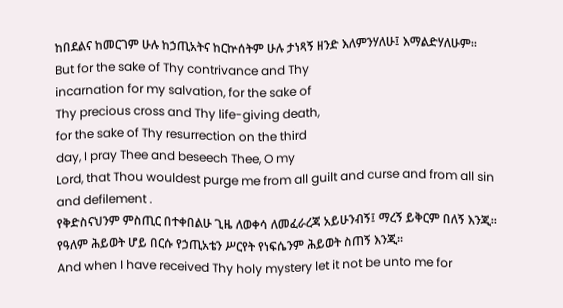ከበደልና ከመርገም ሁሉ ከኃጢአትና ከርኵሰትም ሁሉ ታነጻኝ ዘንድ እለምንሃለሁ፤ እማልድሃለሁም።
But for the sake of Thy contrivance and Thy
incarnation for my salvation, for the sake of
Thy precious cross and Thy life-giving death,
for the sake of Thy resurrection on the third
day, I pray Thee and beseech Thee, O my
Lord, that Thou wouldest purge me from all guilt and curse and from all sin and defilement .
የቅድስናህንም ምስጢር በተቀበልሁ ጊዜ ለወቀሳ ለመፈራረጃ አይሁንብኝ፤ ማረኝ ይቅርም በለኝ እንጂ። የዓለም ሕይወት ሆይ በርሱ የኃጢአቴን ሥርየት የነፍሴንም ሕይወት ስጠኝ እንጂ።
And when I have received Thy holy mystery let it not be unto me for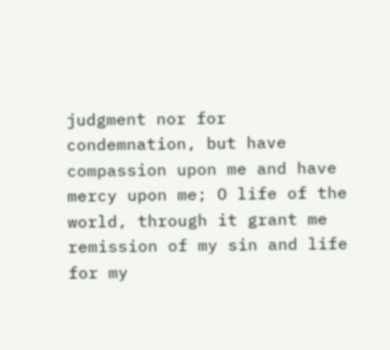judgment nor for
condemnation, but have compassion upon me and have mercy upon me; O life of the world, through it grant me remission of my sin and life for my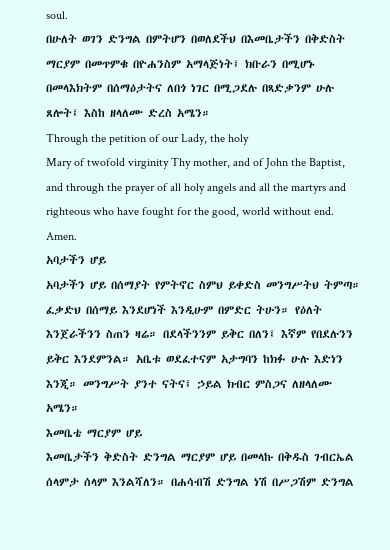soul.
በሁለት ወገን ድንግል በምትሆን በወለደችህ በእመቤታችን በቅድስት ማርያም በመጥምቁ በዮሐንስም አማላጅነት፤ ክቡራን በሚሆኑ በመላእክትም በሰማዕታትና ለበጎ ነገር በሚጋደሉ በጻድቃንም ሁሉ ጸሎት፤ እስከ ዘላለሙ ድረስ አሜን።
Through the petition of our Lady, the holy
Mary of twofold virginity Thy mother, and of John the Baptist, and through the prayer of all holy angels and all the martyrs and righteous who have fought for the good, world without end. Amen.
አባታችን ሆይ
አባታችን ሆይ በሰማያት የምትኖር ስምህ ይቀድስ መንግሥትህ ትምጣ። ፈቃድህ በሰማይ እንደሆነች እንዲሁም በምድር ትሁን። የዕለት እንጀራችንን ስጠን ዛሬ። በደላችንንም ይቅር በለን፤ እኛም የበደሉንን ይቅር እንደምንል። አቤቱ ወደፈተናም አታግባን ከክፉ ሁሉ እድነን እንጂ። መንግሥት ያንተ ናትና፤ ኃይል ክብር ምስጋና ለዘላለሙ አሜን።
እመቤቴ ማርያም ሆይ
እመቤታችን ቅድስት ድንግል ማርያም ሆይ በመላኩ በቅዱስ ገብርኤል ሰላምታ ሰላም እንልሻለን። በሐሳብሽ ድንግል ነሽ በሥጋሽም ድንግል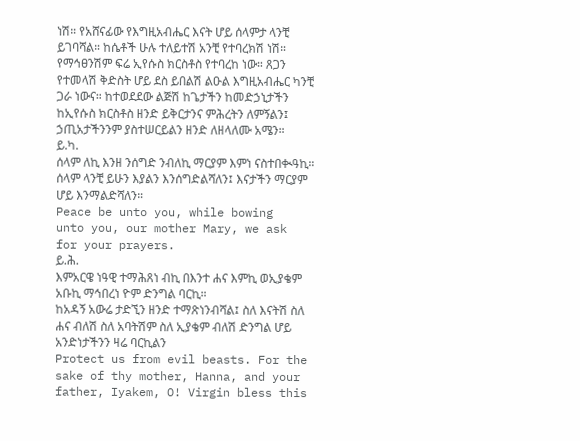ነሽ። የአሸናፊው የእግዚአብሔር እናት ሆይ ሰላምታ ላንቺ ይገባሻል። ከሴቶች ሁሉ ተለይተሽ አንቺ የተባረክሽ ነሽ። የማኅፀንሽም ፍሬ ኢየሱስ ክርስቶስ የተባረከ ነው። ጸጋን የተመላሽ ቅድስት ሆይ ደስ ይበልሽ ልዑል እግዚአብሔር ካንቺ ጋራ ነውና። ከተወደደው ልጅሽ ከጌታችን ከመድኃኒታችን ከኢየሱስ ክርስቶስ ዘንድ ይቅርታንና ምሕረትን ለምኝልን፤ ኃጢአታችንንም ያስተሠርይልን ዘንድ ለዘላለሙ አሜን።
ይ.ካ.
ሰላም ለኪ እንዘ ንሰግድ ንብለኪ ማርያም እምነ ናስተበቊዓኪ።
ሰላም ላንቺ ይሁን እያልን እንሰግድልሻለን፤ እናታችን ማርያም ሆይ እንማልድሻለን።
Peace be unto you, while bowing
unto you, our mother Mary, we ask
for your prayers.
ይ.ሕ.
እምአርዌ ነዓዊ ተማሕጸነ ብኪ በእንተ ሐና እምኪ ወኢያቄም አቡኪ ማኅበረነ ዮም ድንግል ባርኪ።
ከአዳኝ አውሬ ታድኚን ዘንድ ተማጽነንብሻል፤ ስለ እናትሽ ስለ ሐና ብለሽ ስለ አባትሽም ስለ ኢያቄም ብለሽ ድንግል ሆይ አንድነታችንን ዛሬ ባርኪልን
Protect us from evil beasts. For the
sake of thy mother, Hanna, and your
father, Iyakem, O! Virgin bless this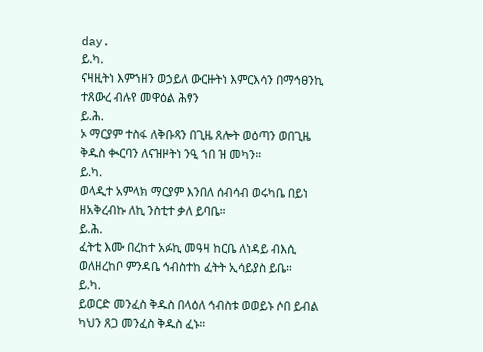day.
ይ.ካ.
ናዛዚትነ እምኀዘን ወኃይለ ውርዙትነ እምርእሳን በማኅፀንኪ ተጸውረ ብሉየ መዋዕል ሕፃን
ይ.ሕ.
ኦ ማርያም ተስፋ ለቅቡጻን በጊዜ ጸሎት ወዕጣን ወበጊዜ ቅዱስ ቊርባን ለናዝዞትነ ንዒ ኀበ ዝ መካን።
ይ.ካ.
ወላዲተ አምላክ ማርያም እንበለ ሰብሳብ ወሩካቤ በይነ ዘአቅረብኩ ለኪ ንስቲተ ቃለ ይባቤ።
ይ.ሕ.
ፈትቲ እሙ በረከተ አፉኪ መዓዛ ከርቤ ለነዳይ ብእሲ ወለዘረከቦ ምንዳቤ ኅብስተከ ፈትት ኢሳይያስ ይቤ።
ይ.ካ.
ይወርድ መንፈስ ቅዱስ በላዕለ ኅብስቱ ወወይኑ ሶበ ይብል ካህን ጸጋ መንፈስ ቅዱስ ፈኑ።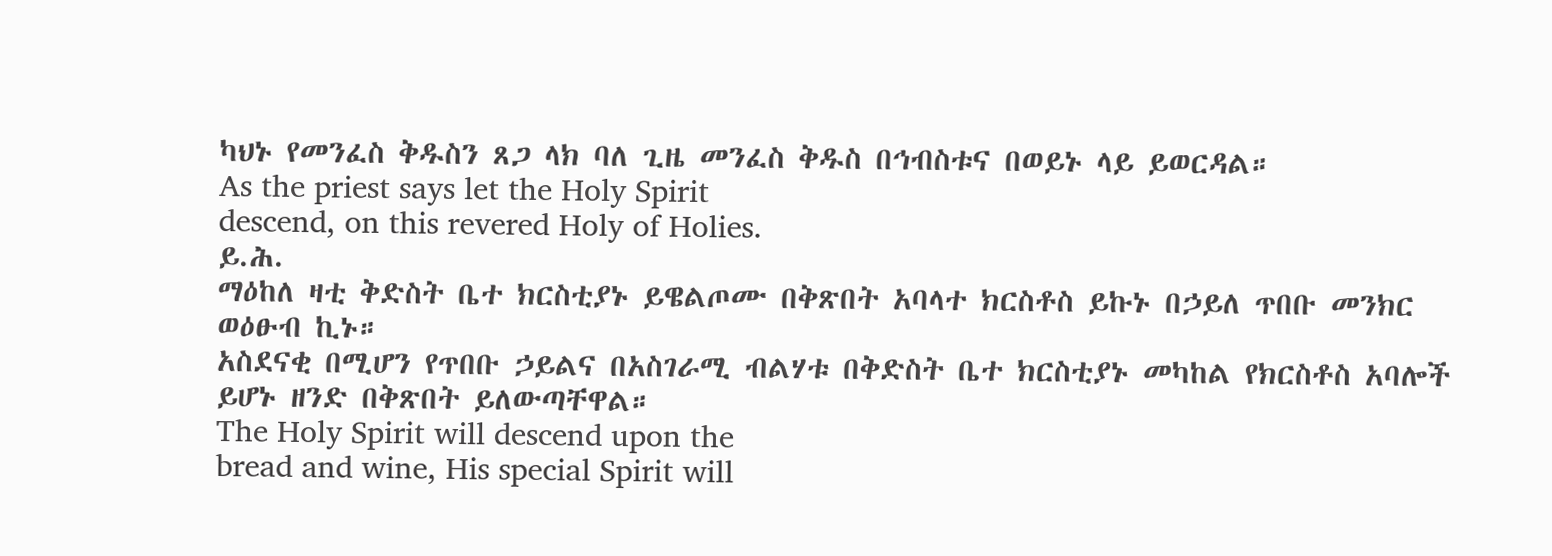ካህኑ የመንፈስ ቅዱስን ጸጋ ላክ ባለ ጊዜ መንፈስ ቅዱስ በኅብስቱና በወይኑ ላይ ይወርዳል።
As the priest says let the Holy Spirit
descend, on this revered Holy of Holies.
ይ.ሕ.
ማዕከለ ዛቲ ቅድስት ቤተ ክርስቲያኑ ይዌልጦሙ በቅጽበት አባላተ ክርስቶስ ይኩኑ በኃይለ ጥበቡ መንክር ወዕፁብ ኪኑ።
አስደናቂ በሚሆን የጥበቡ ኃይልና በአስገራሚ ብልሃቱ በቅድስት ቤተ ክርስቲያኑ መካከል የክርስቶስ አባሎች ይሆኑ ዘንድ በቅጽበት ይለውጣቸዋል።
The Holy Spirit will descend upon the
bread and wine, His special Spirit will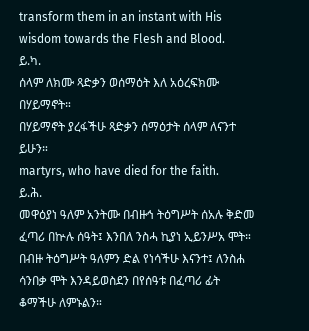transform them in an instant with His
wisdom towards the Flesh and Blood.
ይ.ካ.
ሰላም ለክሙ ጻድቃን ወሰማዕት እለ አዕረፍክሙ በሃይማኖት።
በሃይማኖት ያረፋችሁ ጻድቃን ሰማዕታት ሰላም ለናንተ ይሁን።
martyrs, who have died for the faith.
ይ.ሕ.
መዋዕያነ ዓለም አንትሙ በብዙኅ ትዕግሥት ሰአሉ ቅድመ ፈጣሪ በኵሉ ሰዓት፤ እንበለ ንስሓ ኪያነ ኢይንሥአ ሞት።
በብዙ ትዕግሥት ዓለምን ድል የነሳችሁ እናንተ፤ ለንስሐ ሳንበቃ ሞት እንዳይወስደን በየሰዓቱ በፈጣሪ ፊት ቆማችሁ ለምኑልን።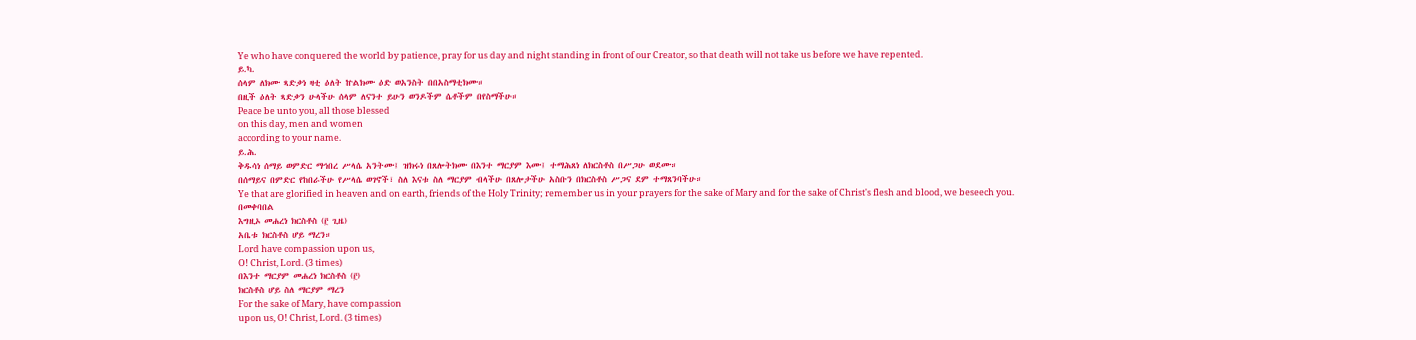Ye who have conquered the world by patience, pray for us day and night standing in front of our Creator, so that death will not take us before we have repented.
ይ.ካ.
ሰላም ለክሙ ጻድቃነ ዛቲ ዕለት ኵልክሙ ዕድ ወአንስት በበአስማቲክሙ።
በዚች ዕለት ጻድቃን ሁላችሁ ሰላም ለናንተ ይሁን ወንዶችም ሴቶችም በየስማችሁ።
Peace be unto you, all those blessed
on this day, men and women
according to your name.
ይ.ሕ.
ቅዱሳነ ሰማይ ወምድር ማኅበረ ሥላሴ አንትሙ፤ ዝክሩነ በጸሎትክሙ በእንተ ማርያም እሙ፤ ተማሕጸነ ለክርስቶስ በሥጋሁ ወደሙ።
በሰማይና በምድር የከበራችሁ የሥላሴ ወገኖች፣ ስለ እናቱ ስለ ማርያም ብላችሁ በጸሎታችሁ አስቡን በክርስቶስ ሥጋና ደም ተማጸንባችሁ።
Ye that are glorified in heaven and on earth, friends of the Holy Trinity; remember us in your prayers for the sake of Mary and for the sake of Christ's flesh and blood, we beseech you.
በመቀባበል
እግዚኦ መሐረነ ክርስቶስ (፫ ጊዜ)
አቤቱ ክርስቶስ ሆይ ማረን።
Lord have compassion upon us,
O! Christ, Lord. (3 times)
በእንተ ማርያም መሐረነ ክርስቶስ (፫)
ክርስቶስ ሆይ ስለ ማርያም ማረን
For the sake of Mary, have compassion
upon us, O! Christ, Lord. (3 times)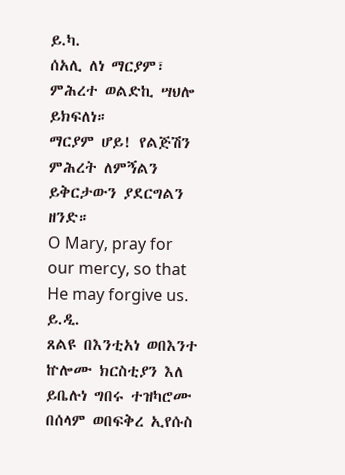ይ.ካ.
ሰአሊ ለነ ማርያም፣ ምሕረተ ወልድኪ ሣህሎ ይክፍለነ።
ማርያም ሆይ! የልጅሽን ምሕረት ለምኝልን ይቅርታውን ያደርግልን ዘንድ።
O Mary, pray for our mercy, so that
He may forgive us.
ይ.ዲ.
ጸልዩ በእንቲአነ ወበእንተ ኵሎሙ ክርስቲያን እለ ይቤሉነ ግበሩ ተዝካሮሙ በሰላም ወበፍቅረ ኢየሱስ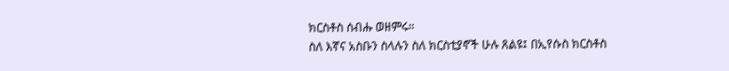ክርስቶስ ሰብሑ ወዘምሩ።
ስለ እኛና አስቡን ስላሉን ስለ ክርስቲያኖች ሁሉ ጸልዩ፤ በኢየሱስ ክርስቶስ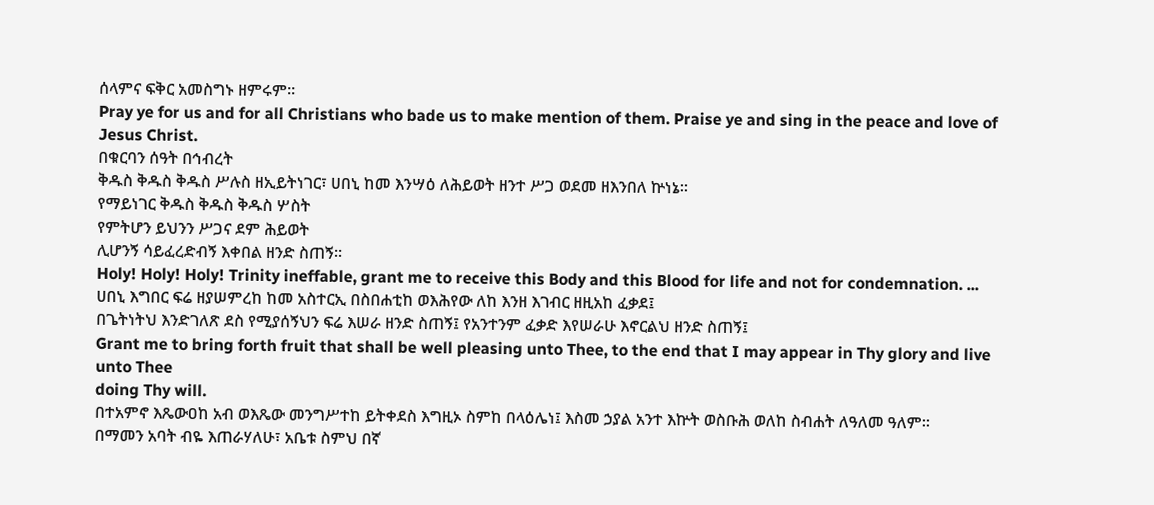ሰላምና ፍቅር አመስግኑ ዘምሩም።
Pray ye for us and for all Christians who bade us to make mention of them. Praise ye and sing in the peace and love of Jesus Christ.
በቁርባን ሰዓት በኅብረት
ቅዱስ ቅዱስ ቅዱስ ሥሉስ ዘኢይትነገር፣ ሀበኒ ከመ እንሣዕ ለሕይወት ዘንተ ሥጋ ወደመ ዘእንበለ ኵነኔ።
የማይነገር ቅዱስ ቅዱስ ቅዱስ ሦስት
የምትሆን ይህንን ሥጋና ደም ሕይወት
ሊሆንኝ ሳይፈረድብኝ እቀበል ዘንድ ስጠኝ።
Holy! Holy! Holy! Trinity ineffable, grant me to receive this Body and this Blood for life and not for condemnation. ...
ሀበኒ እግበር ፍሬ ዘያሠምረከ ከመ አስተርኢ በስበሐቲከ ወእሕየው ለከ እንዘ እገብር ዘዚአከ ፈቃደ፤
በጌትነትህ እንድገለጽ ደስ የሚያሰኝህን ፍሬ እሠራ ዘንድ ስጠኝ፤ የአንተንም ፈቃድ እየሠራሁ እኖርልህ ዘንድ ስጠኝ፤
Grant me to bring forth fruit that shall be well pleasing unto Thee, to the end that I may appear in Thy glory and live unto Thee
doing Thy will.
በተአምኖ እጼውዐከ አብ ወእጼው መንግሥተከ ይትቀደስ እግዚኦ ስምከ በላዕሌነ፤ እስመ ኃያል አንተ እኵት ወስቡሕ ወለከ ስብሐት ለዓለመ ዓለም።
በማመን አባት ብዬ እጠራሃለሁ፣ አቤቱ ስምህ በኛ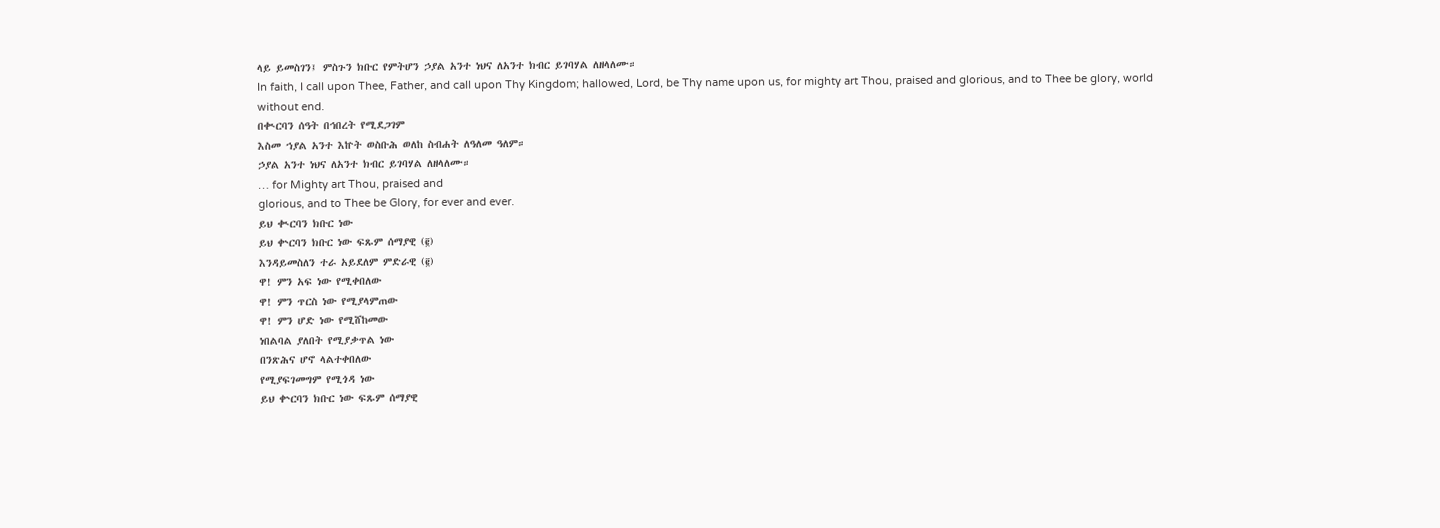ላይ ይመስገን፤ ምስጉን ክቡር የምትሆን ኃያል አንተ ነህና ለአንተ ክብር ይገባሃል ለዘላለሙ።
In faith, I call upon Thee, Father, and call upon Thy Kingdom; hallowed, Lord, be Thy name upon us, for mighty art Thou, praised and glorious, and to Thee be glory, world without end.
በቊርባን ሰዓት በኅበረት የሚደጋገም
እስመ ኀያል አንተ እኵት ወስቡሕ ወለከ ስብሐት ለዓለመ ዓለም።
ኃያል አንተ ነህና ለአንተ ክብር ይገባሃል ለዘላለሙ።
… for Mighty art Thou, praised and
glorious, and to Thee be Glory, for ever and ever.
ይህ ቊርባን ክቡር ነው
ይህ ቍርባን ክቡር ነው ፍጹም ሰማያዊ (፪)
እንዳይመስለን ተራ አይደለም ምድራዊ (፪)
ዋ! ምን አፍ ነው የሚቀበለው
ዋ! ምን ጥርስ ነው የሚያላምጠው
ዋ! ምን ሆድ ነው የሚሸከመው
ነበልባል ያለበት የሚያቃጥል ነው
በንጽሕና ሆኖ ላልተቀበለው
የሚያፍገመግም የሚጎዳ ነው
ይህ ቍርባን ክቡር ነው ፍጹም ሰማያዊ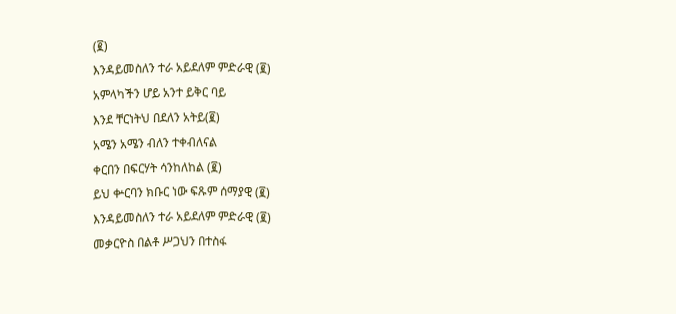(፪)
እንዳይመስለን ተራ አይደለም ምድራዊ (፪)
አምላካችን ሆይ አንተ ይቅር ባይ
እንደ ቸርነትህ በደለን አትይ(፪)
አሜን አሜን ብለን ተቀብለናል
ቀርበን በፍርሃት ሳንከለከል (፪)
ይህ ቍርባን ክቡር ነው ፍጹም ሰማያዊ (፪)
እንዳይመስለን ተራ አይደለም ምድራዊ (፪)
መቃርዮስ በልቶ ሥጋህን በተስፋ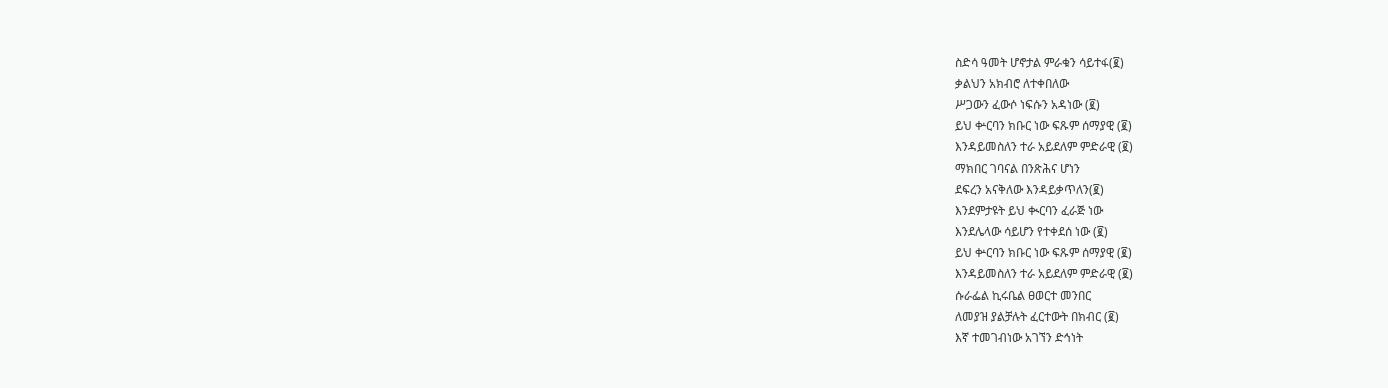ስድሳ ዓመት ሆኖታል ምራቁን ሳይተፋ(፪)
ቃልህን አክብሮ ለተቀበለው
ሥጋውን ፈውሶ ነፍሱን አዳነው (፪)
ይህ ቍርባን ክቡር ነው ፍጹም ሰማያዊ (፪)
እንዳይመስለን ተራ አይደለም ምድራዊ (፪)
ማክበር ገባናል በንጽሕና ሆነን
ደፍረን አናቅለው እንዳይቃጥለን(፪)
እንደምታዩት ይህ ቊርባን ፈራጅ ነው
እንደሌላው ሳይሆን የተቀደሰ ነው (፪)
ይህ ቍርባን ክቡር ነው ፍጹም ሰማያዊ (፪)
እንዳይመስለን ተራ አይደለም ምድራዊ (፪)
ሱራፌል ኪሩቤል ፀወርተ መንበር
ለመያዝ ያልቻሉት ፈርተውት በክብር (፪)
እኛ ተመገብነው አገኘን ድኅነት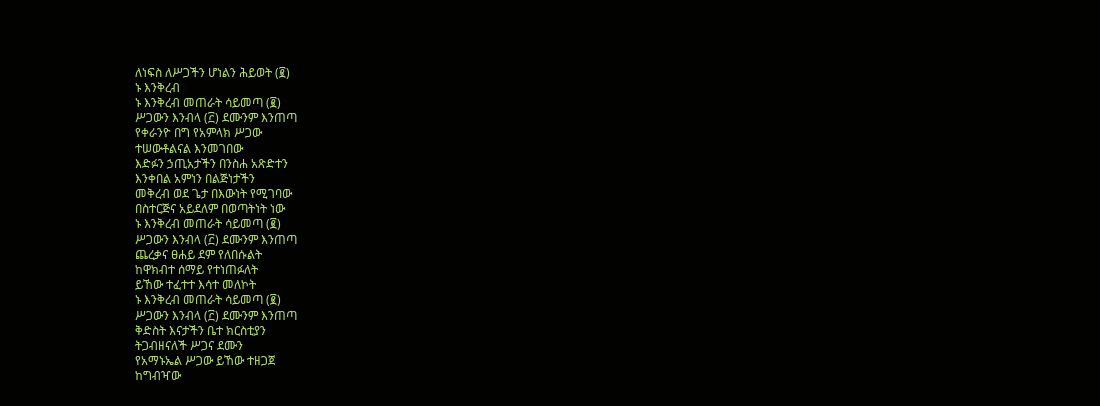ለነፍስ ለሥጋችን ሆነልን ሕይወት (፪)
ኑ እንቅረብ
ኑ እንቅረብ መጠራት ሳይመጣ (፪)
ሥጋውን እንብላ (፫) ደሙንም እንጠጣ
የቀራንዮ በግ የአምላክ ሥጋው
ተሠውቶልናል እንመገበው
እድፉን ኃጢአታችን በንስሐ አጽድተን
እንቀበል አምነን በልጅነታችን
መቅረብ ወደ ጌታ በእውነት የሚገባው
በስተርጅና አይደለም በወጣትነት ነው
ኑ እንቅረብ መጠራት ሳይመጣ (፪)
ሥጋውን እንብላ (፫) ደሙንም እንጠጣ
ጨረቃና ፀሐይ ደም የለበሱልት
ከዋክብተ ሰማይ የተነጠፉለት
ይኸው ተፈተተ እሳተ መለኮት
ኑ እንቅረብ መጠራት ሳይመጣ (፪)
ሥጋውን እንብላ (፫) ደሙንም እንጠጣ
ቅድስት እናታችን ቤተ ክርስቲያን
ትጋብዘናለች ሥጋና ደሙን
የአማኑኤል ሥጋው ይኸው ተዘጋጀ
ከግብዣው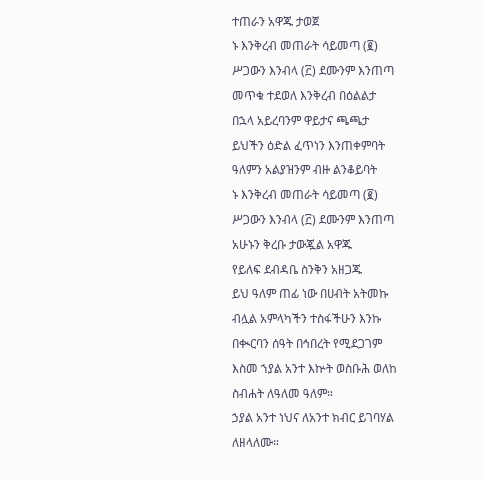ተጠራን አዋጁ ታወጀ
ኑ እንቅረብ መጠራት ሳይመጣ (፪)
ሥጋውን እንብላ (፫) ደሙንም እንጠጣ
መጥቁ ተደወለ እንቅረብ በዕልልታ
በኋላ አይረባንም ዋይታና ጫጫታ
ይህችን ዕድል ፈጥነን እንጠቀምባት
ዓለምን አልያዝንም ብዙ ልንቆይባት
ኑ እንቅረብ መጠራት ሳይመጣ (፪)
ሥጋውን እንብላ (፫) ደሙንም እንጠጣ
አሁኑን ቅረቡ ታውጇል አዋጁ
የይለፍ ደብዳቤ ስንቅን አዘጋጁ
ይህ ዓለም ጠፊ ነው በሀብት አትመኩ
ብሏል አምላካችን ተስፋችሁን እንኩ
በቊርባን ሰዓት በኅበረት የሚደጋገም
እስመ ኀያል አንተ እኵት ወስቡሕ ወለከ ስብሐት ለዓለመ ዓለም።
ኃያል አንተ ነህና ለአንተ ክብር ይገባሃል ለዘላለሙ።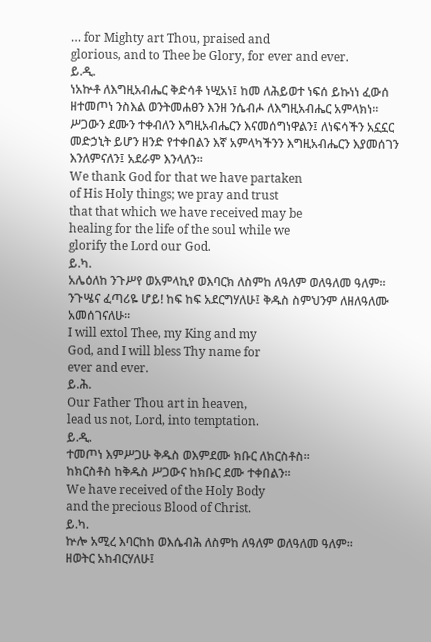… for Mighty art Thou, praised and
glorious, and to Thee be Glory, for ever and ever.
ይ.ዲ.
ነአኵቶ ለእግዚአብሔር ቅድሳቶ ነሢአነ፤ ከመ ለሕይወተ ነፍሰ ይኩነነ ፈውሰ ዘተመጦነ ንስእል ወንትመሐፀን እንዘ ንሴብሖ ለእግዚአብሔር አምላክነ።
ሥጋውን ደሙን ተቀብለን እግዚአብሔርን እናመሰግነዋልን፤ ለነፍሳችን አኗኗር መድኃኒት ይሆን ዘንድ የተቀበልን እኛ አምላካችንን እግዚአብሔርን እያመሰገን እንለምናለን፤ አደራም እንላለን።
We thank God for that we have partaken
of His Holy things; we pray and trust
that that which we have received may be
healing for the life of the soul while we
glorify the Lord our God.
ይ.ካ.
አሌዕለከ ንጉሥየ ወአምላኪየ ወእባርክ ለስምከ ለዓለም ወለዓለመ ዓለም።
ንጉሤና ፈጣሪዬ ሆይ! ከፍ ከፍ አደርግሃለሁ፤ ቅዱስ ስምህንም ለዘለዓለሙ አመሰገናለሁ።
I will extol Thee, my King and my
God, and I will bless Thy name for
ever and ever.
ይ.ሕ.
Our Father Thou art in heaven,
lead us not, Lord, into temptation.
ይ.ዲ.
ተመጦነ እምሥጋሁ ቅዱስ ወእምደሙ ክቡር ለክርስቶስ።
ከክርስቶስ ከቅዱስ ሥጋውና ከክቡር ደሙ ተቀበልን።
We have received of the Holy Body
and the precious Blood of Christ.
ይ.ካ.
ኵሎ አሚረ እባርከከ ወእሴብሕ ለስምከ ለዓለም ወለዓለመ ዓለም።
ዘወትር አከብርሃለሁ፤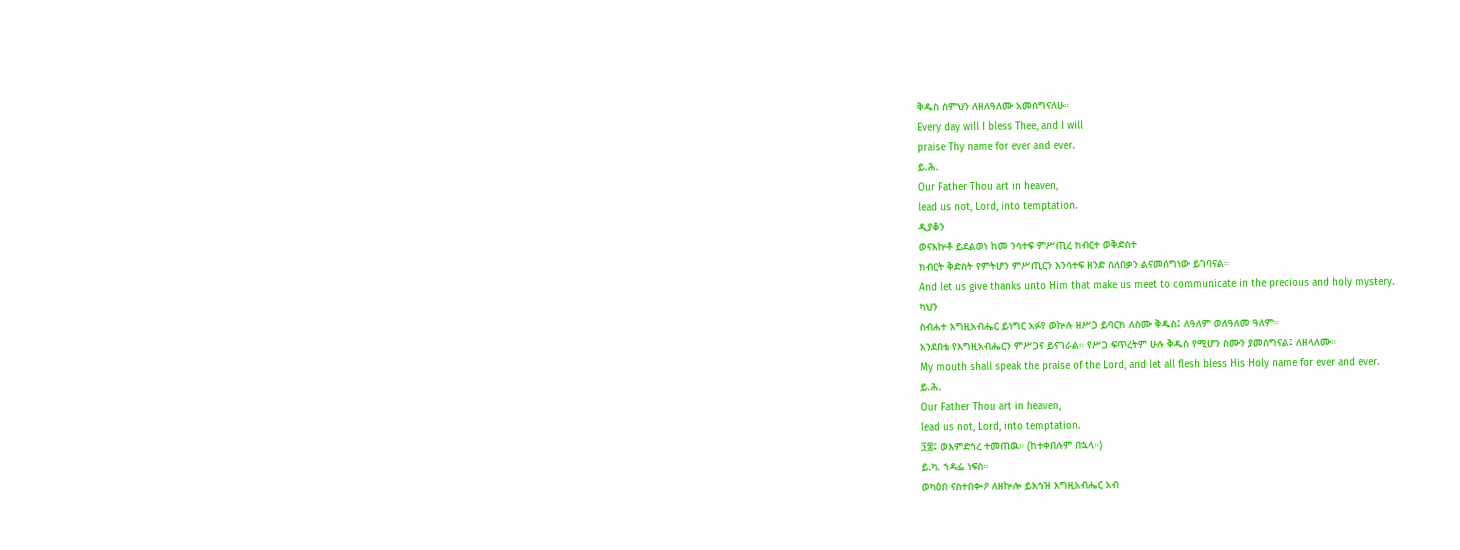ቅዱስ ስምህን ለዘለዓለሙ አመሰግናለሁ።
Every day will I bless Thee, and I will
praise Thy name for ever and ever.
ይ.ሕ.
Our Father Thou art in heaven,
lead us not, Lord, into temptation.
ዲያቆን
ወናእኵቶ ይደልወነ ከመ ንሳተፍ ምሥጢረ ክብርተ ወቅድስተ
ክብርት ቅድስት የምትሆን ምሥጢርን እንሳተፍ ዘንድ ስለበቃን ልናመሰግነው ይገባናል።
And let us give thanks unto Him that make us meet to communicate in the precious and holy mystery.
ካህን
ስብሐተ እግዚአብሔር ይነግር አፉየ ወኵሉ ዘሥጋ ይባርክ ለስሙ ቅዱስ፤ ለዓለም ወለዓለመ ዓለም።
አንደበቴ የእግዚአብሔርን ምሥጋና ይናገራል። የሥጋ ፍጥረትም ሁሉ ቅዱስ የሚሆን ስሙን ያመሰግናል፤ ለዘላለሙ።
My mouth shall speak the praise of the Lord, and let all flesh bless His Holy name for ever and ever.
ይ.ሕ.
Our Father Thou art in heaven,
lead us not, Lord, into temptation.
፺፰፤ ወእምድኅረ ተመጠዉ። (ከተቀበሉም በኋላ።)
ይ.ካ. ኀዳፌ ነፍስ።
ወካዕበ ናስተበቊዖ ለዘኵሎ ይእኅዝ እግዚአብሔር አብ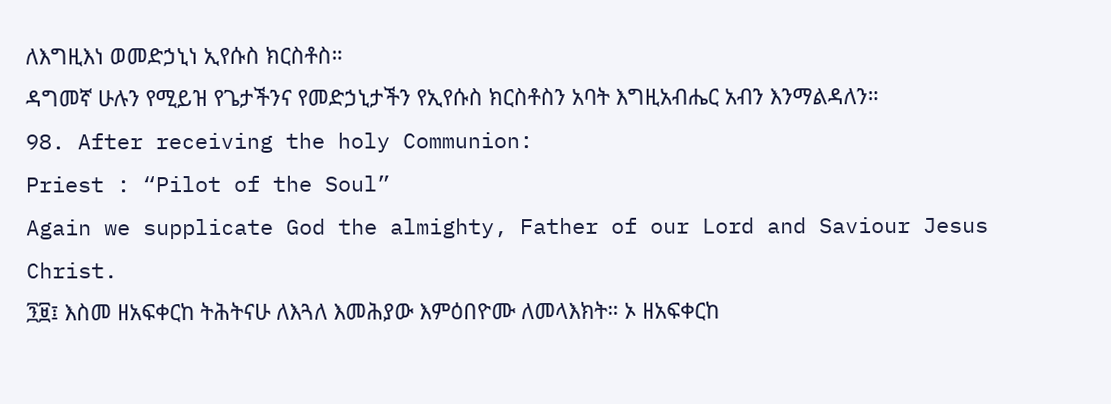ለእግዚእነ ወመድኃኒነ ኢየሱስ ክርስቶስ።
ዳግመኛ ሁሉን የሚይዝ የጌታችንና የመድኃኒታችን የኢየሱስ ክርስቶስን አባት እግዚአብሔር አብን እንማልዳለን።
98. After receiving the holy Communion:
Priest : “Pilot of the Soul”
Again we supplicate God the almighty, Father of our Lord and Saviour Jesus Christ.
፺፱፤ እስመ ዘአፍቀርከ ትሕትናሁ ለእጓለ እመሕያው እምዕበዮሙ ለመላእክት። ኦ ዘአፍቀርከ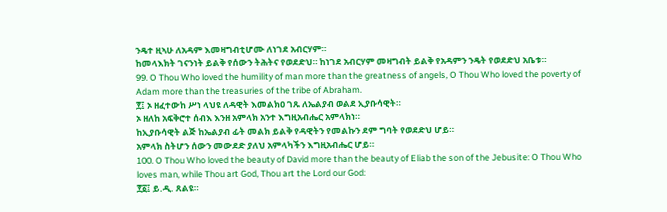ንዴተ ዚኣሁ ለአዳም እመዛግብቲሆሙ ለነገደ አብርሃም።
ከመላእክት ገናንነት ይልቅ የሰውን ትሕትና የወደድህ። ከነገደ አብርሃም መዛግብት ይልቅ የአዳምን ንዴት የወደድህ አቤቱ።
99. O Thou Who loved the humility of man more than the greatness of angels, O Thou Who loved the poverty of Adam more than the treasuries of the tribe of Abraham.
፻፤ ኦ ዘፈተውከ ሥነ ላህዩ ለዳዊት እመልክዐ ገጹ ለኤልያብ ወልደ ኢያቡሳዊት።
ኦ ዘለከ አፍቅሮተ ሰብእ እንዘ አምላክ አንተ እግዚአብሔር አምላክነ።
ከኢያቡሳዊት ልጅ ከኤልያብ ፊት መልክ ይልቅ የዳዊትን የመልኩን ደም ግባት የወደድህ ሆይ።
አምላክ ስትሆን ሰውን መውደድ ያለህ አምላካችን እግዚአብሔር ሆይ።
100. O Thou Who loved the beauty of David more than the beauty of Eliab the son of the Jebusite: O Thou Who loves man, while Thou art God, Thou art the Lord our God:
፻፩፤ ይ.ዲ. ጸልዩ።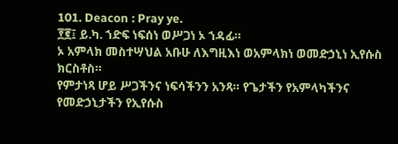101. Deacon : Pray ye.
፻፪፤ ይ.ካ. ኀድፍ ነፍሰነ ወሥጋነ ኦ ኀዳፊ።
ኦ አምላክ መስተሣህል አቡሁ ለእግዚእነ ወአምላክነ ወመድኃኒነ ኢየሱስ ክርስቶስ።
የምታነጻ ሆይ ሥጋችንና ነፍሳችንን አንጻ። የጌታችን የአምላካችንና የመድኃኒታችን የኢየሱስ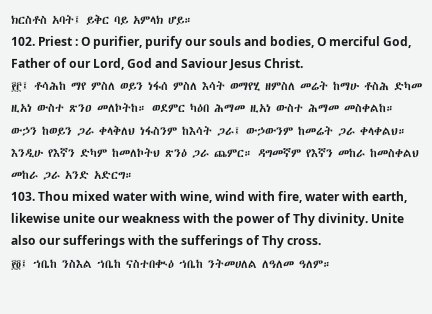ክርስቶስ አባት፤ ይቅር ባይ አምላክ ሆይ።
102. Priest : O purifier, purify our souls and bodies, O merciful God, Father of our Lord, God and Saviour Jesus Christ.
፻፫፤ ቶሳሕከ ማየ ምስለ ወይን ነፋሰ ምስለ እሳት ወማየሂ ዘምስለ መሬት ከማሁ ቶስሕ ድካመ ዚአነ ውስተ ጽንዐ መለኮትከ። ወደምር ካዕበ ሕማመ ዚአነ ውስተ ሕማመ መስቀልከ።
ውኃን ከወይን ጋራ ቀላቅለህ ነፋስንም ከእሳት ጋራ፤ ውኃውንም ከመሬት ጋራ ቀላቀልህ። እንዲሁ የእኛን ድካም ከመለኮትህ ጽንዕ ጋራ ጨምር። ዳግመኛም የእኛን መከራ ከመስቀልህ መከራ ጋራ አንድ አድርግ።
103. Thou mixed water with wine, wind with fire, water with earth, likewise unite our weakness with the power of Thy divinity. Unite also our sufferings with the sufferings of Thy cross.
፻፬፤ ኀቤከ ንስእል ኀቤከ ናስተበቊዕ ኀቤከ ንትመሀለል ለዓለመ ዓለም።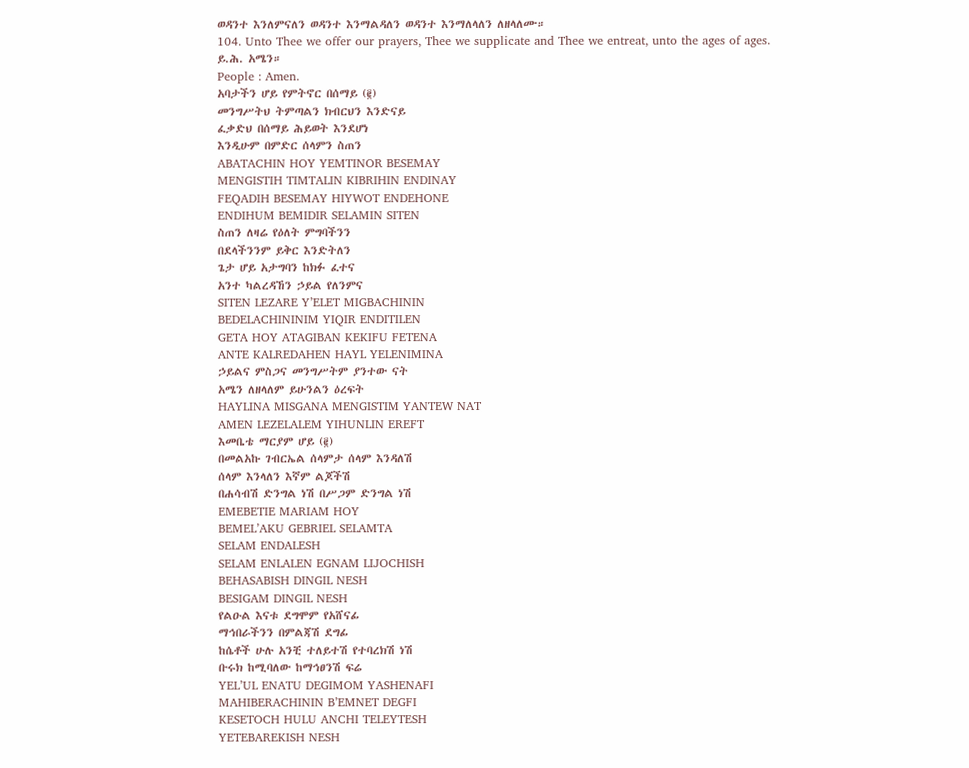ወዳንተ እንለምናለን ወዳንተ እንማልዳለን ወዳንተ እንማለላለን ለዘላለሙ።
104. Unto Thee we offer our prayers, Thee we supplicate and Thee we entreat, unto the ages of ages.
ይ.ሕ. አሜን።
People : Amen.
አባታችን ሆይ የምትኖር በሰማይ (፪)
መንግሥትህ ትምጣልን ክብርህን እንድናይ
ፈቃድህ በሰማይ ሕይወት እንደሆነ
እንዲሁም በምድር ሰላምን ስጠን
ABATACHIN HOY YEMTINOR BESEMAY
MENGISTIH TIMTALIN KIBRIHIN ENDINAY
FEQADIH BESEMAY HIYWOT ENDEHONE
ENDIHUM BEMIDIR SELAMIN SITEN
ስጠን ለዛሬ የዕለት ምግባችንን
በደላችንንም ይቅር እንድትለን
ጌታ ሆይ አታግባን ከክፉ ፈተና
አንተ ካልረዳኸን ኃይል የለንምና
SITEN LEZARE Y’ELET MIGBACHININ
BEDELACHININIM YIQIR ENDITILEN
GETA HOY ATAGIBAN KEKIFU FETENA
ANTE KALREDAHEN HAYL YELENIMINA
ኃይልና ምስጋና መንግሥትም ያንተው ናት
አሜን ለዘላለም ይሁንልን ዕረፍት
HAYLINA MISGANA MENGISTIM YANTEW NAT
AMEN LEZELALEM YIHUNLIN EREFT
እመቤቴ ማርያም ሆይ (፪)
በመልአኩ ገብርኤል ሰላምታ ሰላም እንዳለሽ
ሰላም እንላለን እኛም ልጆችሽ
በሐሳብሽ ድንግል ነሽ በሥጋም ድንግል ነሽ
EMEBETIE MARIAM HOY
BEMEL’AKU GEBRIEL SELAMTA
SELAM ENDALESH
SELAM ENLALEN EGNAM LIJOCHISH
BEHASABISH DINGIL NESH
BESIGAM DINGIL NESH
የልዑል እናቱ ደግሞም የአሸናፊ
ማኅበራችንን በምልጃሽ ደግፊ
ከሴቶች ሁሉ አንቺ ተለይተሽ የተባረክሽ ነሽ
ቡሩክ ከሚባለው ከማኅፀንሽ ፍሬ
YEL’UL ENATU DEGIMOM YASHENAFI
MAHIBERACHININ B’EMNET DEGFI
KESETOCH HULU ANCHI TELEYTESH
YETEBAREKISH NESH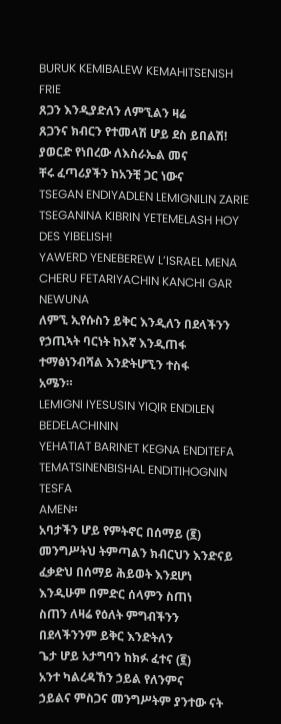BURUK KEMIBALEW KEMAHITSENISH FRIE
ጸጋን እንዲያድለን ለምኚልን ዛሬ
ጸጋንና ክብርን የተመላሽ ሆይ ደስ ይበልሽ!
ያወርድ የነበረው ለእስራኤል መና
ቸሩ ፈጣሪያችን ከአንቺ ጋር ነውና
TSEGAN ENDIYADLEN LEMIGNILIN ZARIE
TSEGANINA KIBRIN YETEMELASH HOY
DES YIBELISH!
YAWERD YENEBEREW L’ISRAEL MENA
CHERU FETARIYACHIN KANCHI GAR NEWUNA
ለምኚ ኢየሱስን ይቅር እንዲለን በደላችንን
የኃጢኣት ባርነት ከእኛ እንዲጠፋ
ተማፅነንብሻል እንድትሆኚን ተስፋ
አሜን።
LEMIGNI IYESUSIN YIQIR ENDILEN
BEDELACHININ
YEHATIAT BARINET KEGNA ENDITEFA
TEMATSINENBISHAL ENDITIHOGNIN TESFA
AMEN።
አባታችን ሆይ የምትኖር በሰማይ (፪)
መንግሥትህ ትምጣልን ክብርህን እንድናይ
ፈቃድህ በሰማይ ሕይወት እንደሆነ
እንዲሁም በምድር ሰላምን ስጠነ
ስጠን ለዛሬ የዕለት ምግብችንን
በደላችንንም ይቅር እንድትለን
ጌታ ሆይ አታግባን ከክፉ ፈተና (፪)
አንተ ካልረዳኸን ኃይል የለንምና
ኃይልና ምስጋና መንግሥትም ያንተው ናት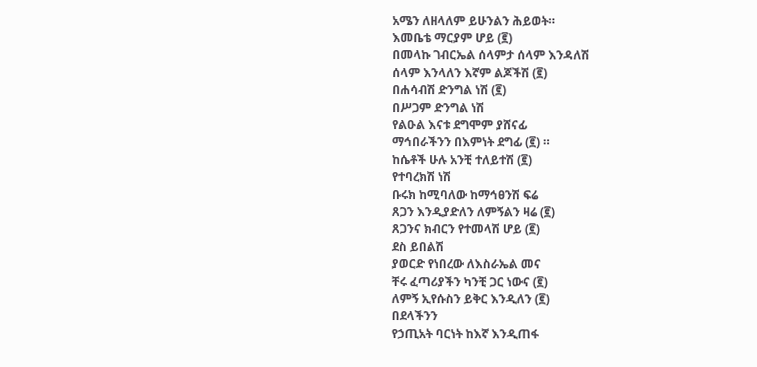አሜን ለዘላለም ይሁንልን ሕይወት።
እመቤቴ ማርያም ሆይ (፪)
በመላኩ ገብርኤል ሰላምታ ሰላም እንዳለሽ
ሰላም እንላለን እኛም ልጆችሽ (፪)
በሐሳብሽ ድንግል ነሽ (፪)
በሥጋም ድንግል ነሽ
የልዑል እናቱ ደግሞም ያሸናፊ
ማኅበራችንን በእምነት ደግፊ (፪) ።
ከሴቶች ሁሉ አንቺ ተለይተሽ (፪)
የተባረክሽ ነሽ
ቡሩክ ከሚባለው ከማኅፀንሽ ፍሬ
ጸጋን እንዲያድለን ለምኝልን ዛሬ (፪)
ጸጋንና ክብርን የተመላሽ ሆይ (፪)
ደስ ይበልሽ
ያወርድ የነበረው ለእስራኤል መና
ቸሩ ፈጣሪያችን ካንቺ ጋር ነውና (፪)
ለምኝ ኢየሱስን ይቅር እንዲለን (፪)
በደላችንን
የኃጢአት ባርነት ከእኛ እንዲጠፋ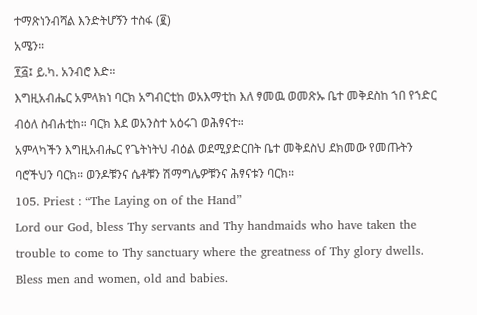ተማጽነንብሻል እንድትሆኝን ተስፋ (፪)
አሜን።
፻፭፤ ይ.ካ. አንብሮ እድ።
እግዚአብሔር አምላክነ ባርክ አግብርቲከ ወአእማቲከ እለ ፃመዉ ወመጽኡ ቤተ መቅደስከ ኀበ የኀድር ብዕለ ስብሐቲከ። ባርክ እደ ወአንስተ አዕሩገ ወሕፃናተ።
አምላካችን እግዚአብሔር የጌትነትህ ብዕል ወደሚያድርበት ቤተ መቅደስህ ደክመው የመጡትን ባሮችህን ባርክ። ወንዶቹንና ሴቶቹን ሽማግሌዎቹንና ሕፃናቱን ባርክ።
105. Priest : “The Laying on of the Hand”
Lord our God, bless Thy servants and Thy handmaids who have taken the trouble to come to Thy sanctuary where the greatness of Thy glory dwells. Bless men and women, old and babies.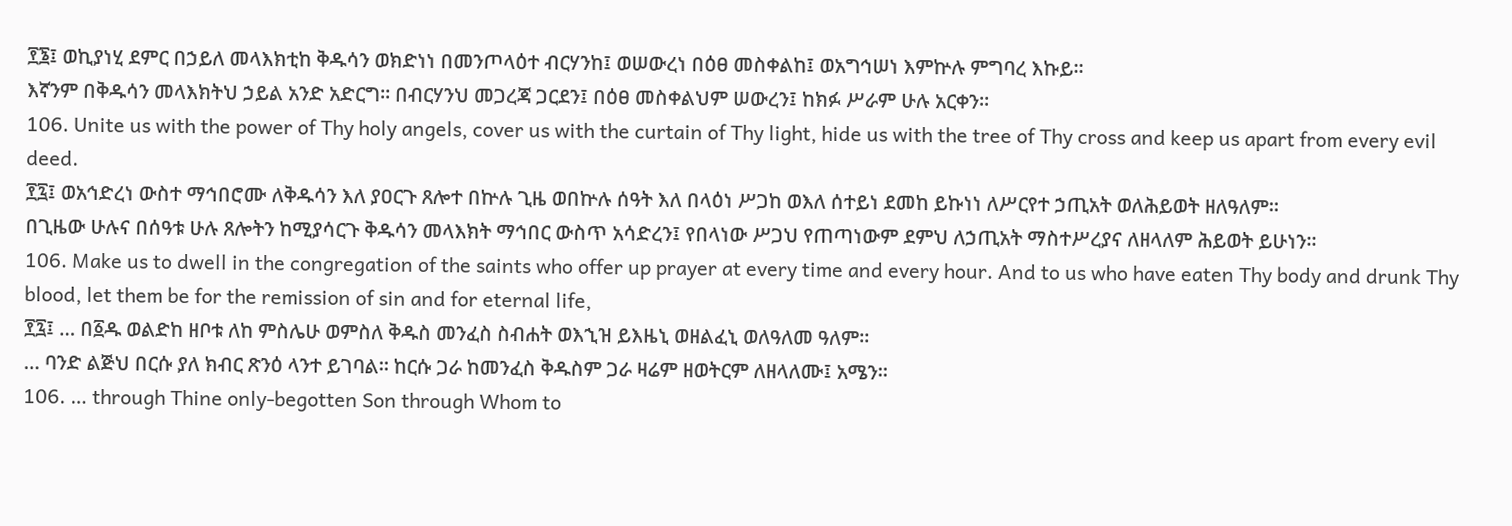፻፮፤ ወኪያነሂ ደምር በኃይለ መላእክቲከ ቅዱሳን ወክድነነ በመንጦላዕተ ብርሃንከ፤ ወሠውረነ በዕፀ መስቀልከ፤ ወአግኅሠነ እምኵሉ ምግባረ እኩይ።
እኛንም በቅዱሳን መላእክትህ ኃይል አንድ አድርግ። በብርሃንህ መጋረጃ ጋርደን፤ በዕፀ መስቀልህም ሠውረን፤ ከክፉ ሥራም ሁሉ አርቀን።
106. Unite us with the power of Thy holy angels, cover us with the curtain of Thy light, hide us with the tree of Thy cross and keep us apart from every evil deed.
፻፯፤ ወአኅድረነ ውስተ ማኅበሮሙ ለቅዱሳን እለ ያዐርጉ ጸሎተ በኵሉ ጊዜ ወበኵሉ ሰዓት እለ በላዕነ ሥጋከ ወእለ ሰተይነ ደመከ ይኩነነ ለሥርየተ ኃጢአት ወለሕይወት ዘለዓለም።
በጊዜው ሁሉና በሰዓቱ ሁሉ ጸሎትን ከሚያሳርጉ ቅዱሳን መላእክት ማኅበር ውስጥ አሳድረን፤ የበላነው ሥጋህ የጠጣነውም ደምህ ለኃጢአት ማስተሥረያና ለዘላለም ሕይወት ይሁነን።
106. Make us to dwell in the congregation of the saints who offer up prayer at every time and every hour. And to us who have eaten Thy body and drunk Thy blood, let them be for the remission of sin and for eternal life,
፻፯፤ … በ፩ዱ ወልድከ ዘቦቱ ለከ ምስሌሁ ወምስለ ቅዱስ መንፈስ ስብሐት ወእኂዝ ይእዜኒ ወዘልፈኒ ወለዓለመ ዓለም።
… ባንድ ልጅህ በርሱ ያለ ክብር ጽንዕ ላንተ ይገባል። ከርሱ ጋራ ከመንፈስ ቅዱስም ጋራ ዛሬም ዘወትርም ለዘላለሙ፤ አሜን።
106. … through Thine only-begotten Son through Whom to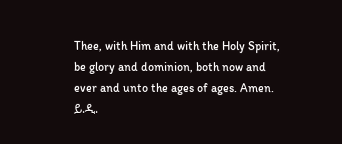Thee, with Him and with the Holy Spirit, be glory and dominion, both now and ever and unto the ages of ages. Amen.
ይ.ዲ.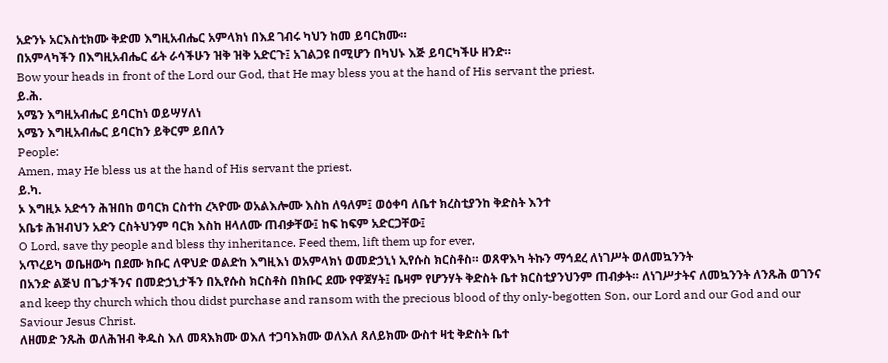አድንኑ አርእስቲክሙ ቅድመ እግዚአብሔር አምላክነ በእደ ገብሩ ካህን ከመ ይባርክሙ።
በአምላካችን በእግዚአብሔር ፊት ራሳችሁን ዝቅ ዝቅ አድርጉ፤ አገልጋዩ በሚሆን በካህኑ እጅ ይባርካችሁ ዘንድ።
Bow your heads in front of the Lord our God, that He may bless you at the hand of His servant the priest.
ይ.ሕ.
አሜን እግዚአብሔር ይባርከነ ወይሣሃለነ
አሜን እግዚአብሔር ይባርከን ይቅርም ይበለን
People:
Amen, may He bless us at the hand of His servant the priest.
ይ.ካ.
ኦ እግዚኦ አድኅን ሕዝበከ ወባርክ ርስተከ ረኣዮሙ ወአልእሎሙ እስከ ለዓለም፤ ወዕቀባ ለቤተ ክረስቲያንከ ቅድስት እንተ
አቤቱ ሕዝብህን አድን ርስትህንም ባርክ እስከ ዘላለሙ ጠብቃቸው፤ ከፍ ከፍም አድርጋቸው፤
O Lord, save thy people and bless thy inheritance. Feed them, lift them up for ever,
አጥረይካ ወቤዘውካ በደሙ ክቡር ለዋህድ ወልድከ እግዚእነ ወአምላክነ ወመድኃኒነ ኢየሱስ ክርስቶስ። ወጸዋእካ ትኩን ማኅደረ ለነገሥት ወለመኳንንት
በአንድ ልጅህ በጌታችንና በመድኃኒታችን በኢየሱስ ክርስቶስ በክቡር ደሙ የዋጀሃት፤ ቤዛም የሆንሃት ቅድስት ቤተ ክርስቲያንህንም ጠብቃት። ለነገሥታትና ለመኳንንት ለንጹሕ ወገንና
and keep thy church which thou didst purchase and ransom with the precious blood of thy only-begotten Son, our Lord and our God and our Saviour Jesus Christ.
ለዘመድ ንጹሕ ወለሕዝብ ቅዱስ እለ መጻእክሙ ወእለ ተጋባእክሙ ወለእለ ጸለይክሙ ውስተ ዛቲ ቅድስት ቤተ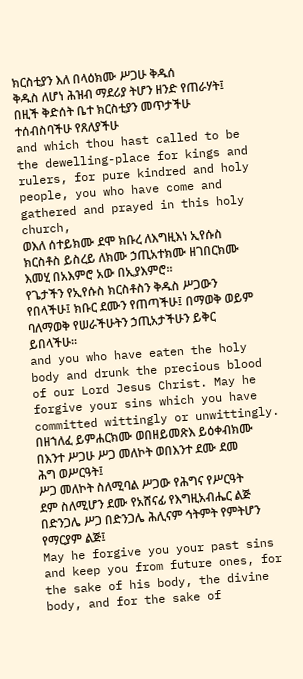ክርስቲያን እለ በላዕክሙ ሥጋሁ ቅዱሰ
ቅዱስ ለሆነ ሕዝብ ማደሪያ ትሆን ዘንድ የጠራሃት፤ በዚች ቅድሰት ቤተ ክርስቲያን መጥታችሁ ተሰብስባችሁ የጸለያችሁ
and which thou hast called to be the dewelling-place for kings and rulers, for pure kindred and holy people, you who have come and gathered and prayed in this holy church,
ወእለ ሰተይክሙ ደሞ ክቡረ ለእግዚእነ ኢየሱስ ክርስቶስ ይስረይ ለክሙ ኃጢአተክሙ ዘገበርክሙ እመሂ በአእምሮ አው በኢያእምሮ።
የጌታችን የኢየሱስ ክርስቶስን ቅዱስ ሥጋውን የበላችሁ፤ ክቡር ደሙን የጠጣችሁ፤ በማወቅ ወይም ባለማወቅ የሠራችሁትን ኃጢአታችሁን ይቅር ይበላችሁ።
and you who have eaten the holy body and drunk the precious blood of our Lord Jesus Christ. May he forgive your sins which you have committed wittingly or unwittingly.
በዘኀለፈ ይምሐርክሙ ወበዘይመጽእ ይዕቀብክሙ በእንተ ሥጋሁ ሥጋ መለኮት ወበእንተ ደሙ ደመ ሕግ ወሥርዓት፤
ሥጋ መለኮት ስለሚባል ሥጋው የሕግና የሥርዓት ደም ስለሚሆን ደሙ የአሸናፊ የእግዚአብሔር ልጅ በድንጋሌ ሥጋ በድንጋሌ ሕሊናም ኅትምት የምትሆን የማርያም ልጅ፤
May he forgive you your past sins and keep you from future ones, for the sake of his body, the divine body, and for the sake of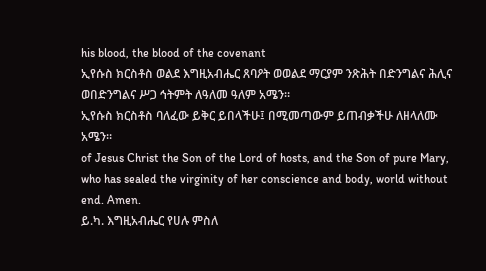his blood, the blood of the covenant
ኢየሱስ ክርስቶስ ወልደ እግዚአብሔር ጸባዖት ወወልደ ማርያም ንጽሕት በድንግልና ሕሊና ወበድንግልና ሥጋ ኅትምት ለዓለመ ዓለም አሜን።
ኢየሱስ ክርስቶስ ባለፈው ይቅር ይበላችሁ፤ በሚመጣውም ይጠብቃችሁ ለዘላለሙ አሜን።
of Jesus Christ the Son of the Lord of hosts, and the Son of pure Mary, who has sealed the virginity of her conscience and body, world without end. Amen.
ይ.ካ. እግዚአብሔር የሀሉ ምስለ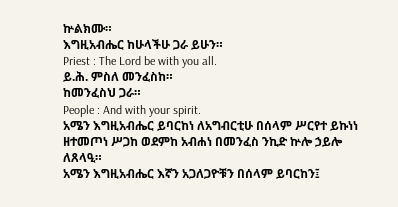ኵልክሙ።
እግዚአብሔር ከሁላችሁ ጋራ ይሁን።
Priest : The Lord be with you all.
ይ.ሕ. ምስለ መንፈስከ።
ከመንፈስህ ጋራ።
People : And with your spirit.
አሜን እግዚአብሔር ይባርከነ ለአግብርቲሁ በሰላም ሥርየተ ይኩነነ ዘተመጦነ ሥጋከ ወደምከ አብሐነ በመንፈስ ንኪድ ኵሎ ኃይሎ ለጸላዒ።
አሜን እግዚአብሔር እኛን አጋለጋዮቹን በሰላም ይባርከን፤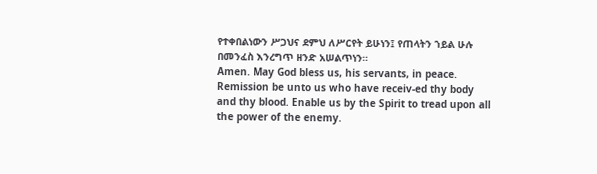የተቀበልነውን ሥጋህና ደምህ ለሥርየት ይሁነን፤ የጠላትን ኀይል ሁሉ በመንፈስ እንረግጥ ዘንድ አሠልጥነን።
Amen. May God bless us, his servants, in peace. Remission be unto us who have receiv-ed thy body and thy blood. Enable us by the Spirit to tread upon all the power of the enemy.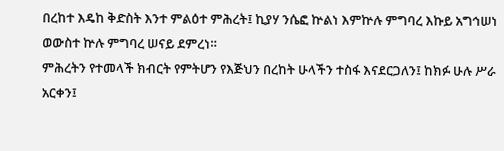በረከተ እዴከ ቅድስት እንተ ምልዕተ ምሕረት፤ ኪያሃ ንሴፎ ኵልነ እምኵሉ ምግባረ እኩይ አግኅሠነ ወውስተ ኵሉ ምግባረ ሠናይ ደምረነ።
ምሕረትን የተመላች ክብርት የምትሆን የእጅህን በረከት ሁላችን ተስፋ እናደርጋለን፤ ከክፉ ሁሉ ሥራ አርቀን፤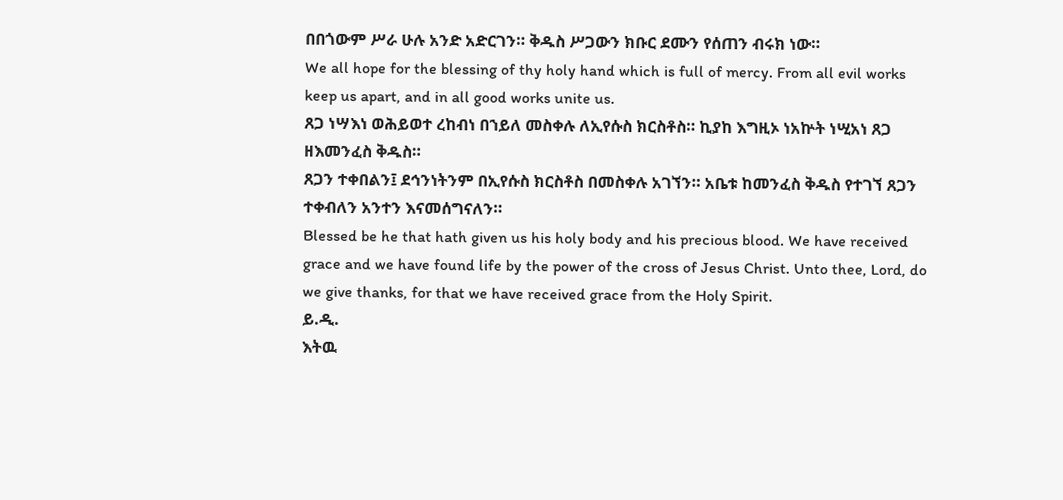በበጎውም ሥራ ሁሉ አንድ አድርገን። ቅዱስ ሥጋውን ክቡር ደሙን የሰጠን ብሩክ ነው።
We all hope for the blessing of thy holy hand which is full of mercy. From all evil works keep us apart, and in all good works unite us.
ጸጋ ነሣእነ ወሕይወተ ረከብነ በኀይለ መስቀሉ ለኢየሱስ ክርስቶስ። ኪያከ እግዚኦ ነአኵት ነሢአነ ጸጋ ዘእመንፈስ ቅዱስ።
ጸጋን ተቀበልን፤ ደኅንነትንም በኢየሱስ ክርስቶስ በመስቀሉ አገኘን። አቤቱ ከመንፈስ ቅዱስ የተገኘ ጸጋን ተቀብለን አንተን እናመሰግናለን።
Blessed be he that hath given us his holy body and his precious blood. We have received grace and we have found life by the power of the cross of Jesus Christ. Unto thee, Lord, do we give thanks, for that we have received grace from the Holy Spirit.
ይ.ዲ.
እትዉ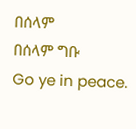በሰላም
በሰላም ግቡ
Go ye in peace.